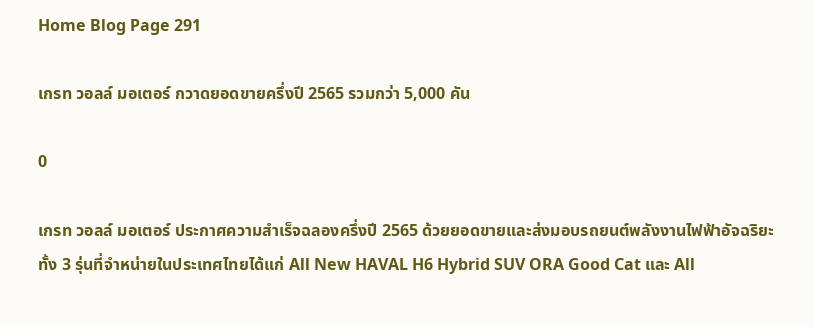Home Blog Page 291

เกรท วอลล์ มอเตอร์ กวาดยอดขายครึ่งปี 2565 รวมกว่า 5,000 คัน

0

เกรท วอลล์ มอเตอร์ ประกาศความสำเร็จฉลองครึ่งปี 2565 ด้วยยอดขายและส่งมอบรถยนต์พลังงานไฟฟ้าอัจฉริยะทั้ง 3 รุ่นที่จำหน่ายในประเทศไทยได้แก่ All New HAVAL H6 Hybrid SUV ORA Good Cat และ All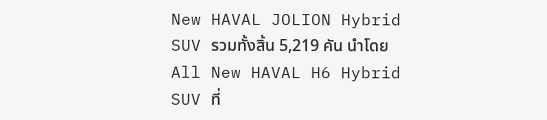New HAVAL JOLION Hybrid SUV รวมทั้งสิ้น 5,219 คัน นำโดย All New HAVAL H6 Hybrid SUV ที่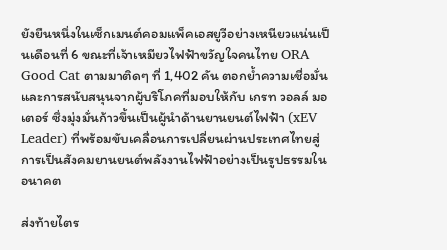ยังยืนหนึ่งในเซ็กเมนต์คอมแพ็คเอสยูวีอย่างเหนียวแน่นเป็นเดือนที่ 6 ขณะที่เจ้าเหมียวไฟฟ้าขวัญใจคนไทย ORA Good Cat ตามมาติดๆ ที่ 1,402 คัน ตอกย้ำความเชื่อมั่นและการสนับสนุนจากผู้บริโภคที่มอบให้กับ เกรท วอลล์ มอเตอร์ ซึ่งมุ่งมั่นก้าวขึ้นเป็นผู้นำด้านยานยนต์ไฟฟ้า (xEV Leader) ที่พร้อมขับเคลื่อนการเปลี่ยนผ่านประเทศไทยสู่การเป็นสังคมยานยนต์พลังงานไฟฟ้าอย่างเป็นรูปธรรมในอนาคต

ส่งท้ายไตร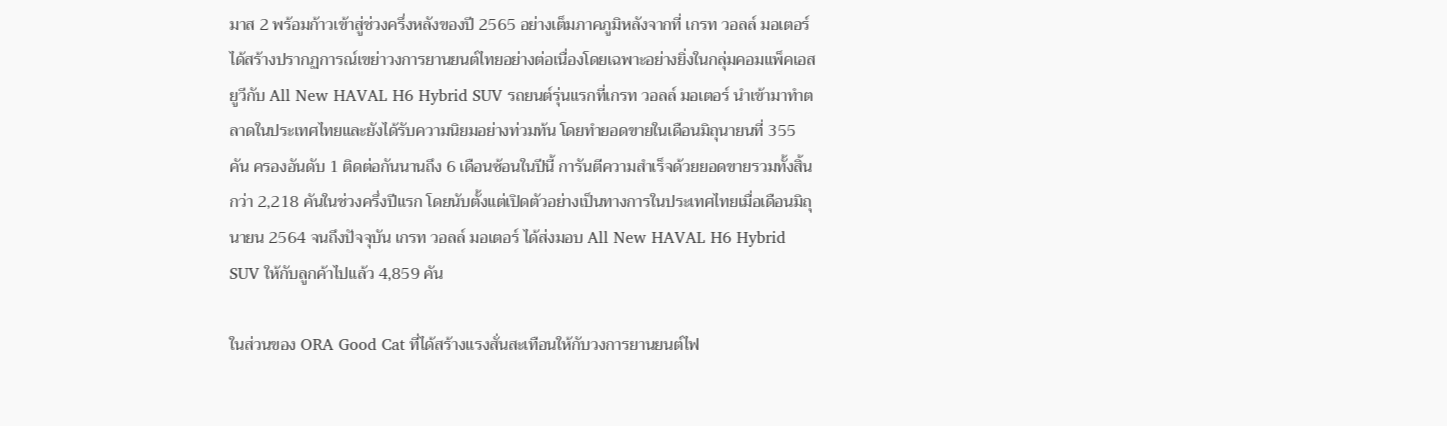มาส 2 พร้อมก้าวเข้าสู่ช่วงครึ่งหลังของปี 2565 อย่างเต็มภาคภูมิหลังจากที่ เกรท วอลล์ มอเตอร์ ได้สร้างปรากฏการณ์เขย่าวงการยานยนต์ไทยอย่างต่อเนื่องโดยเฉพาะอย่างยิ่งในกลุ่มคอมแพ็คเอสยูวีกับ All New HAVAL H6 Hybrid SUV รถยนต์รุ่นแรกที่เกรท วอลล์ มอเตอร์ นำเข้ามาทำตลาดในประเทศไทยและยังได้รับความนิยมอย่างท่วมท้น โดยทำยอดขายในเดือนมิถุนายนที่ 355 คัน ครองอันดับ 1 ติดต่อกันนานถึง 6 เดือนซ้อนในปีนี้ การันตีความสำเร็จด้วยยอดขายรวมทั้งสิ้นกว่า 2,218 คันในช่วงครึ่งปีแรก โดยนับตั้งแต่เปิดตัวอย่างเป็นทางการในประเทศไทยเมื่อเดือนมิถุนายน 2564 จนถึงปัจจุบัน เกรท วอลล์ มอเตอร์ ได้ส่งมอบ All New HAVAL H6 Hybrid SUV ให้กับลูกค้าไปแล้ว 4,859 คัน

ในส่วนของ ORA Good Cat ที่ได้สร้างแรงสั่นสะเทือนให้กับวงการยานยนต์ไฟ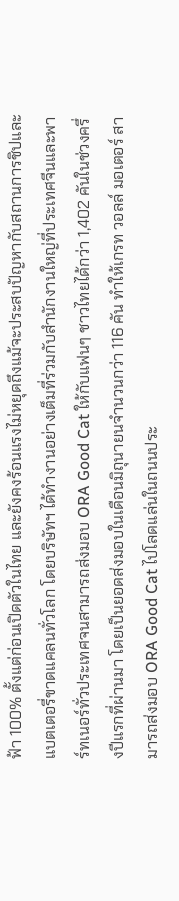ฟ้า 100% ตั้งแต่ก่อนเปิดตัวในไทย และยังคงร้อนแรงไม่หยุดถึงแม้จะประสบปัญหากับสถานการชิปและแบตเตอรี่ขาดแคลนทั่วโลก โดยบริษัทฯ ได้ทำงานอย่างเต็มที่ร่วมกับสำนักงานใหญ่ที่ประเทศจีนและพาร์ทเนอร์ทั่วประเทศจนสามารถส่งมอบ ORA Good Cat ให้กับแฟนๆ ชาวไทยได้กว่า 1,402 คันในช่วงครึ่งปีแรกที่ผ่านมา โดยเป็นยอดส่งมอบในเดือนมิถุนายนจำนวนกว่า 116 คัน ทำให้เกรท วอลล์ มอเตอร์ สามารถส่งมอบ ORA Good Cat ไปโลดแล่นในถนนประ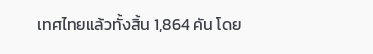เทศไทยแล้วทั้งสิ้น 1,864 คัน โดย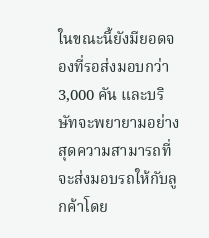ในขณะนี้ยังมียอดจองที่รอส่งมอบกว่า 3,000 คัน และบริษัทจะพยายามอย่างสุดความสามารถที่จะส่งมอบรถให้กับลูกค้าโดย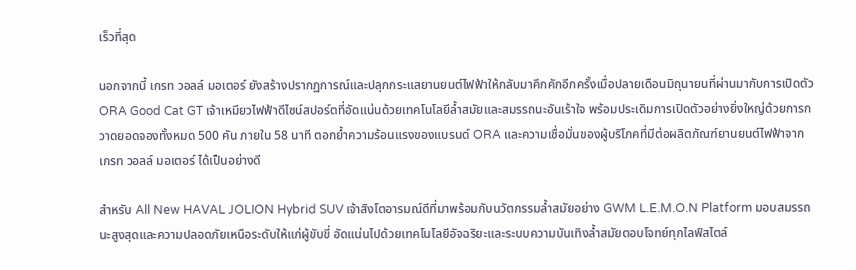เร็วที่สุด

นอกจากนี้ เกรท วอลล์ มอเตอร์ ยังสร้างปรากฏการณ์และปลุกกระแสยานยนต์ไฟฟ้าให้กลับมาคึกคักอีกครั้งเมื่อปลายเดือนมิถุนายนที่ผ่านมากับการเปิดตัว ORA Good Cat GT เจ้าเหมียวไฟฟ้าดีไซน์สปอร์ตที่อัดแน่นด้วยเทคโนโลยีล้ำสมัยและสมรรถนะอันเร้าใจ พร้อมประเดิมการเปิดตัวอย่างยิ่งใหญ่ด้วยการกวาดยอดจองทั้งหมด 500 คัน ภายใน 58 นาที ตอกย้ำความร้อนแรงของแบรนด์ ORA และความเชื่อมั่นของผู้บริโภคที่มีต่อผลิตภัณฑ์ยานยนต์ไฟฟ้าจาก เกรท วอลล์ มอเตอร์ ได้เป็นอย่างดี

สำหรับ All New HAVAL JOLION Hybrid SUV เจ้าสิงโตอารมณ์ดีที่มาพร้อมกับนวัตกรรมล้ำสมัยอย่าง GWM L.E.M.O.N Platform มอบสมรรถนะสูงสุดและความปลอดภัยเหนือระดับให้แก่ผู้ขับขี่ อัดแน่นไปด้วยเทคโนโลยีอัจฉริยะและระบบความบันเทิงล้ำสมัยตอบโจทย์ทุกไลฟ์สไตล์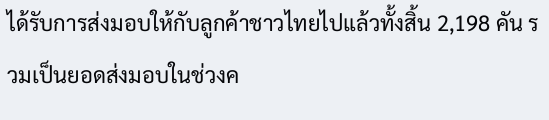ได้รับการส่งมอบให้กับลูกค้าชาวไทยไปแล้วทั้งสิ้น 2,198 คัน รวมเป็นยอดส่งมอบในช่วงค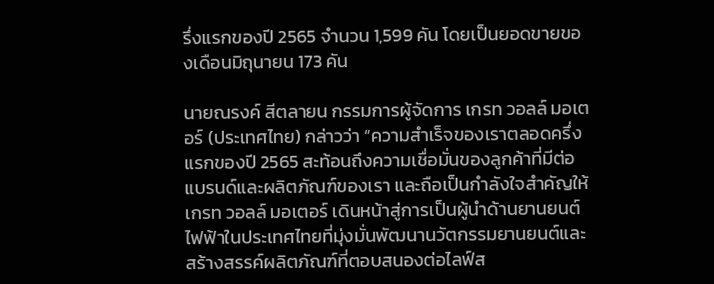รึ่งแรกของปี 2565 จำนวน 1,599 คัน โดยเป็นยอดขายของเดือนมิถุนายน 173 คัน

นายณรงค์ สีตลายน กรรมการผู้จัดการ เกรท วอลล์ มอเตอร์ (ประเทศไทย) กล่าวว่า “ความสำเร็จของเราตลอดครึ่งแรกของปี 2565 สะท้อนถึงความเชื่อมั่นของลูกค้าที่มีต่อแบรนด์และผลิตภัณฑ์ของเรา และถือเป็นกำลังใจสำคัญให้ เกรท วอลล์ มอเตอร์ เดินหน้าสู่การเป็นผู้นำด้านยานยนต์ไฟฟ้าในประเทศไทยที่มุ่งมั่นพัฒนานวัตกรรมยานยนต์และสร้างสรรค์ผลิตภัณฑ์ที่ตอบสนองต่อไลฟ์ส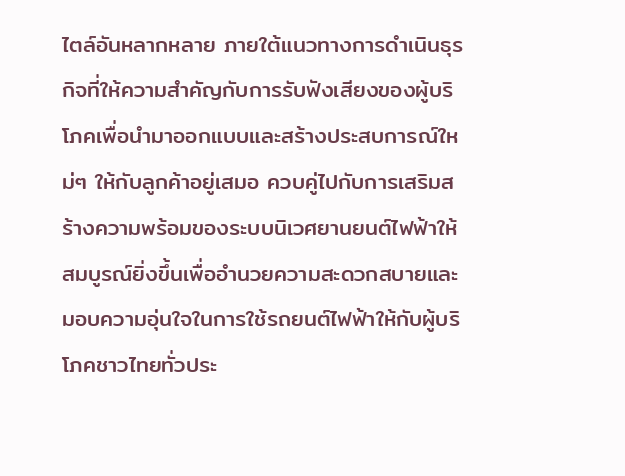ไตล์อันหลากหลาย ภายใต้แนวทางการดำเนินธุรกิจที่ให้ความสำคัญกับการรับฟังเสียงของผู้บริโภคเพื่อนำมาออกแบบและสร้างประสบการณ์ใหม่ๆ ให้กับลูกค้าอยู่เสมอ ควบคู่ไปกับการเสริมสร้างความพร้อมของระบบนิเวศยานยนต์ไฟฟ้าให้สมบูรณ์ยิ่งขึ้นเพื่ออำนวยความสะดวกสบายและมอบความอุ่นใจในการใช้รถยนต์ไฟฟ้าให้กับผู้บริโภคชาวไทยทั่วประ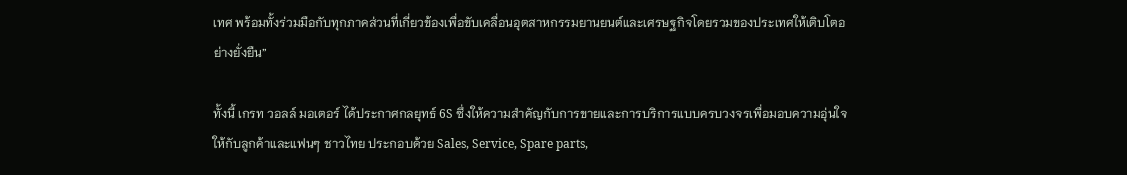เทศ พร้อมทั้งร่วมมือกับทุกภาคส่วนที่เกี่ยวข้องเพื่อขับเคลื่อนอุตสาหกรรมยานยนต์และเศรษฐกิจโดยรวมของประเทศให้เติบโตอย่างยั่งยืน”

ทั้งนี้ เกรท วอลล์ มอเตอร์ ได้ประกาศกลยุทธ์ 6S ซึ่งให้ความสำคัญกับการขายและการบริการแบบครบวงจรเพื่อมอบความอุ่นใจให้กับลูกค้าและแฟนๆ ชาวไทย ประกอบด้วย Sales, Service, Spare parts,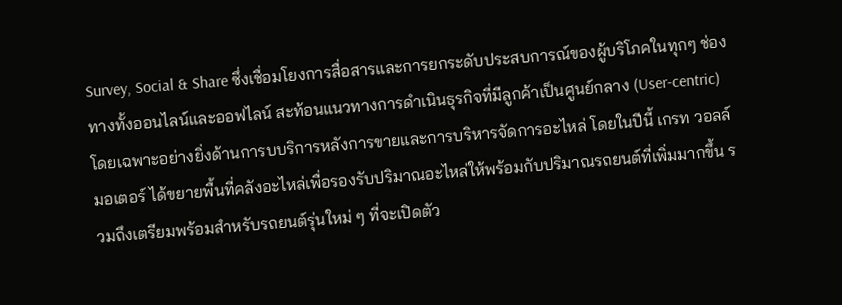Survey, Social & Share ซึ่งเชื่อมโยงการสื่อสารและการยกระดับประสบการณ์ของผู้บริโภคในทุกๆ ช่องทางทั้งออนไลน์และออฟไลน์ สะท้อนแนวทางการดำเนินธุรกิจที่มีลูกค้าเป็นศูนย์กลาง (User-centric) โดยเฉพาะอย่างยิ่งด้านการบบริการหลังการขายและการบริหารจัดการอะไหล่ โดยในปีนี้ เกรท วอลล์ มอเตอร์ ได้ขยายพื้นที่คลังอะไหล่เพื่อรองรับปริมาณอะไหล่ให้พร้อมกับปริมาณรถยนต์ที่เพิ่มมากขึ้น รวมถึงเตรียมพร้อมสำหรับรถยนต์รุ่นใหม่ ๆ ที่จะเปิดตัว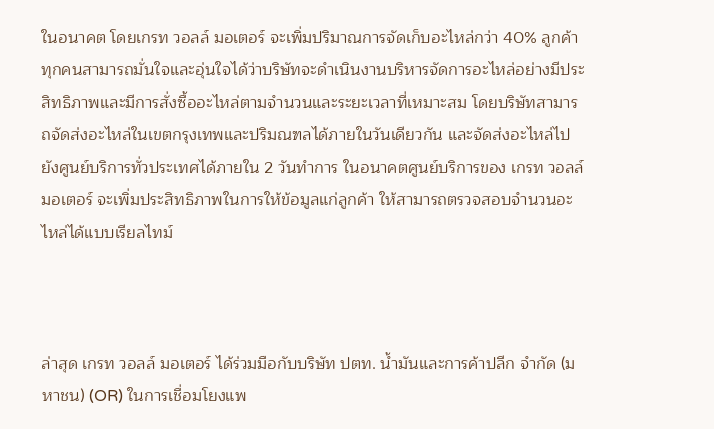ในอนาคต โดยเกรท วอลล์ มอเตอร์ จะเพิ่มปริมาณการจัดเก็บอะไหล่กว่า 40% ลูกค้าทุกคนสามารถมั่นใจและอุ่นใจได้ว่าบริษัทจะดำเนินงานบริหารจัดการอะไหล่อย่างมีประสิทธิภาพและมีการสั่งซื้ออะไหล่ตามจำนวนและระยะเวลาที่เหมาะสม โดยบริษัทสามารถจัดส่งอะไหล่ในเขตกรุงเทพและปริมณฑลได้ภายในวันเดียวกัน และจัดส่งอะไหล่ไปยังศูนย์บริการทั่วประเทศได้ภายใน 2 วันทำการ ในอนาคตศูนย์บริการของ เกรท วอลล์ มอเตอร์ จะเพิ่มประสิทธิภาพในการให้ข้อมูลแก่ลูกค้า ให้สามารถตรวจสอบจำนวนอะไหล่ได้แบบเรียลไทม์



ล่าสุด เกรท วอลล์ มอเตอร์ ได้ร่วมมือกับบริษัท ปตท. น้ำมันและการค้าปลีก จำกัด (มหาชน) (OR) ในการเชื่อมโยงแพ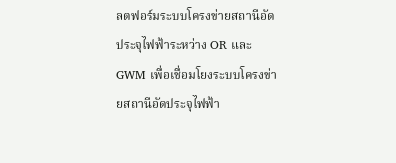ลตฟอร์มระบบโครงข่ายสถานีอัดประจุไฟฟ้าระหว่าง OR และ GWM เพื่อเชื่อมโยงระบบโครงข่ายสถานีอัดประจุไฟฟ้า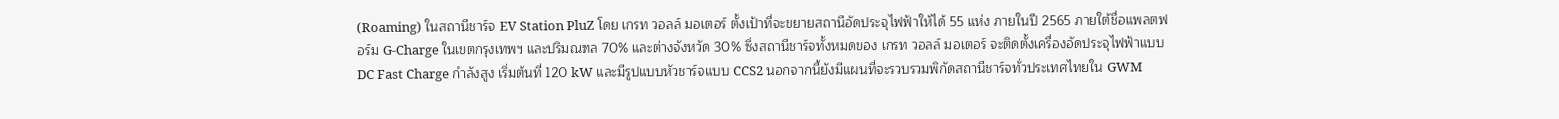(Roaming) ในสถานีชาร์จ EV Station PluZ โดย เกรท วอลล์ มอเตอร์ ตั้งเป้าที่จะขยายสถานีอัดประจุไฟฟ้าให้ได้ 55 แห่ง ภายในปี 2565 ภายใต้ชื่อแพลตฟอร์ม G-Charge ในเขตกรุงเทพฯ และปริมณฑล 70% และต่างจังหวัด 30% ซึ่งสถานีชาร์จทั้งหมดของ เกรท วอลล์ มอเตอร์ จะติดตั้งเครื่องอัดประจุไฟฟ้าแบบ DC Fast Charge กำลังสูง เริ่มต้นที่ 120 kW และมีรูปแบบหัวชาร์จแบบ CCS2 นอกจากนี้ยังมีแผนที่จะรวบรวมพิกัดสถานีชาร์จทั่วประเทศไทยใน GWM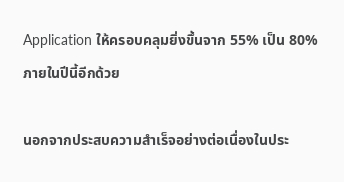Application ให้ครอบคลุมยิ่งขึ้นจาก 55% เป็น 80% ภายในปีนี้อีกด้วย

นอกจากประสบความสำเร็จอย่างต่อเนื่องในประ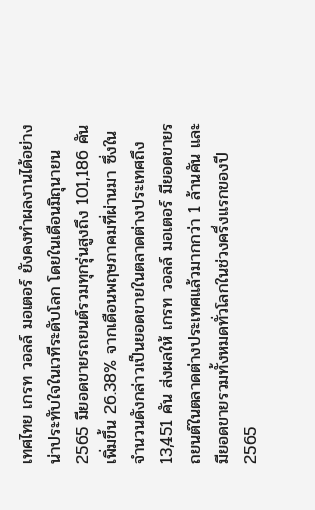เทศไทย เกรท วอลล์ มอเตอร์ ยังคงทำผลงานได้อย่างน่าประทับใจในเวทีระดับโลก โดยในเดือนมิถุนายน 2565 มียอดขายรถยนต์รวมทุกรุ่นสูงถึง 101,186 คัน เพิ่มขึ้น 26.38% จากเดือนพฤษภาคมที่ผ่านมา ซึ่งในจำนวนดังกล่าวเป็นยอดขายในตลาดต่างประเทศถึง 13,451 คัน ส่งผลให้ เกรท วอลล์ มอเตอร์ มียอดขายรถยนต์ในตลาดต่างประเทศแล้วมากกว่า 1 ล้านคัน และมียอดขายรวมทั้งหมดทั่วโลกในช่วงครึ่งแรกของปี 2565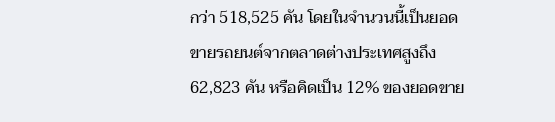กว่า 518,525 คัน โดยในจำนวนนี้เป็นยอดขายรถยนต์จากตลาดต่างประเทศสูงถึง 62,823 คัน หรือคิดเป็น 12% ของยอดขาย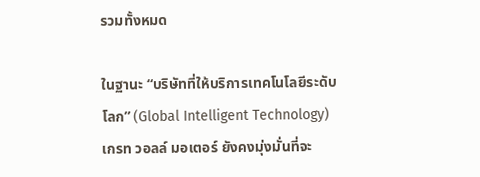รวมทั้งหมด

ในฐานะ “บริษัทที่ให้บริการเทคโนโลยีระดับโลก” (Global Intelligent Technology) เกรท วอลล์ มอเตอร์ ยังคงมุ่งมั่นที่จะ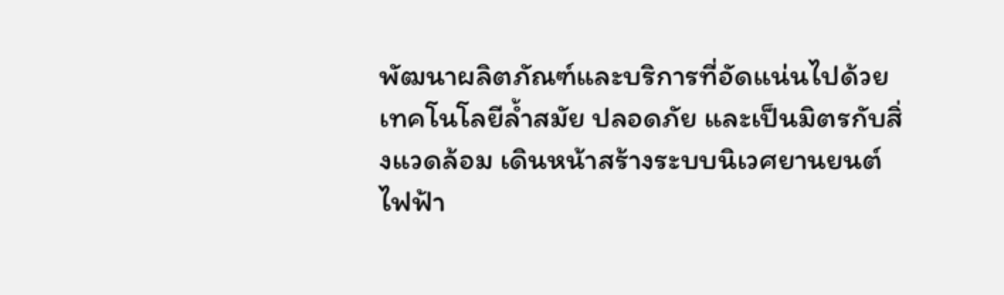พัฒนาผลิตภัณฑ์และบริการที่อัดแน่นไปด้วยเทคโนโลยีล้ำสมัย ปลอดภัย และเป็นมิตรกับสิ่งแวดล้อม เดินหน้าสร้างระบบนิเวศยานยนต์ไฟฟ้า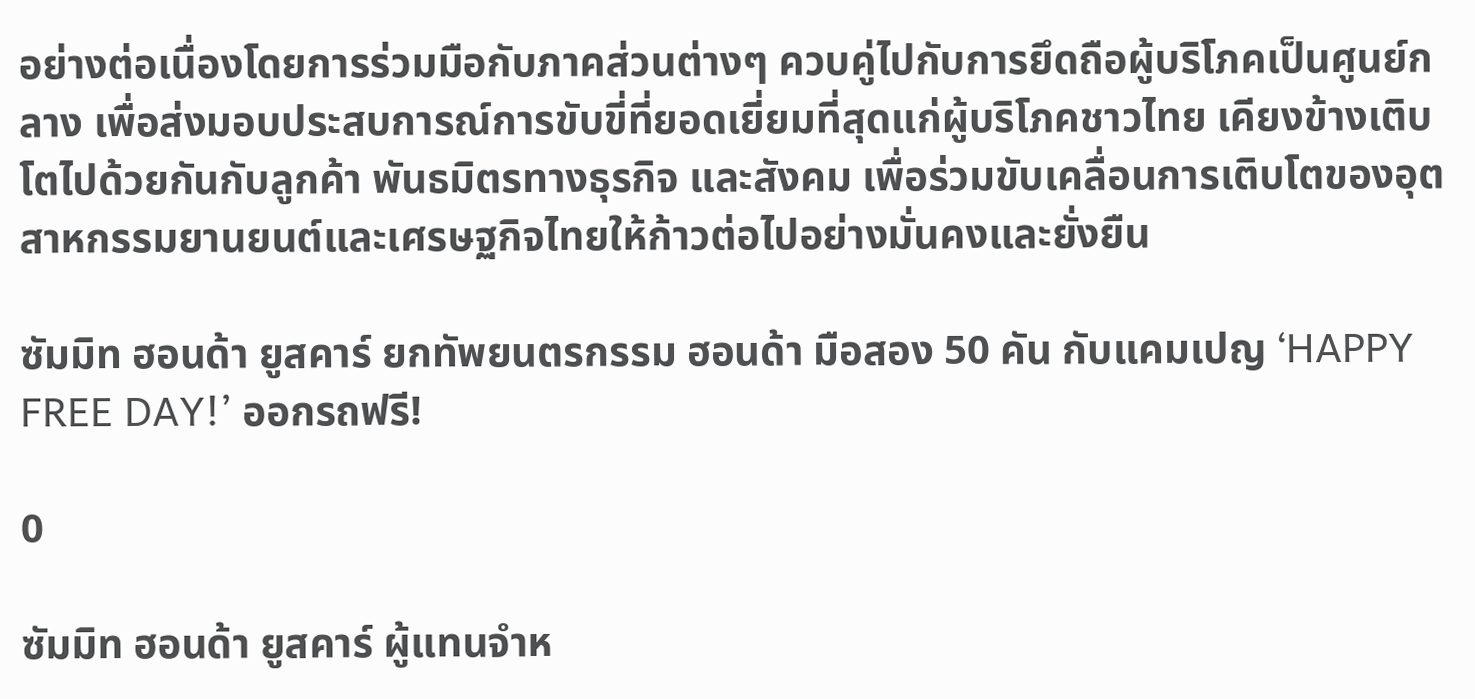อย่างต่อเนื่องโดยการร่วมมือกับภาคส่วนต่างๆ ควบคู่ไปกับการยึดถือผู้บริโภคเป็นศูนย์กลาง เพื่อส่งมอบประสบการณ์การขับขี่ที่ยอดเยี่ยมที่สุดแก่ผู้บริโภคชาวไทย เคียงข้างเติบโตไปด้วยกันกับลูกค้า พันธมิตรทางธุรกิจ และสังคม เพื่อร่วมขับเคลื่อนการเติบโตของอุตสาหกรรมยานยนต์และเศรษฐกิจไทยให้ก้าวต่อไปอย่างมั่นคงและยั่งยืน

ซัมมิท ฮอนด้า ยูสคาร์ ยกทัพยนตรกรรม ฮอนด้า มือสอง 50 คัน กับแคมเปญ ‘HAPPY FREE DAY!’ ออกรถฟรี!

0

ซัมมิท ฮอนด้า ยูสคาร์ ผู้แทนจำห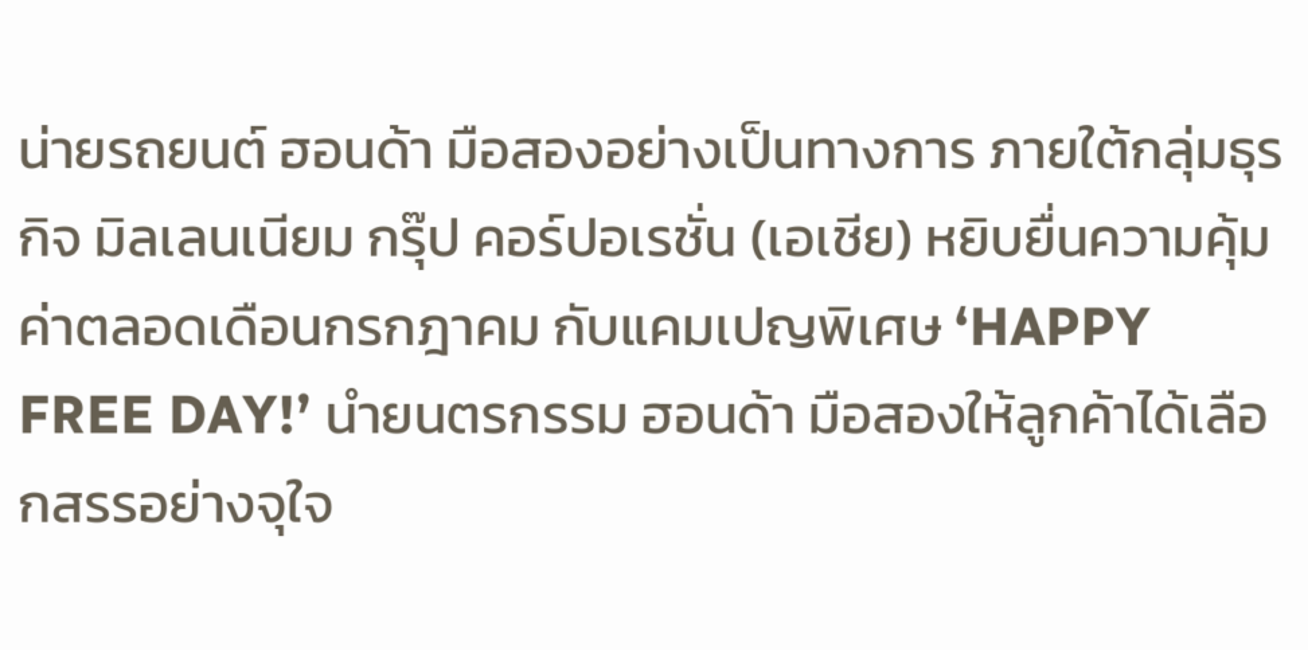น่ายรถยนต์ ฮอนด้า มือสองอย่างเป็นทางการ ภายใต้กลุ่มธุรกิจ มิลเลนเนียม กรุ๊ป คอร์ปอเรชั่น (เอเชีย) หยิบยื่นความคุ้มค่าตลอดเดือนกรกฎาคม กับแคมเปญพิเศษ ‘HAPPY FREE DAY!’ นำยนตรกรรม ฮอนด้า มือสองให้ลูกค้าได้เลือกสรรอย่างจุใจ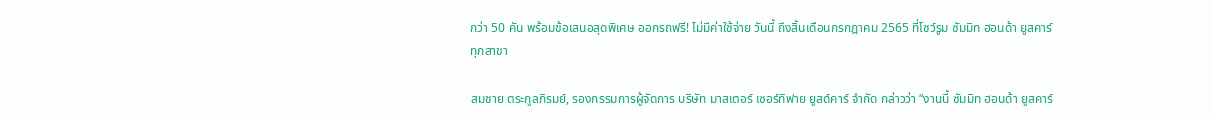กว่า 50 คัน พร้อมข้อเสนอสุดพิเศษ ออกรถฟรี! ไม่มีค่าใช้จ่าย วันนี้ ถึงสิ้นเดือนกรกฎาคม 2565 ที่โชว์รูม ซัมมิท ฮอนด้า ยูสคาร์ ทุกสาขา

สมชาย ตระกูลภิรมย์, รองกรรมการผู้จัดการ บริษัท มาสเตอร์ เซอร์ทิฟาย ยูสด์คาร์ จำกัด กล่าวว่า “งานนี้ ซัมมิท ฮอนด้า ยูสคาร์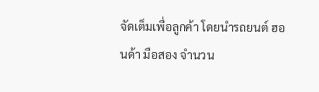จัดเต็มเพื่อลูกค้า โดยนำรถยนต์ ฮอนด้า มือสอง จำนวน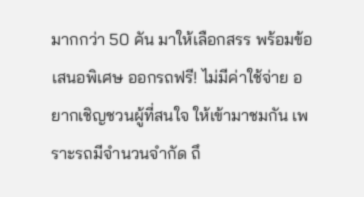มากกว่า 50 คัน มาให้เลือกสรร พร้อมข้อเสนอพิเศษ ออกรถฟรี! ไม่มีค่าใช้จ่าย อยากเชิญชวนผู้ที่สนใจ ให้เข้ามาชมกัน เพราะรถมีจำนวนจำกัด ถึ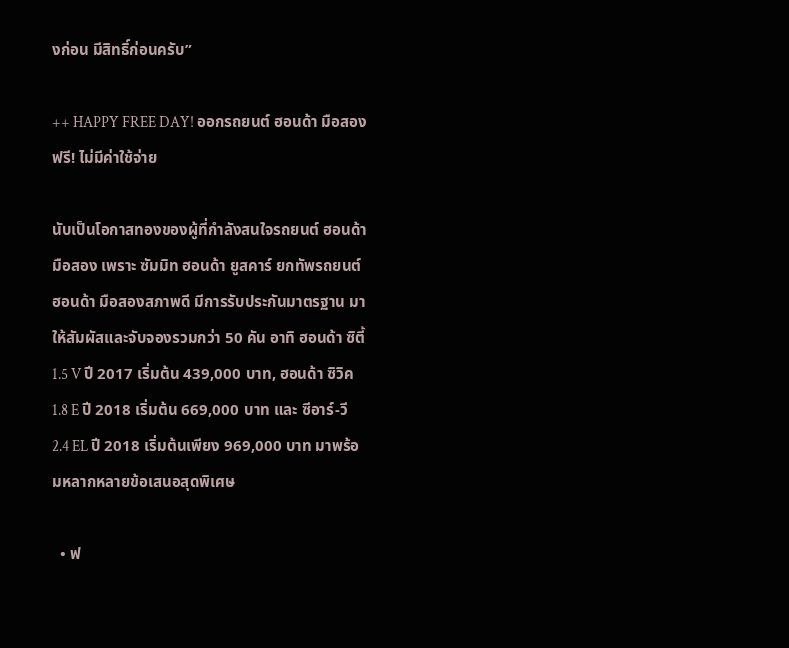งก่อน มีสิทธิ์ก่อนครับ”

++ HAPPY FREE DAY! ออกรถยนต์ ฮอนด้า มือสอง ฟรี! ไม่มีค่าใช้จ่าย

นับเป็นโอกาสทองของผู้ที่กำลังสนใจรถยนต์ ฮอนด้า มือสอง เพราะ ซัมมิท ฮอนด้า ยูสคาร์ ยกทัพรถยนต์ ฮอนด้า มือสองสภาพดี มีการรับประกันมาตรฐาน มาให้สัมผัสและจับจองรวมกว่า 50 คัน อาทิ ฮอนด้า ซิตี้ 1.5 V ปี 2017 เริ่มต้น 439,000 บาท, ฮอนด้า ซิวิค 1.8 E ปี 2018 เริ่มต้น 669,000 บาท และ ซีอาร์-วี 2.4 EL ปี 2018 เริ่มต้นเพียง 969,000 บาท มาพร้อมหลากหลายข้อเสนอสุดพิเศษ

  • ฟ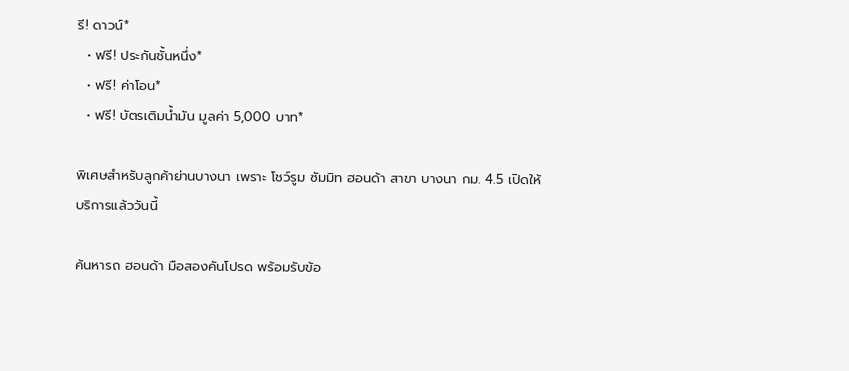รี! ดาวน์*
  • ฟรี! ประกันชั้นหนึ่ง*
  • ฟรี! ค่าโอน*
  • ฟรี! บัตรเติมน้ำมัน มูลค่า 5,000 บาท*

พิเศษสำหรับลูกค้าย่านบางนา เพราะ โชว์รูม ซัมมิท ฮอนด้า สาขา บางนา กม. 4.5 เปิดให้บริการแล้ววันนี้

ค้นหารถ ฮอนด้า มือสองคันโปรด พร้อมรับข้อ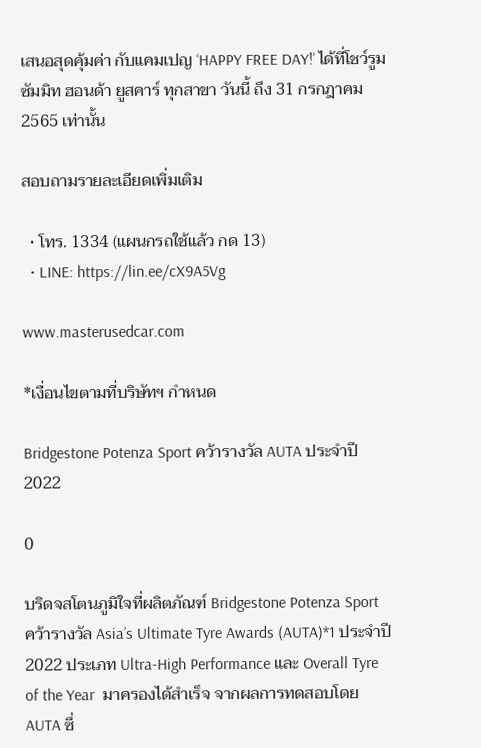เสนอสุดคุ้มค่า กับแคมเปญ ‘HAPPY FREE DAY!’ ได้ที่โชว์รูม ซัมมิท ฮอนด้า ยูสคาร์ ทุกสาขา วันนี้ ถึง 31 กรกฎาคม 2565 เท่านั้น

สอบถามรายละเอียดเพิ่มเติม

  • โทร. 1334 (แผนกรถใช้แล้ว กด 13)
  • LINE: https://lin.ee/cX9A5Vg

www.masterusedcar.com

*เงื่อนไขตามที่บริษัทฯ กำหนด

Bridgestone Potenza Sport คว้ารางวัล AUTA ประจำปี 2022

0

บริดจสโตนภูมิใจที่ผลิตภัณฑ์ Bridgestone Potenza Sport คว้ารางวัล Asia’s Ultimate Tyre Awards (AUTA)*1 ประจำปี 2022 ประเภท Ultra-High Performance และ Overall Tyre of the Year  มาครองได้สำเร็จ จากผลการทดสอบโดย AUTA ซึ่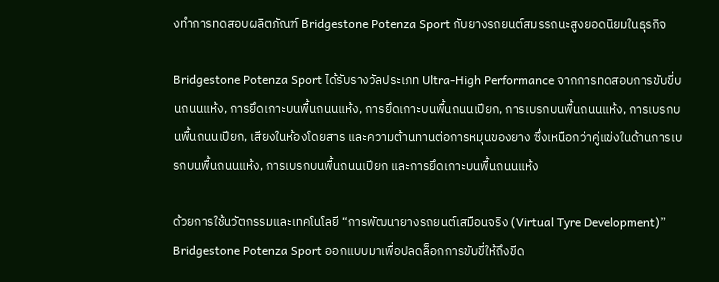งทำการทดสอบผลิตภัณฑ์ Bridgestone Potenza Sport กับยางรถยนต์สมรรถนะสูงยอดนิยมในธุรกิจ

Bridgestone Potenza Sport ได้รับรางวัลประเภท Ultra-High Performance จากการทดสอบการขับขี่บนถนนแห้ง, การยึดเกาะบนพื้นถนนแห้ง, การยึดเกาะบนพื้นถนนเปียก, การเบรกบนพื้นถนนแห้ง, การเบรกบนพื้นถนนเปียก, เสียงในห้องโดยสาร และความต้านทานต่อการหมุนของยาง ซึ่งเหนือกว่าคู่แข่งในด้านการเบรกบนพื้นถนนแห้ง, การเบรกบนพื้นถนนเปียก และการยึดเกาะบนพื้นถนนแห้ง

ด้วยการใช้นวัตกรรมและเทคโนโลยี “การพัฒนายางรถยนต์เสมือนจริง (Virtual Tyre Development)” Bridgestone Potenza Sport ออกแบบมาเพื่อปลดล็อกการขับขี่ให้ถึงขีด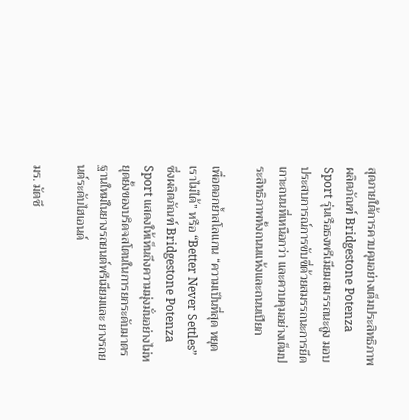สุดภายใต้การควบคุมอย่างเต็มประสิทธิภาพ ผลิตภัณฑ์ Bridgestone Potenza Sport รุ่นเรือธงพรีเมียมสมรรถนะสูง มอบประสบการณ์การขับขี่ด้วยสมรรถนะการยึดเกาะถนนที่เหนือกว่า และควบคุมอย่างเต็มประสิทธิภาพทั้งถนนแห้งและถนนเปียก

เพื่อตอกย้ำสโลแกน “ความเป็นที่สุด หยุดเราไม่ได้” หรือ “Better Never Settles” ซึ่งผลิตภัณฑ์ Bridgestone Potenza Sport แสดงให้เห็นถึงความมุ่งมั่นอย่างไม่หยุดยั้งของบริดจสโตนในการยกระดับมาตรฐานใหม่ในยางรถยนต์พรีเมียมและ ยางรถยนต์ระดับไฮเอนด์

มร. มัตซึ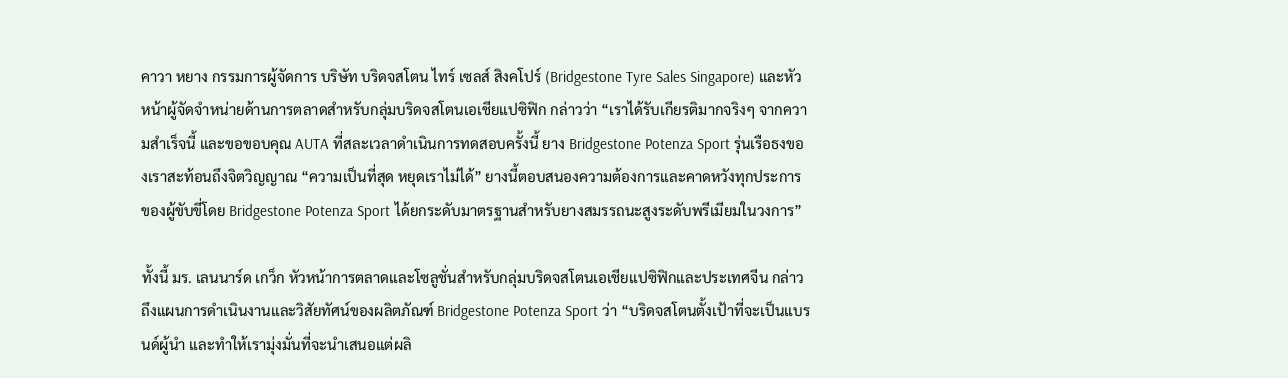คาวา หยาง กรรมการผู้จัดการ บริษัท บริดจสโตน ไทร์ เซลส์ สิงคโปร์ (Bridgestone Tyre Sales Singapore) และหัวหน้าผู้จัดจำหน่ายด้านการตลาดสำหรับกลุ่มบริดจสโตนเอเชียแปซิฟิก กล่าวว่า “เราได้รับเกียรติมากจริงๆ จากความสำเร็จนี้ และขอขอบคุณ AUTA ที่สละเวลาดำเนินการทดสอบครั้งนี้ ยาง Bridgestone Potenza Sport รุ่นเรือธงของเราสะท้อนถึงจิตวิญญาณ “ความเป็นที่สุด หยุดเราไม่ได้” ยางนี้ตอบสนองความต้องการและคาดหวังทุกประการของผู้ขับขี่โดย Bridgestone Potenza Sport ได้ยกระดับมาตรฐานสำหรับยางสมรรถนะสูงระดับพรีเมียมในวงการ”

ทั้งนี้ มร. เลนนาร์ด เกว็ก หัวหน้าการตลาดและโซลูชั่นสำหรับกลุ่มบริดจสโตนเอเชียแปซิฟิกและประเทศจีน กล่าวถึงแผนการดำเนินงานและวิสัยทัศน์ของผลิตภัณฑ์ Bridgestone Potenza Sport ว่า “บริดจสโตนตั้งเป้าที่จะเป็นแบรนด์ผู้นำ และทำให้เรามุ่งมั่นที่จะนำเสนอแต่ผลิ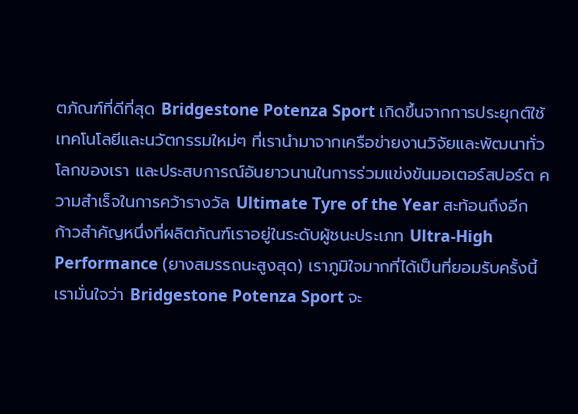ตภัณฑ์ที่ดีที่สุด Bridgestone Potenza Sport เกิดขึ้นจากการประยุกต์ใช้เทคโนโลยีและนวัตกรรมใหม่ๆ ที่เรานำมาจากเครือข่ายงานวิจัยและพัฒนาทั่วโลกของเรา และประสบการณ์อันยาวนานในการร่วมแข่งขันมอเตอร์สปอร์ต ความสำเร็จในการคว้ารางวัล Ultimate Tyre of the Year สะท้อนถึงอีกก้าวสำคัญหนึ่งที่ผลิตภัณฑ์เราอยู่ในระดับผู้ชนะประเภท Ultra-High Performance (ยางสมรรถนะสูงสุด) เราภูมิใจมากที่ได้เป็นที่ยอมรับครั้งนี้ เรามั่นใจว่า Bridgestone Potenza Sport จะ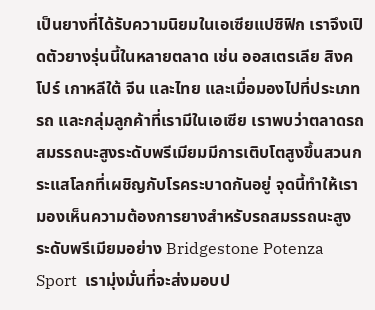เป็นยางที่ได้รับความนิยมในเอเซียแปซิฟิก เราจึงเปิดตัวยางรุ่นนี้ในหลายตลาด เช่น ออสเตรเลีย สิงคโปร์ เกาหลีใต้ จีน และไทย และเมื่อมองไปที่ประเภทรถ และกลุ่มลูกค้าที่เรามีในเอเซีย เราพบว่าตลาดรถสมรรถนะสูงระดับพรีเมียมมีการเติบโตสูงขึ้นสวนกระแสโลกที่เผชิญกับโรคระบาดกันอยู่ จุดนี้ทำให้เรามองเห็นความต้องการยางสำหรับรถสมรรถนะสูงระดับพรีเมียมอย่าง Bridgestone Potenza Sport  เรามุ่งมั่นที่จะส่งมอบป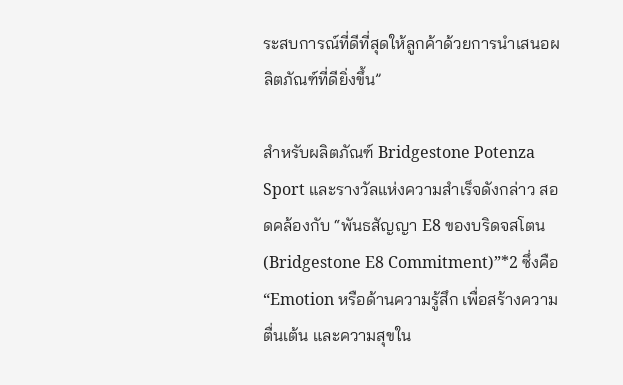ระสบการณ์ที่ดีที่สุดให้ลูกค้าด้วยการนำเสนอผลิตภัณฑ์ที่ดียิ่งขึ้น”

สำหรับผลิตภัณฑ์ Bridgestone Potenza Sport และรางวัลแห่งความสำเร็จดังกล่าว สอดคล้องกับ “พันธสัญญา E8 ของบริดจสโตน (Bridgestone E8 Commitment)”*2 ซึ่งคือ “Emotion หรือด้านความรู้สึก เพื่อสร้างความตื่นเต้น และความสุขใน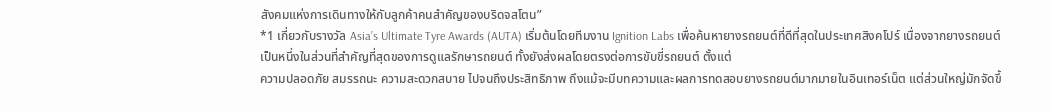สังคมแห่งการเดินทางให้กับลูกค้าคนสำคัญของบริดจสโตน”
*1 เกี่ยวกับรางวัล Asia’s Ultimate Tyre Awards (AUTA) เริ่มต้นโดยทีมงาน Ignition Labs เพื่อค้นหายางรถยนต์ที่ดีที่สุดในประเทศสิงคโปร์ เนื่องจากยางรถยนต์เป็นหนึ่งในส่วนที่สำคัญที่สุดของการดูแลรักษารถยนต์ ทั้งยังส่งผลโดยตรงต่อการขับขี่รถยนต์ ตั้งแต่
ความปลอดภัย สมรรถนะ ความสะดวกสบาย ไปจนถึงประสิทธิภาพ ถึงแม้จะมีบทความและผลการทดสอบยางรถยนต์มากมายในอินเทอร์เน็ต แต่ส่วนใหญ่มักจัดขึ้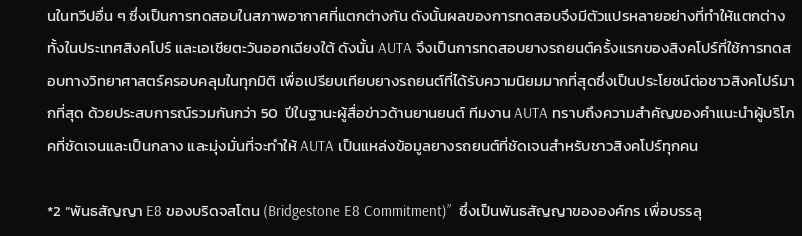นในทวีปอื่น ๆ ซึ่งเป็นการทดสอบในสภาพอากาศที่แตกต่างกัน ดังนั้นผลของการทดสอบจึงมีตัวแปรหลายอย่างที่ทำให้แตกต่างทั้งในประเทศสิงคโปร์ และเอเชียตะวันออกเฉียงใต้ ดังนั้น AUTA จึงเป็นการทดสอบยางรถยนต์ครั้งแรกของสิงคโปร์ที่ใช้การทดสอบทางวิทยาศาสตร์ครอบคลุมในทุกมิติ เพื่อเปรียบเทียบยางรถยนต์ที่ได้รับความนิยมมากที่สุดซึ่งเป็นประโยชน์ต่อชาวสิงคโปร์มากที่สุด ด้วยประสบการณ์รวมกันกว่า 50  ปีในฐานะผู้สื่อข่าวด้านยานยนต์ ทีมงาน AUTA ทราบถึงความสำคัญของคำแนะนำผู้บริโภคที่ชัดเจนและเป็นกลาง และมุ่งมั่นที่จะทำให้ AUTA เป็นแหล่งข้อมูลยางรถยนต์ที่ชัดเจนสำหรับชาวสิงคโปร์ทุกคน

*2 “พันธสัญญา E8 ของบริดจสโตน (Bridgestone E8 Commitment)”  ซึ่งเป็นพันธสัญญาขององค์กร เพื่อบรรลุ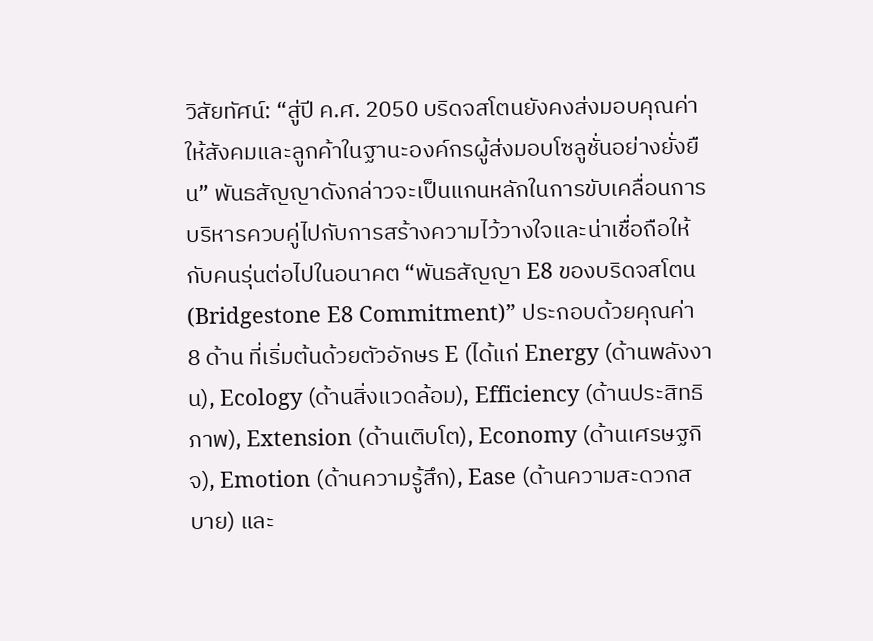วิสัยทัศน์: “สู่ปี ค.ศ. 2050 บริดจสโตนยังคงส่งมอบคุณค่าให้สังคมและลูกค้าในฐานะองค์กรผู้ส่งมอบโซลูชั่นอย่างยั่งยืน” พันธสัญญาดังกล่าวจะเป็นแกนหลักในการขับเคลื่อนการบริหารควบคู่ไปกับการสร้างความไว้วางใจและน่าเชื่อถือให้กับคนรุ่นต่อไปในอนาคต “พันธสัญญา E8 ของบริดจสโตน (Bridgestone E8 Commitment)” ประกอบด้วยคุณค่า 8 ด้าน ที่เริ่มต้นด้วยตัวอักษร E (ได้แก่ Energy (ด้านพลังงาน), Ecology (ด้านสิ่งแวดล้อม), Efficiency (ด้านประสิทธิภาพ), Extension (ด้านเติบโต), Economy (ด้านเศรษฐกิจ), Emotion (ด้านความรู้สึก), Ease (ด้านความสะดวกสบาย) และ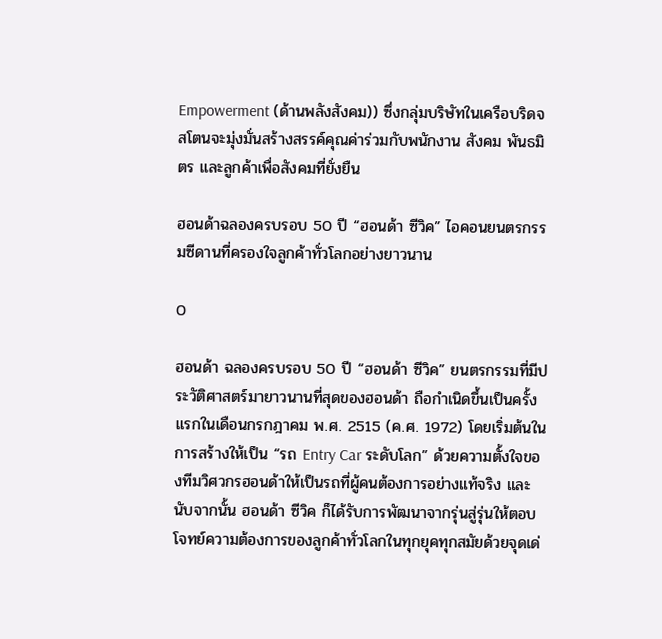Empowerment (ด้านพลังสังคม)) ซึ่งกลุ่มบริษัทในเครือบริดจสโตนจะมุ่งมั่นสร้างสรรค์คุณค่าร่วมกับพนักงาน สังคม พันธมิตร และลูกค้าเพื่อสังคมที่ยั่งยืน

ฮอนด้าฉลองครบรอบ 50 ปี “ฮอนด้า ซีวิค” ไอคอนยนตรกรรมซีดานที่ครองใจลูกค้าทั่วโลกอย่างยาวนาน

0

ฮอนด้า ฉลองครบรอบ 50 ปี “ฮอนด้า ซีวิค” ยนตรกรรมที่มีประวัติศาสตร์มายาวนานที่สุดของฮอนด้า ถือกำเนิดขึ้นเป็นครั้งแรกในเดือนกรกฎาคม พ.ศ. 2515 (ค.ศ. 1972) โดยเริ่มต้นในการสร้างให้เป็น “รถ Entry Car ระดับโลก” ด้วยความตั้งใจของทีมวิศวกรฮอนด้าให้เป็นรถที่ผู้คนต้องการอย่างแท้จริง และนับจากนั้น ฮอนด้า ซีวิค ก็ได้รับการพัฒนาจากรุ่นสู่รุ่นให้ตอบโจทย์ความต้องการของลูกค้าทั่วโลกในทุกยุคทุกสมัยด้วยจุดเด่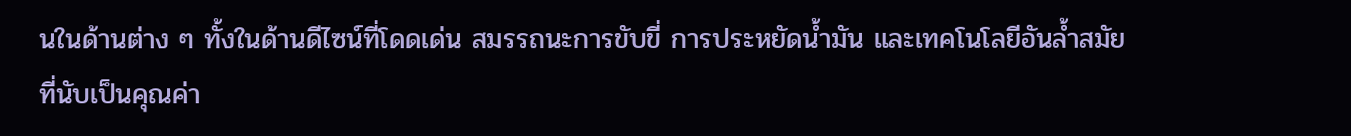นในด้านต่าง ๆ ทั้งในด้านดีไซน์ที่โดดเด่น สมรรถนะการขับขี่ การประหยัดน้ำมัน และเทคโนโลยีอันล้ำสมัย ที่นับเป็นคุณค่า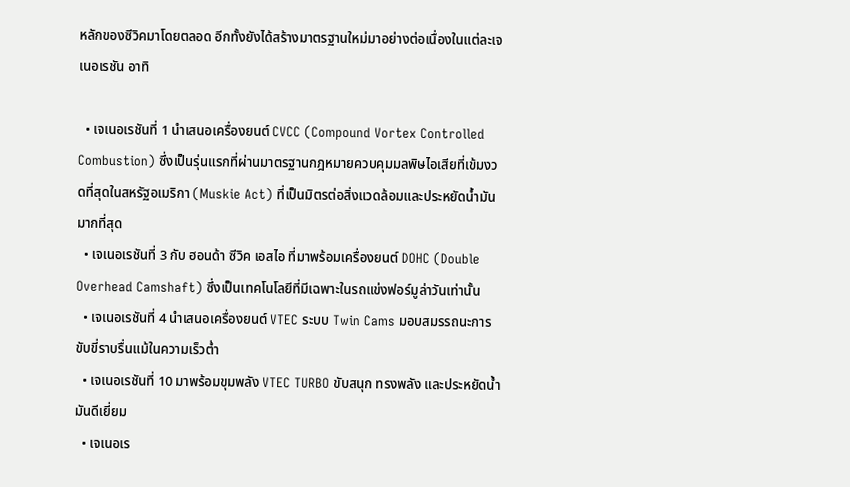หลักของซีวิคมาโดยตลอด อีกทั้งยังได้สร้างมาตรฐานใหม่มาอย่างต่อเนื่องในแต่ละเจเนอเรชัน อาทิ

  • เจเนอเรชันที่ 1 นำเสนอเครื่องยนต์ CVCC (Compound Vortex Controlled Combustion) ซึ่งเป็นรุ่นแรกที่ผ่านมาตรฐานกฎหมายควบคุมมลพิษไอเสียที่เข้มงวดที่สุดในสหรัฐอเมริกา (Muskie Act) ที่เป็นมิตรต่อสิ่งแวดล้อมและประหยัดน้ำมันมากที่สุด
  • เจเนอเรชันที่ 3 กับ ฮอนด้า ซีวิค เอสไอ ที่มาพร้อมเครื่องยนต์ DOHC (Double Overhead Camshaft) ซึ่งเป็นเทคโนโลยีที่มีเฉพาะในรถแข่งฟอร์มูล่าวันเท่านั้น
  • เจเนอเรชันที่ 4 นำเสนอเครื่องยนต์ VTEC ระบบ Twin Cams มอบสมรรถนะการขับขี่ราบรื่นแม้ในความเร็วต่ำ
  • เจเนอเรชันที่ 10 มาพร้อมขุมพลัง VTEC TURBO ขับสนุก ทรงพลัง และประหยัดน้ำมันดีเยี่ยม
  • เจเนอเร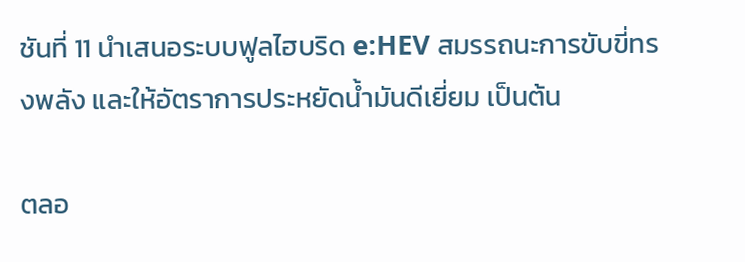ชันที่ 11 นำเสนอระบบฟูลไฮบริด e:HEV สมรรถนะการขับขี่ทรงพลัง และให้อัตราการประหยัดน้ำมันดีเยี่ยม เป็นต้น

ตลอ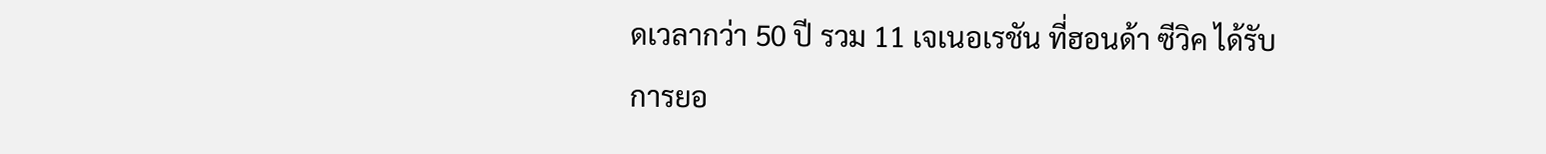ดเวลากว่า 50 ปี รวม 11 เจเนอเรชัน ที่ฮอนด้า ซีวิค ได้รับการยอ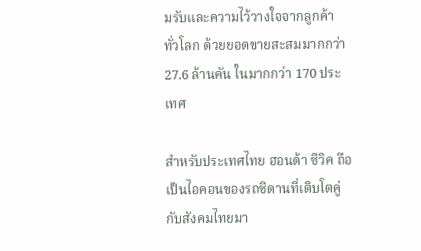มรับและความไว้วางใจจากลูกค้า
ทั่วโลก ด้วยยอดขายสะสมมากกว่า
27.6 ล้านคัน ในมากกว่า 170 ประเทศ

สำหรับประเทศไทย ฮอนด้า ซีวิค ถือเป็นไอคอนของรถซีดานที่เติบโตคู่กับสังคมไทยมา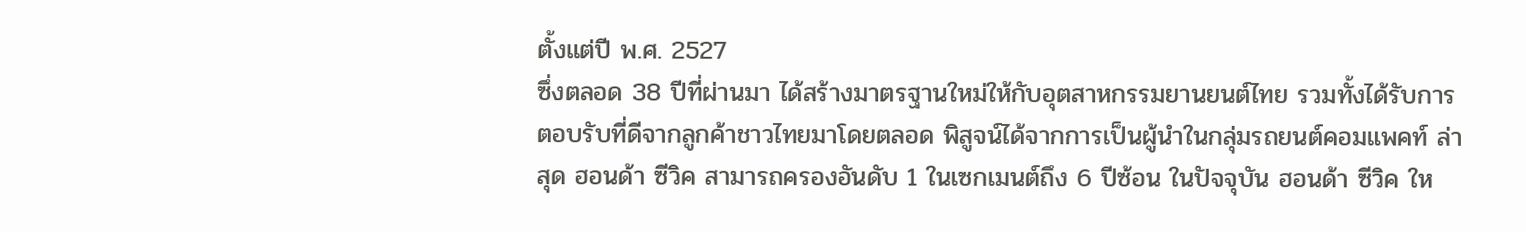ตั้งแต่ปี พ.ศ. 2527
ซึ่งตลอด 38 ปีที่ผ่านมา ได้สร้างมาตรฐานใหม่ให้กับอุตสาหกรรมยานยนต์ไทย รวมทั้งได้รับการตอบรับที่ดีจากลูกค้าชาวไทยมาโดยตลอด พิสูจน์ได้จากการเป็นผู้นำในกลุ่มรถยนต์คอมแพคท์ ล่าสุด ฮอนด้า ซีวิค สามารถครองอันดับ 1 ในเซกเมนต์ถึง 6 ปีซ้อน ในปัจจุบัน ฮอนด้า ซีวิค ให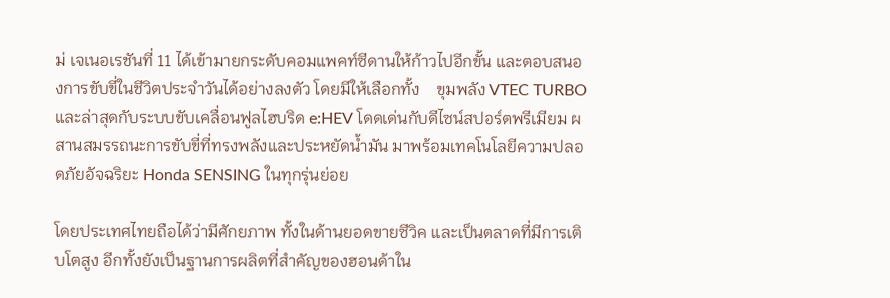ม่ เจเนอเรชันที่ 11 ได้เข้ามายกระดับคอมแพคท์ซีดานให้ก้าวไปอีกขั้น และตอบสนองการขับขี่ในชีวิตประจำวันได้อย่างลงตัว โดยมีให้เลือกทั้ง    ขุมพลัง VTEC TURBO และล่าสุดกับระบบขับเคลื่อนฟูลไฮบริด e:HEV โดดเด่นกับดีไซน์สปอร์ตพรีเมียม ผสานสมรรถนะการขับขี่ที่ทรงพลังและประหยัดน้ำมัน มาพร้อมเทคโนโลยีความปลอดภัยอัจฉริยะ Honda SENSING ในทุกรุ่นย่อย

โดยประเทศไทยถือได้ว่ามีศักยภาพ ทั้งในด้านยอดขายซีวิค และเป็นตลาดที่มีการเติบโตสูง อีกทั้งยังเป็นฐานการผลิตที่สำคัญของฮอนด้าใน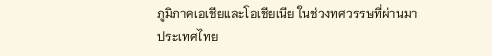ภูมิภาคเอเชียและโอเชียเนีย ในช่วงทศวรรษที่ผ่านมา ประเทศไทย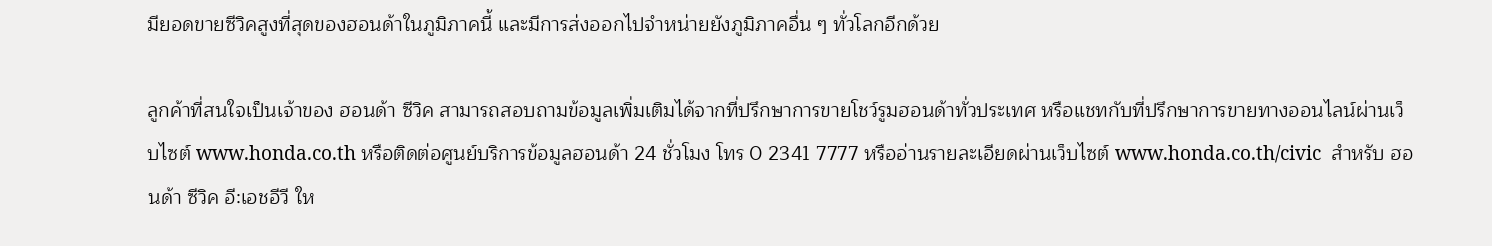มียอดขายซีวิคสูงที่สุดของฮอนด้าในภูมิภาคนี้ และมีการส่งออกไปจำหน่ายยังภูมิภาคอื่น ๆ ทั่วโลกอีกด้วย

ลูกค้าที่สนใจเป็นเจ้าของ ฮอนด้า ซีวิค สามารถสอบถามข้อมูลเพิ่มเติมได้จากที่ปรึกษาการขายโชว์รูมฮอนด้าทั่วประเทศ หรือแชทกับที่ปรึกษาการขายทางออนไลน์ผ่านเว็บไซต์ www.honda.co.th หรือติดต่อศูนย์บริการข้อมูลฮอนด้า 24 ชั่วโมง โทร 0 2341 7777 หรืออ่านรายละเอียดผ่านเว็บไซต์ www.honda.co.th/civic  สำหรับ ฮอนด้า ซีวิค อี:เอชอีวี ให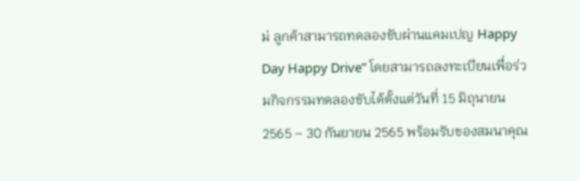ม่ ลูกค้าสามารถทดลองขับผ่านแคมเปญ Happy Day Happy Drive” โดยสามารถลงทะเบียนเพื่อร่วมกิจกรรมทดลองขับได้ตั้งแต่วันที่ 15 มิถุนายน 2565 – 30 กันยายน 2565 พร้อมรับของสมนาคุณ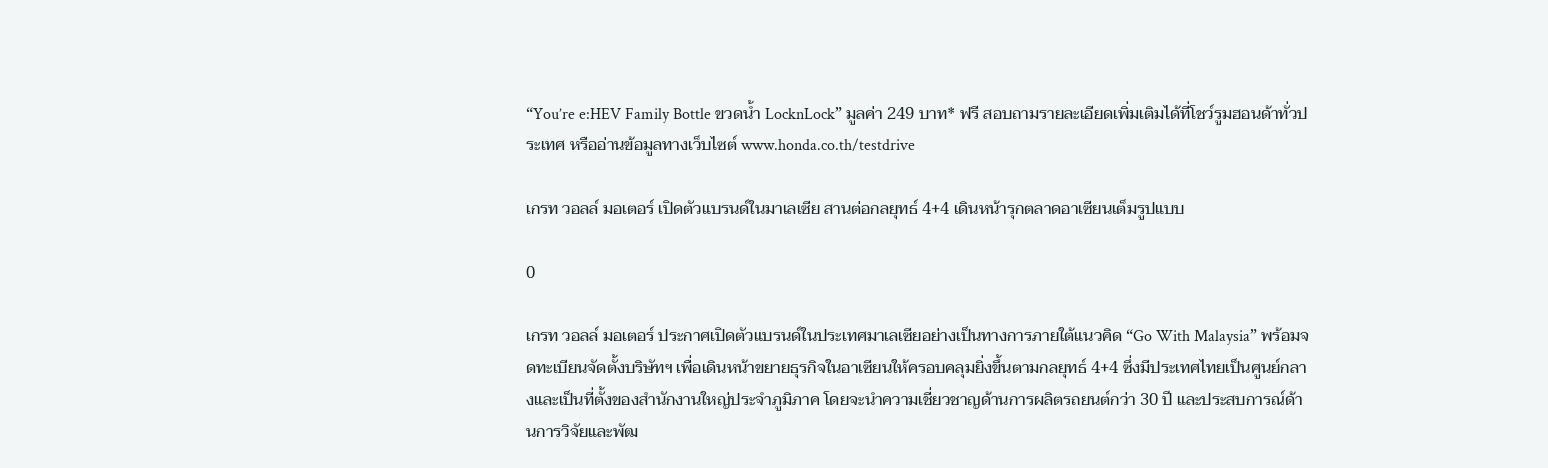“You’re e:HEV Family Bottle ขวดน้ำ LocknLock” มูลค่า 249 บาท* ฟรี สอบถามรายละเอียดเพิ่มเติมได้ที่โชว์รูมฮอนด้าทั่วประเทศ หรืออ่านข้อมูลทางเว็บไซต์ www.honda.co.th/testdrive

เกรท วอลล์ มอเตอร์ เปิดตัวแบรนด์ในมาเลเซีย สานต่อกลยุทธ์ 4+4 เดินหน้ารุกตลาดอาเซียนเต็มรูปแบบ

0

เกรท วอลล์ มอเตอร์ ประกาศเปิดตัวแบรนด์ในประเทศมาเลเซียอย่างเป็นทางการภายใต้แนวคิด “Go With Malaysia” พร้อมจดทะเบียนจัดตั้งบริษัทฯ เพื่อเดินหน้าขยายธุรกิจในอาเซียนให้ครอบคลุมยิ่งขึ้นตามกลยุทธ์ 4+4 ซึ่งมีประเทศไทยเป็นศูนย์กลางและเป็นที่ตั้งของสำนักงานใหญ่ประจำภูมิภาค โดยจะนำความเชี่ยวชาญด้านการผลิตรถยนต์กว่า 30 ปี และประสบการณ์ด้านการวิจัยและพัฒ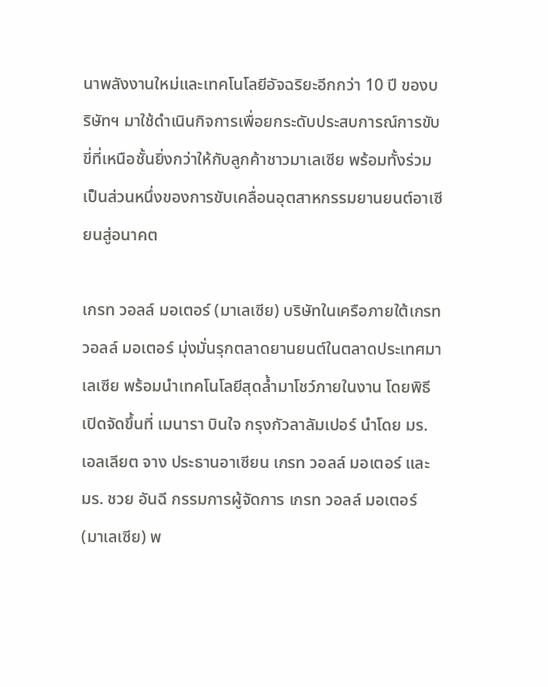นาพลังงานใหม่และเทคโนโลยีอัจฉริยะอีกกว่า 10 ปี ของบริษัทฯ มาใช้ดำเนินกิจการเพื่อยกระดับประสบการณ์การขับขี่ที่เหนือชั้นยิ่งกว่าให้กับลูกค้าชาวมาเลเซีย พร้อมทั้งร่วมเป็นส่วนหนึ่งของการขับเคลื่อนอุตสาหกรรมยานยนต์อาเซียนสู่อนาคต

เกรท วอลล์ มอเตอร์ (มาเลเซีย) บริษัทในเครือภายใต้เกรท วอลล์ มอเตอร์ มุ่งมั่นรุกตลาดยานยนต์ในตลาดประเทศมาเลเซีย พร้อมนำเทคโนโลยีสุดล้ำมาโชว์ภายในงาน โดยพิธีเปิดจัดขึ้นที่ เมนารา บินใจ กรุงกัวลาลัมเปอร์ นำโดย มร. เอลเลียต จาง ประธานอาเซียน เกรท วอลล์ มอเตอร์ และ มร. ชวย อันฉี กรรมการผู้จัดการ เกรท วอลล์ มอเตอร์ (มาเลเซีย) พ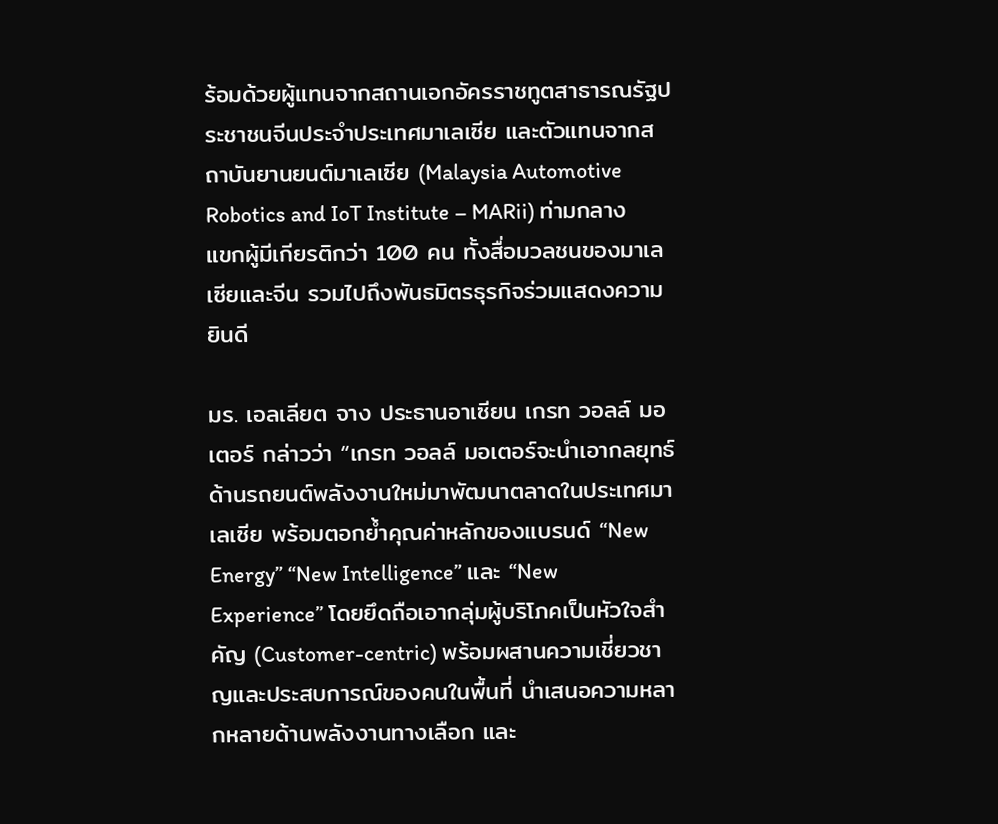ร้อมด้วยผู้แทนจากสถานเอกอัครราชทูตสาธารณรัฐประชาชนจีนประจำประเทศมาเลเซีย และตัวแทนจากสถาบันยานยนต์มาเลเซีย (Malaysia Automotive Robotics and IoT Institute – MARii) ท่ามกลางแขกผู้มีเกียรติกว่า 100 คน ทั้งสื่อมวลชนของมาเลเซียและจีน รวมไปถึงพันธมิตรธุรกิจร่วมแสดงความยินดี

มร. เอลเลียต จาง ประธานอาเซียน เกรท วอลล์ มอเตอร์ กล่าวว่า “เกรท วอลล์ มอเตอร์จะนำเอากลยุทธ์ด้านรถยนต์พลังงานใหม่มาพัฒนาตลาดในประเทศมาเลเซีย พร้อมตอกย้ำคุณค่าหลักของแบรนด์ “New Energy” “New Intelligence” และ “New Experience” โดยยึดถือเอากลุ่มผู้บริโภคเป็นหัวใจสำคัญ (Customer-centric) พร้อมผสานความเชี่ยวชาญและประสบการณ์ของคนในพื้นที่ นำเสนอความหลากหลายด้านพลังงานทางเลือก และ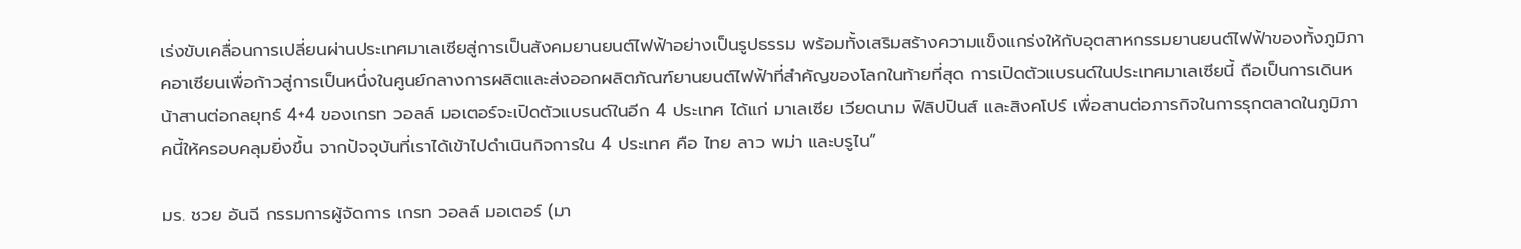เร่งขับเคลื่อนการเปลี่ยนผ่านประเทศมาเลเซียสู่การเป็นสังคมยานยนต์ไฟฟ้าอย่างเป็นรูปธรรม พร้อมทั้งเสริมสร้างความแข็งแกร่งให้กับอุตสาหกรรมยานยนต์ไฟฟ้าของทั้งภูมิภาคอาเซียนเพื่อก้าวสู่การเป็นหนึ่งในศูนย์กลางการผลิตและส่งออกผลิตภัณฑ์ยานยนต์ไฟฟ้าที่สำคัญของโลกในท้ายที่สุด การเปิดตัวแบรนด์ในประเทศมาเลเซียนี้ ถือเป็นการเดินหน้าสานต่อกลยุทธ์ 4+4 ของเกรท วอลล์ มอเตอร์จะเปิดตัวแบรนด์ในอีก 4 ประเทศ ได้แก่ มาเลเซีย เวียดนาม ฟิลิปปินส์ และสิงคโปร์ เพื่อสานต่อภารกิจในการรุกตลาดในภูมิภาคนี้ให้ครอบคลุมยิ่งขึ้น จากปัจจุบันที่เราได้เข้าไปดำเนินกิจการใน 4 ประเทศ คือ ไทย ลาว พม่า และบรูไน”

มร. ชวย อันฉี กรรมการผู้จัดการ เกรท วอลล์ มอเตอร์ (มา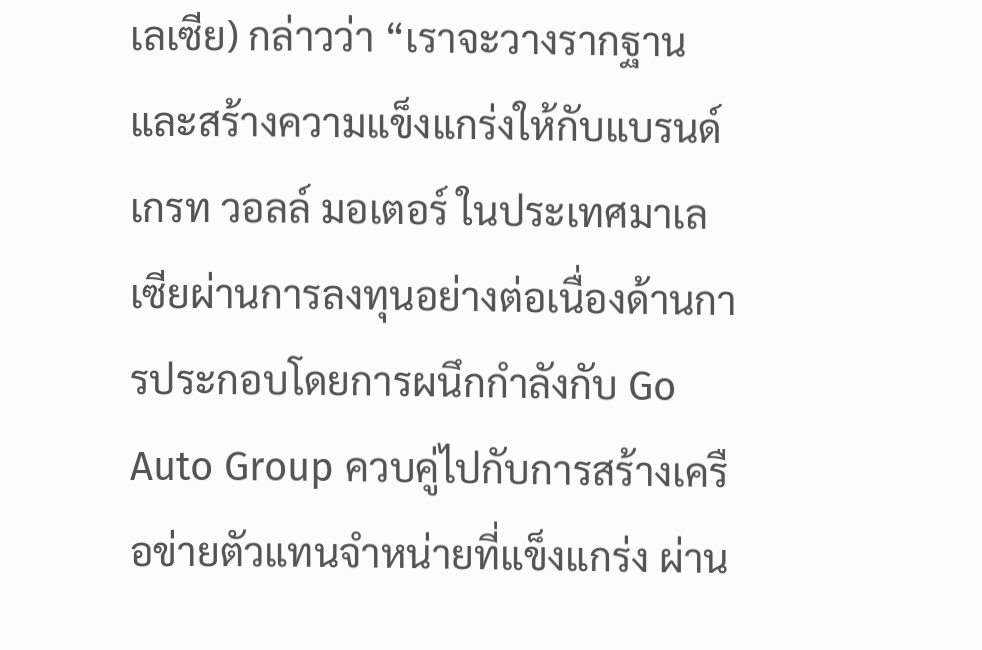เลเซีย) กล่าวว่า “เราจะวางรากฐานและสร้างความแข็งแกร่งให้กับแบรนด์ เกรท วอลล์ มอเตอร์ ในประเทศมาเลเซียผ่านการลงทุนอย่างต่อเนื่องด้านการประกอบโดยการผนึกกำลังกับ Go Auto Group ควบคู่ไปกับการสร้างเครือข่ายตัวแทนจำหน่ายที่แข็งแกร่ง ผ่าน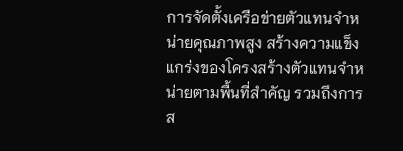การจัดตั้งเครือข่ายตัวแทนจำหน่ายคุณภาพสูง สร้างความแข็งแกร่งของโครงสร้างตัวแทนจำหน่ายตามพื้นที่สำคัญ รวมถึงการส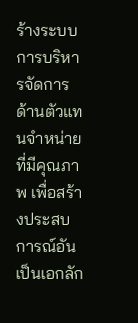ร้างระบบการบริหารจัดการด้านตัวแทนจำหน่ายที่มีคุณภาพ เพื่อสร้างประสบการณ์อันเป็นเอกลัก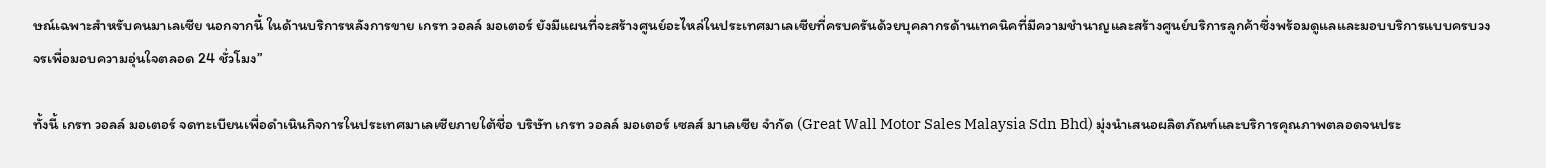ษณ์เฉพาะสำหรับคนมาเลเซีย นอกจากนี้ ในด้านบริการหลังการขาย เกรท วอลล์ มอเตอร์ ยังมีแผนที่จะสร้างศูนย์อะไหล่ในประเทศมาเลเซียที่ครบครันด้วยบุคลากรด้านเทคนิคที่มีความชำนาญและสร้างศูนย์บริการลูกค้าซึ่งพร้อมดูแลและมอบบริการแบบครบวงจรเพื่อมอบความอุ่นใจตลอด 24 ชั่วโมง”

ทั้งนี้ เกรท วอลล์ มอเตอร์ จดทะเบียนเพื่อดำเนินกิจการในประเทศมาเลเซียภายใต้ชื่อ บริษัท เกรท วอลล์ มอเตอร์ เซลส์ มาเลเซีย จำกัด (Great Wall Motor Sales Malaysia Sdn Bhd) มุ่งนำเสนอผลิตภัณฑ์และบริการคุณภาพตลอดจนประ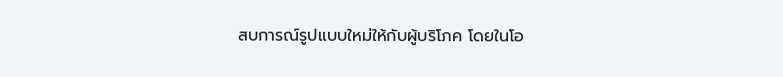สบการณ์รูปแบบใหม่ให้กับผู้บริโภค โดยในโอ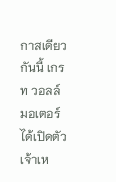กาสเดียวกันนี้ เกรท วอลล์ มอเตอร์ ได้เปิดตัวเจ้าเห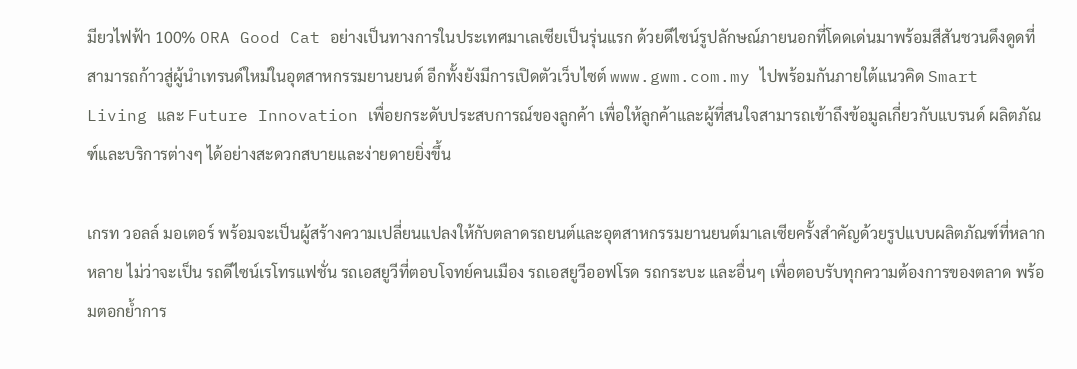มียวไฟฟ้า 100% ORA Good Cat อย่างเป็นทางการในประเทศมาเลเซียเป็นรุ่นแรก ด้วยดีไซน์รูปลักษณ์ภายนอกที่โดดเด่นมาพร้อมสีสันชวนดึงดูดที่สามารถก้าวสู่ผู้นำเทรนด์ใหม่ในอุตสาหกรรมยานยนต์ อีกทั้งยังมีการเปิดตัวเว็บไซต์ www.gwm.com.my ไปพร้อมกันภายใต้แนวคิด Smart Living และ Future Innovation เพื่อยกระดับประสบการณ์ของลูกค้า เพื่อให้ลูกค้าและผู้ที่สนใจสามารถเข้าถึงข้อมูลเกี่ยวกับแบรนด์ ผลิตภัณฑ์และบริการต่างๆ ได้อย่างสะดวกสบายและง่ายดายยิ่งขึ้น

เกรท วอลล์ มอเตอร์ พร้อมจะเป็นผู้สร้างความเปลี่ยนแปลงให้กับตลาดรถยนต์และอุตสาหกรรมยานยนต์มาเลเซียครั้งสำคัญด้วยรูปแบบผลิตภัณฑ์ที่หลากหลาย ไม่ว่าจะเป็น รถดีไซน์เรโทรแฟชั่น รถเอสยูวีที่ตอบโจทย์คนเมือง รถเอสยูวีออฟโรด รถกระบะ และอื่นๆ เพื่อตอบรับทุกความต้องการของตลาด พร้อมตอกย้ำการ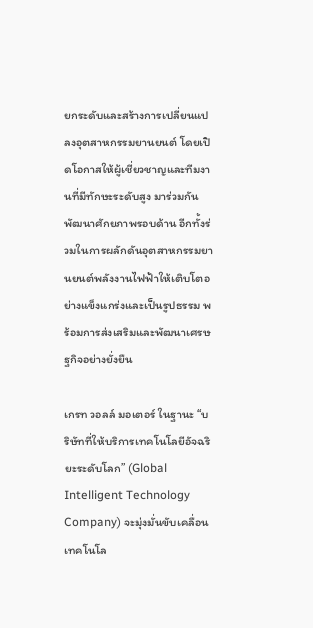ยกระดับและสร้างการเปลี่ยนแปลงอุตสาหกรรมยานยนต์ โดยเปิดโอกาสให้ผู้เชี่ยวชาญและทีมงานที่มีทักษะระดับสูง มาร่วมกันพัฒนาศักยภาพรอบด้าน อีกทั้งร่วมในการผลักดันอุตสาหกรรมยานยนต์พลังงานไฟฟ้าให้เติบโตอย่างแข็งแกร่งและเป็นรูปธรรม พร้อมการส่งเสริมและพัฒนาเศรษฐกิจอย่างยั่งยืน

เกรท วอลล์ มอเตอร์ ในฐานะ “บริษัทที่ให้บริการเทคโนโลยีอัจฉริยะระดับโลก” (Global Intelligent Technology Company) จะมุ่งมั่นขับเคลื่อนเทคโนโล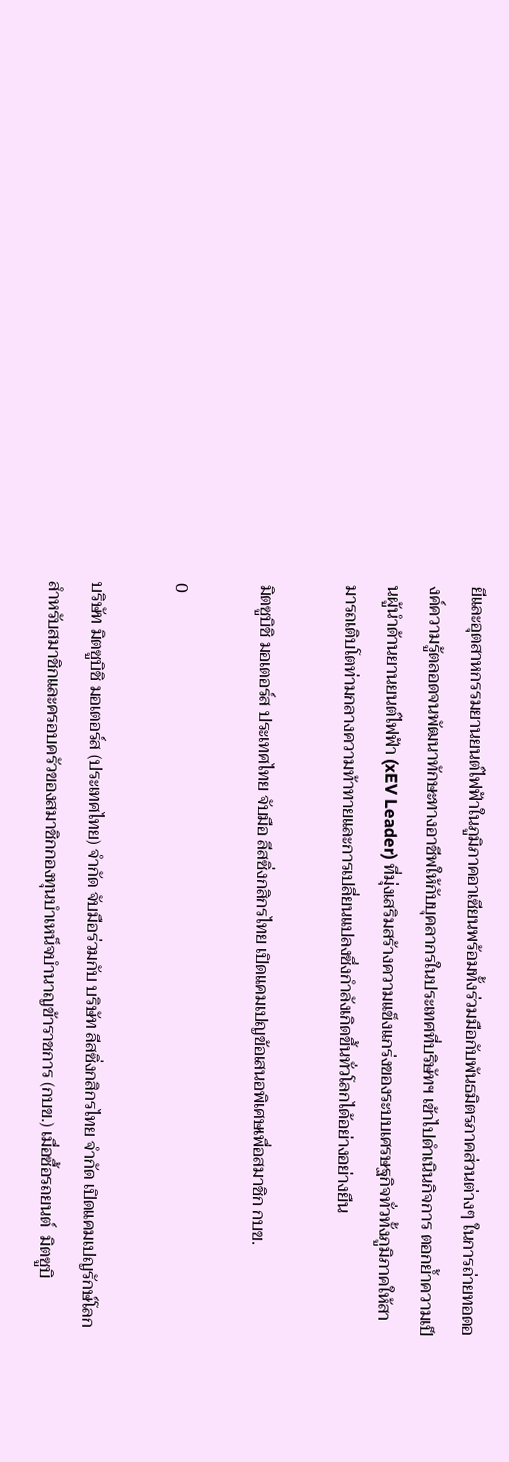ยีและอุตสาหกรรมยานยนต์ไฟฟ้าในภูมิภาคอาเซียนพร้อมทั้งร่วมมือกับพันธมิตรภาคส่วนต่างๆ ในการถ่ายทอดองค์ความรู้ตลอดจนพัฒนาทักษะทางอาชีพให้กับบุคลากรในประเทศที่บริษัทฯ เข้าไปดำเนินกิจการ ตอกย้ำความเป็นผู้นำด้านยานยนต์ไฟฟ้า (xEV Leader) ที่มุ่งเสริมสร้างความแข็งแกร่งของระบบเศรษฐกิจทั่วทั้งภูมิภาคให้สามารถเติบโตท่ามกลางความท้าทายและการเปลี่ยนแปลงซึ่งกำลังเกิดขึ้นทั่วโลกได้อย่างอย่างยืน

มิตซูบิชิ มอเตอร์ส ประเทศไทย จับมือ ลีสซิ่งกสิกรไทย เปิดแคมเปญข้อเสนอพิเศษเพื่อสมาชิก กบข.

0

บริษัท มิตซูบิชิ มอเตอร์ส (ประเทศไทย) จำกัด จับมือร่วมกับ บริษัท ลีสซิ่งกสิกรไทย จำกัด เปิดแคมเปญรักษ์โลกสำหรับสมาชิกและครอบครัวของสมาชิกกองทุนบำเหน็จบำนาญข้าราชการ (กบข.) เมื่อซื้อรถยนต์  มิตซูบิ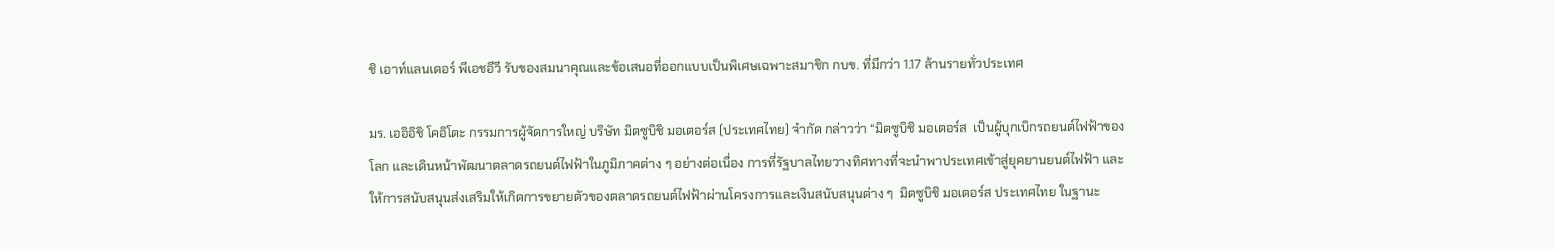ชิ เอาท์แลนเดอร์ พีเอชอีวี รับของสมนาคุณและข้อเสนอที่ออกแบบเป็นพิเศษเฉพาะสมาชิก กบข. ที่มีกว่า 1.17 ล้านรายทั่วประเทศ

มร. เออิอิชิ โคอิโตะ กรรมการผู้จัดการใหญ่ บริษัท มิตซูบิชิ มอเตอร์ส (ประเทศไทย) จำกัด กล่าวว่า “มิตซูบิชิ มอเตอร์ส  เป็นผู้บุกเบิกรถยนต์ไฟฟ้าของโลก และเดินหน้าพัฒนาตลาดรถยนต์ไฟฟ้าในภูมิภาคต่าง ๆ อย่างต่อเนื่อง การที่รัฐบาลไทยวางทิศทางที่จะนำพาประเทศเข้าสู่ยุคยานยนต์ไฟฟ้า และให้การสนับสนุนส่งเสริมให้เกิดการขยายตัวของตลาดรถยนต์ไฟฟ้าผ่านโครงการและเงินสนับสนุนต่าง ๆ  มิตซูบิชิ มอเตอร์ส ประเทศไทย ในฐานะ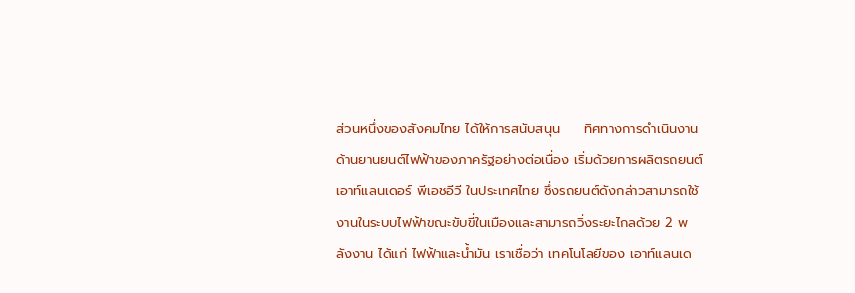ส่วนหนึ่งของสังคมไทย ได้ให้การสนับสนุน     ทิศทางการดำเนินงานด้านยานยนต์ไฟฟ้าของภาครัฐอย่างต่อเนื่อง เริ่มด้วยการผลิตรถยนต์ เอาท์แลนเดอร์ พีเอชอีวี ในประเทศไทย ซึ่งรถยนต์ดังกล่าวสามารถใช้งานในระบบไฟฟ้าขณะขับขี่ในเมืองและสามารถวิ่งระยะไกลด้วย 2 พลังงาน ได้แก่ ไฟฟ้าและน้ำมัน เราเชื่อว่า เทคโนโลยีของ เอาท์แลนเด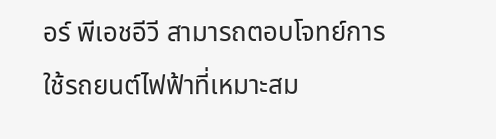อร์ พีเอชอีวี สามารถตอบโจทย์การใช้รถยนต์ไฟฟ้าที่เหมาะสม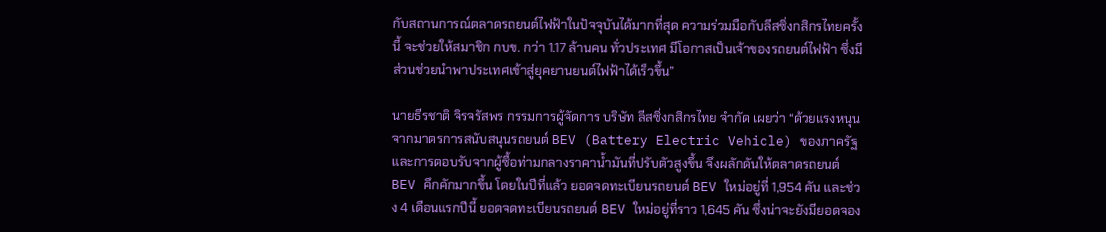กับสถานการณ์ตลาดรถยนต์ไฟฟ้าในปัจจุบันได้มากที่สุด ความร่วมมือกับลีสซิ่งกสิกรไทยครั้งนี้ จะช่วยให้สมาชิก กบข. กว่า 1.17 ล้านคน ทั่วประเทศ มีโอกาสเป็นเจ้าของรถยนต์ไฟฟ้า ซึ่งมีส่วนช่วยนำพาประเทศเข้าสู่ยุคยานยนต์ไฟฟ้าได้เร็วขึ้น”

นายธีรชาติ จิรจรัสพร กรรมการผู้จัดการ บริษัท ลีสซิ่งกสิกรไทย จำกัด เผยว่า “ด้วยแรงหนุนจากมาตรการสนับสนุนรถยนต์ BEV (Battery Electric Vehicle) ของภาครัฐ และการตอบรับจากผู้ซื้อท่ามกลางราคาน้ำมันที่ปรับตัวสูงขึ้น จึงผลักดันให้ตลาดรถยนต์ BEV คึกคักมากขึ้น โดยในปีที่แล้ว ยอดจดทะเบียนรถยนต์ BEV ใหม่อยู่ที่ 1,954 คัน และช่วง 4 เดือนแรกปีนี้ ยอดจดทะเบียนรถยนต์ BEV ใหม่อยู่ที่ราว 1,645 คัน ซึ่งน่าจะยังมียอดจอง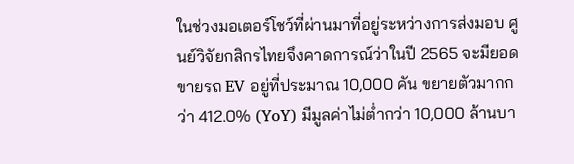ในช่วงมอเตอร์โชว์ที่ผ่านมาที่อยู่ระหว่างการส่งมอบ ศูนย์วิจัยกสิกรไทยจึงคาดการณ์ว่าในปี 2565 จะมียอดขายรถ EV อยู่ที่ประมาณ 10,000 คัน ขยายตัวมากกว่า 412.0% (YoY) มีมูลค่าไม่ต่ำกว่า 10,000 ล้านบา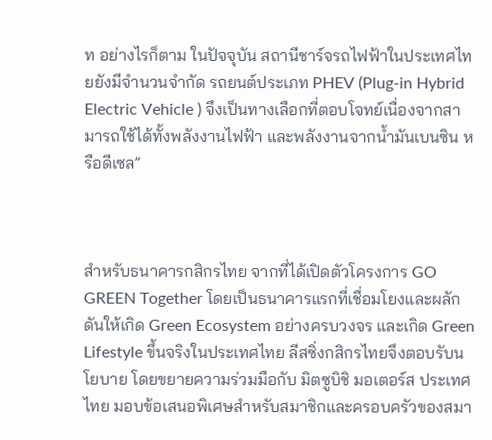ท อย่างไรก็ตาม ในปัจจุบัน สถานีชาร์จรถไฟฟ้าในประเทศไทยยังมีจำนวนจำกัด รถยนต์ประเภท PHEV (Plug-in Hybrid Electric Vehicle ) จึงเป็นทางเลือกที่ตอบโจทย์เนื่องจากสามารถใช้ได้ทั้งพลังงานไฟฟ้า และพลังงานจากน้ำมันเบนซิน หรือดีเซล”



สำหรับธนาคารกสิกรไทย จากที่ได้เปิดตัวโครงการ GO GREEN Together โดยเป็นธนาคารแรกที่เชื่อมโยงและผลักดันให้เกิด Green Ecosystem อย่างครบวงจร และเกิด Green Lifestyle ขึ้นจริงในประเทศไทย ลีสซิ่งกสิกรไทยจึงตอบรับนโยบาย โดยขยายความร่วมมือกับ มิตซูบิชิ มอเตอร์ส ประเทศไทย มอบข้อเสนอพิเศษสำหรับสมาชิกและครอบครัวของสมา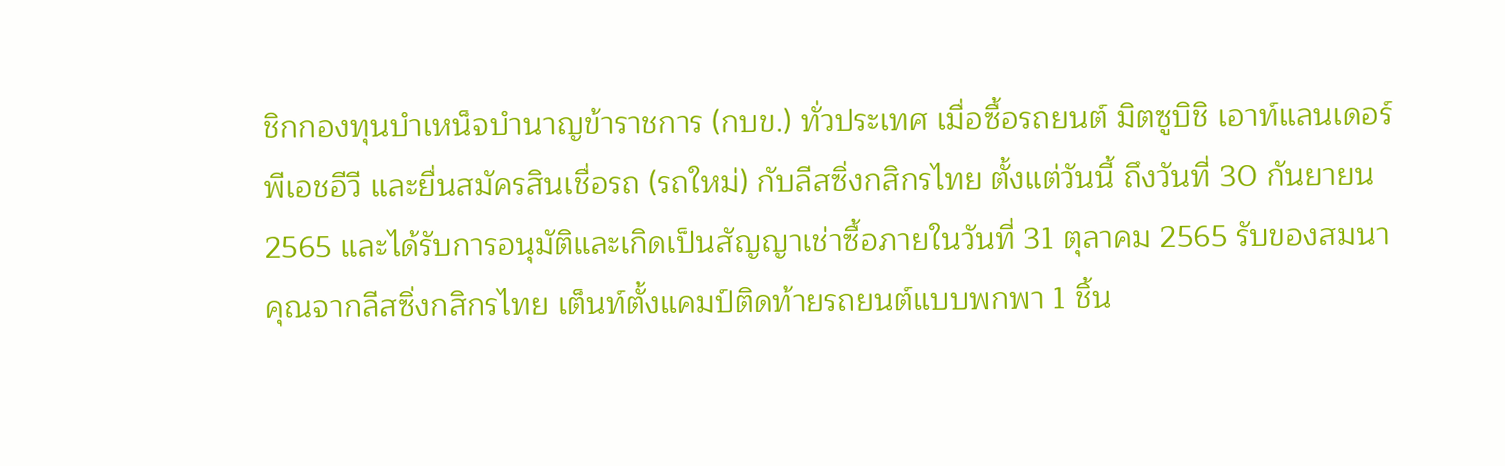ชิกกองทุนบำเหน็จบำนาญข้าราชการ (กบข.) ทั่วประเทศ เมื่อซื้อรถยนต์ มิตซูบิชิ เอาท์แลนเดอร์ พีเอชอีวี และยื่นสมัครสินเชื่อรถ (รถใหม่) กับลีสซิ่งกสิกรไทย ตั้งแต่วันนี้ ถึงวันที่ 30 กันยายน 2565 และได้รับการอนุมัติและเกิดเป็นสัญญาเช่าซื้อภายในวันที่ 31 ตุลาคม 2565 รับของสมนาคุณจากลีสซิ่งกสิกรไทย เต็นท์ตั้งแคมป์ติดท้ายรถยนต์แบบพกพา 1 ชิ้น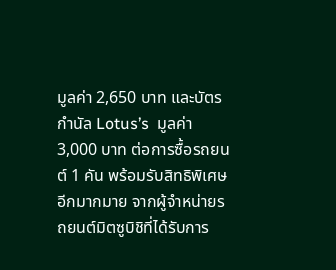มูลค่า 2,650 บาท และบัตรกำนัล Lotus’s  มูลค่า 3,000 บาท ต่อการซื้อรถยนต์ 1 คัน พร้อมรับสิทธิพิเศษอีกมากมาย จากผู้จำหน่ายรถยนต์มิตซูบิชิที่ได้รับการ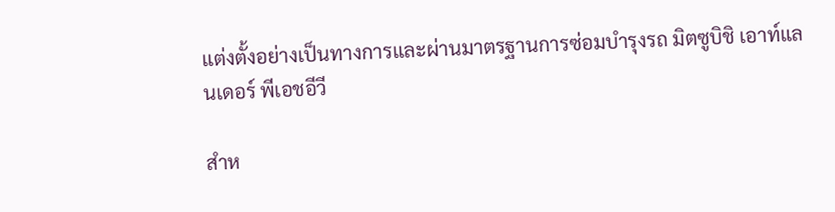แต่งตั้งอย่างเป็นทางการและผ่านมาตรฐานการซ่อมบำรุงรถ มิตซูบิชิ เอาท์แลนเดอร์ พีเอชอีวี

สำห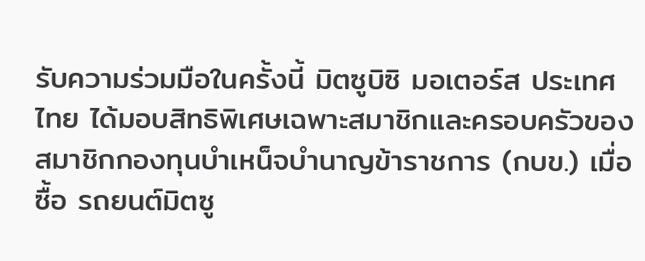รับความร่วมมือในครั้งนี้ มิตซูบิซิ มอเตอร์ส ประเทศไทย ได้มอบสิทธิพิเศษเฉพาะสมาชิกและครอบครัวของสมาชิกกองทุนบำเหน็จบำนาญข้าราชการ (กบข.) เมื่อซื้อ รถยนต์มิตซู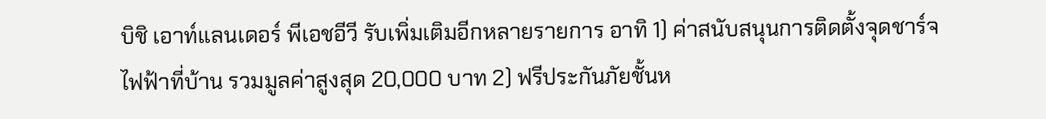บิชิ เอาท์แลนเดอร์ พีเอชอีวี รับเพิ่มเติมอีกหลายรายการ อาทิ 1) ค่าสนับสนุนการติดตั้งจุดชาร์จไฟฟ้าที่บ้าน รวมมูลค่าสูงสุด 20,000 บาท 2) ฟรีประกันภัยชั้นห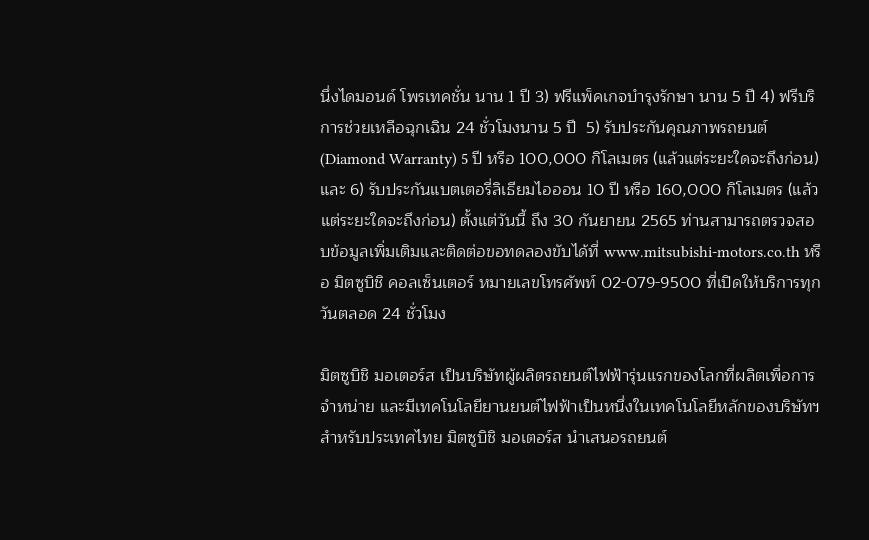นึ่งไดมอนด์ โพรเทคชั่น นาน 1 ปี 3) ฟรีแพ็คเกจบำรุงรักษา นาน 5 ปี 4) ฟรีบริการช่วยเหลือฉุกเฉิน 24 ชั่วโมงนาน 5 ปี  5) รับประกันคุณภาพรถยนต์ (Diamond Warranty) 5 ปี หรือ 100,000 กิโลเมตร (แล้วแต่ระยะใดจะถึงก่อน) และ 6) รับประกันแบตเตอรี่ลิเธียมไอออน 10 ปี หรือ 160,000 กิโลเมตร (แล้วแต่ระยะใดจะถึงก่อน) ตั้งแต่วันนี้ ถึง 30 กันยายน 2565 ท่านสามารถตรวจสอบข้อมูลเพิ่มเติมและติดต่อขอทดลองขับได้ที่ www.mitsubishi-motors.co.th หรือ มิตซูบิชิ คอลเซ็นเตอร์ หมายเลขโทรศัพท์ 02-079-9500 ที่เปิดให้บริการทุกวันตลอด 24 ชั่วโมง

มิตซูบิชิ มอเตอร์ส เป็นบริษัทผู้ผลิตรถยนต์ไฟฟ้ารุ่นแรกของโลกที่ผลิตเพื่อการจำหน่าย และมีเทคโนโลยียานยนต์ไฟฟ้าเป็นหนึ่งในเทคโนโลยีหลักของบริษัทฯ สำหรับประเทศไทย มิตซูบิชิ มอเตอร์ส นำเสนอรถยนต์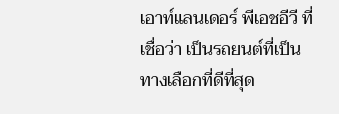เอาท์แลนเดอร์ พีเอชอีวี ที่เชื่อว่า เป็นรถยนต์ที่เป็นทางเลือกที่ดีที่สุด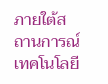ภายใต้สถานการณ์เทคโนโลยี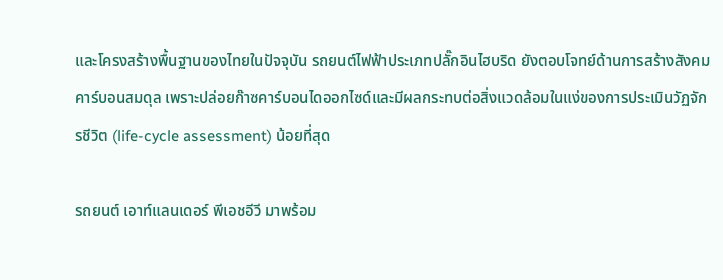และโครงสร้างพื้นฐานของไทยในปัจจุบัน รถยนต์ไฟฟ้าประเภทปลั๊กอินไฮบริด ยังตอบโจทย์ด้านการสร้างสังคมคาร์บอนสมดุล เพราะปล่อยก๊าซคาร์บอนไดออกไซด์และมีผลกระทบต่อสิ่งแวดล้อมในแง่ของการประเมินวัฏจักรชีวิต (life-cycle assessment) น้อยที่สุด

รถยนต์ เอาท์แลนเดอร์ พีเอชอีวี มาพร้อม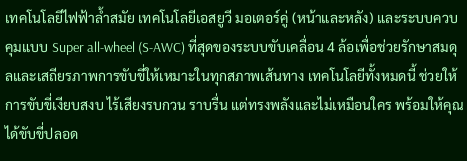เทคโนโลยีไฟฟ้าล้ำสมัย เทคโนโลยีเอสยูวี มอเตอร์คู่ (หน้าและหลัง) และระบบควบคุมแบบ Super all-wheel (S-AWC) ที่สุดของระบบขับเคลื่อน 4 ล้อเพื่อช่วยรักษาสมดุลและเสถียรภาพการขับขี่ให้เหมาะในทุกสภาพเส้นทาง เทคโนโลยีทั้งหมดนี้ ช่วยให้การขับขี่เงียบสงบ ไร้เสียงรบกวน ราบรื่น แต่ทรงพลังและไม่เหมือนใคร พร้อมให้คุณได้ขับขี่ปลอด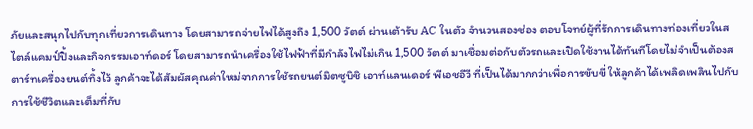ภัยและสนุกไปกับทุกเที่ยวการเดินทาง โดยสามารถจ่ายไฟได้สูงถึง 1,500 วัตต์ ผ่านเต้ารับ AC ในตัว จำนวนสองช่อง ตอบโจทย์ผู้ที่รักการเดินทางท่องเที่ยวในสไตล์แคมป์ปิ้งและกิจกรรมเอาท์ดอร์ โดยสามารถนำเครื่องใช้ไฟฟ้าที่มีกำลังไฟไม่เกิน 1,500 วัตต์ มาเชื่อมต่อกับตัวรถและเปิดใช้งานได้ทันทีโดยไม่จำเป็นต้องสตาร์ทเครื่องยนต์ทิ้งไว้ ลูกค้าจะได้สัมผัสคุณค่าใหม่จากการใชัรถยนต์มิตซูบิชิ เอาท์แลนเดอร์ พีเอชอีวี ที่เป็นได้มากกว่าเพื่อการขับขี่ ให้ลูกค้าได้เพลิดเพลินไปกับการใช้ชีวิตและเต็มที่กับ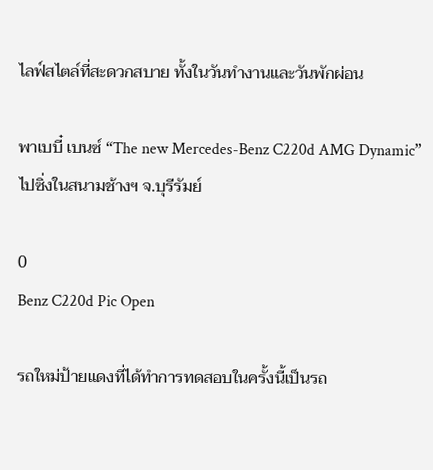ไลฟ์สไตล์ที่สะดวกสบาย ทั้งในวันทำงานและวันพักผ่อน

พาเบบี๋ เบนซ์ “The new Mercedes-Benz C220d AMG Dynamic” ไปซิ่งในสนามช้างฯ จ.บุรีรัมย์

0
Benz C220d Pic Open

รถใหม่ป้ายแดงที่ได้ทำการทดสอบในครั้งนี้เป็นรถ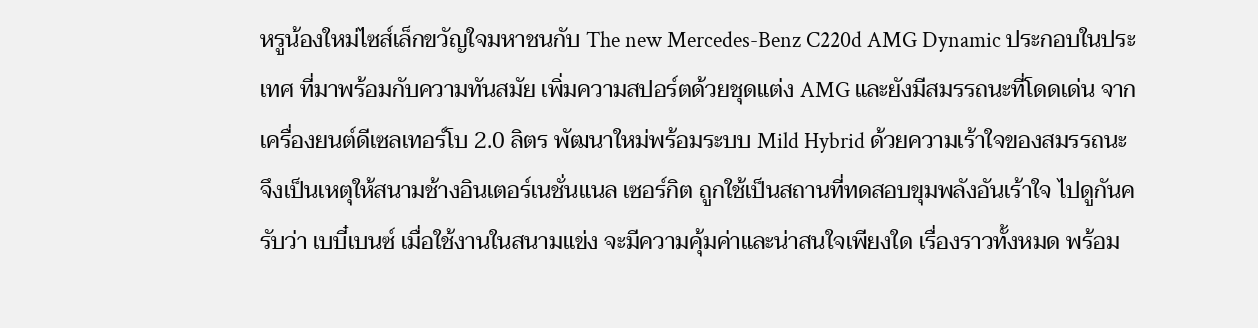หรูน้องใหม่ไซส์เล็กขวัญใจมหาชนกับ The new Mercedes-Benz C220d AMG Dynamic ประกอบในประเทศ ที่มาพร้อมกับความทันสมัย เพิ่มความสปอร์ตด้วยชุดแต่ง AMG และยังมีสมรรถนะที่โดดเด่น จากเครื่องยนต์ดีเซลเทอร์โบ 2.0 ลิตร พัฒนาใหม่พร้อมระบบ Mild Hybrid ด้วยความเร้าใจของสมรรถนะ จึงเป็นเหตุให้สนามช้างอินเตอร์เนชั่นแนล เซอร์กิต ถูกใช้เป็นสถานที่ทดสอบขุมพลังอันเร้าใจ ไปดูกันครับว่า เบบี๋เบนซ์ เมื่อใช้งานในสนามแข่ง จะมีความคุ้มค่าและน่าสนใจเพียงใด เรื่องราวทั้งหมด พร้อม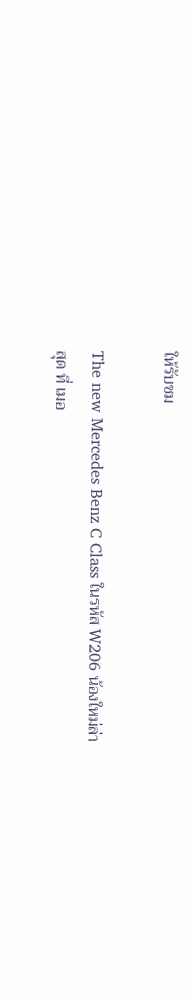ให้รับชม

The new Mercedes Benz C Class ในรหัส W206 น้องใหม่ล่าสุด ที่ เมอ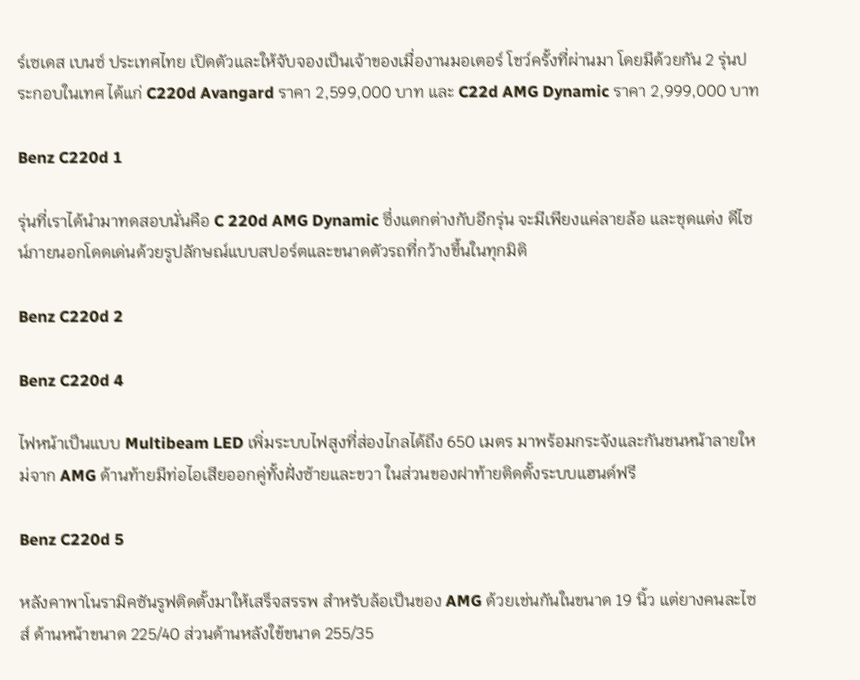ร์เซเดส เบนซ์ ประเทศไทย เปิดตัวและให้จับจองเป็นเจ้าของเมื่องานมอเตอร์ โชว์ครั้งที่ผ่านมา โดยมีด้วยกัน 2 รุ่นประกอบในเทศ ได้แก่ C220d Avangard ราคา 2,599,000 บาท และ C22d AMG Dynamic ราคา 2,999,000 บาท

Benz C220d 1

รุ่นที่เราได้นำมาทดสอบนั่นคือ C 220d AMG Dynamic ซึ่งแตกต่างกับอีกรุ่น จะมีเพียงแค่ลายล้อ และชุดแต่ง ดีไซน์ภายนอกโดดเด่นด้วยรูปลักษณ์แบบสปอร์ตและขนาดตัวรถที่กว้างขึ้นในทุกมิติ

Benz C220d 2

Benz C220d 4

ไฟหน้าเป็นแบบ Multibeam LED เพิ่มระบบไฟสูงที่ส่องไกลได้ถึง 650 เมตร มาพร้อมกระจังและกันชนหน้าลายใหม่จาก AMG ด้านท้ายมีท่อไอเสียออกคู่ทั้งฝั่งซ้ายและขวา ในส่วนของฝาท้ายติดตั้งระบบแฮนด์ฟรี

Benz C220d 5

หลังคาพาโนรามิคซันรูฟติดตั้งมาให้เสร็จสรรพ สำหรับล้อเป็นของ AMG ด้วยเช่นกันในขนาด 19 นิ้ว แต่ยางคนละไซส์ ด้านหน้าขนาด 225/40 ส่วนด้านหลังใข้ขนาด 255/35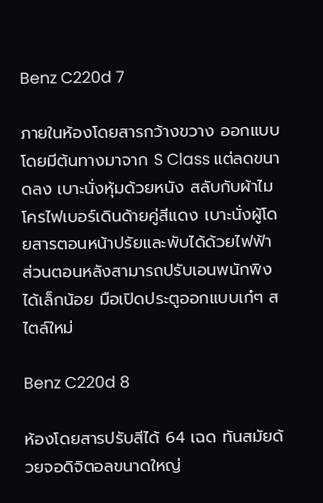Benz C220d 7

ภายในห้องโดยสารกว้างขวาง ออกแบบโดยมีต้นทางมาจาก S Class แต่ลดขนาดลง เบาะนั่งหุ้มด้วยหนัง สลับกับผ้าไมโครไฟเบอร์เดินด้ายคู่สีแดง เบาะนั่งผู้โดยสารตอนหน้าปรัยและพับได้ด้วยไฟฟ้า ส่วนตอนหลังสามารถปรับเอนพนักพิงได้เล็กน้อย มือเปิดประตูออกแบบเก๋ๆ สไตล์ใหม่

Benz C220d 8

ห้องโดยสารปรับสีได้ 64 เฉด ทันสมัยด้วยจอดิจิตอลขนาดใหญ่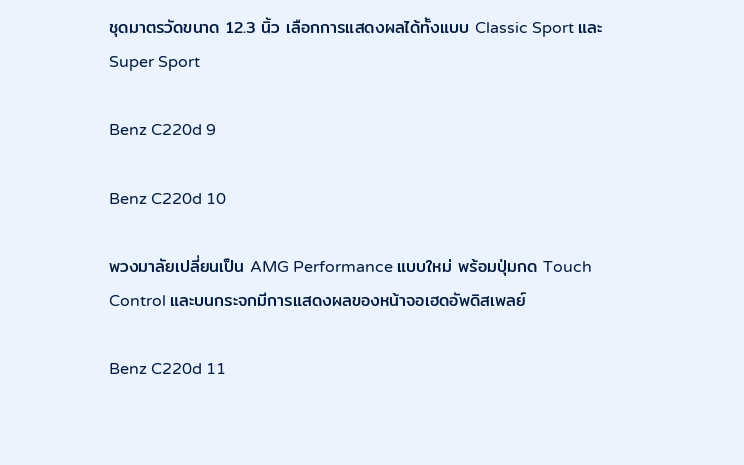ชุดมาตรวัดขนาด 12.3 นิ้ว เลือกการแสดงผลได้ทั้งแบบ Classic Sport และ Super Sport

Benz C220d 9

Benz C220d 10

พวงมาลัยเปลี่ยนเป็น AMG Performance แบบใหม่ พร้อมปุ่มกด Touch Control และบนกระจกมีการแสดงผลของหน้าจอเฮดอัพดิสเพลย์

Benz C220d 11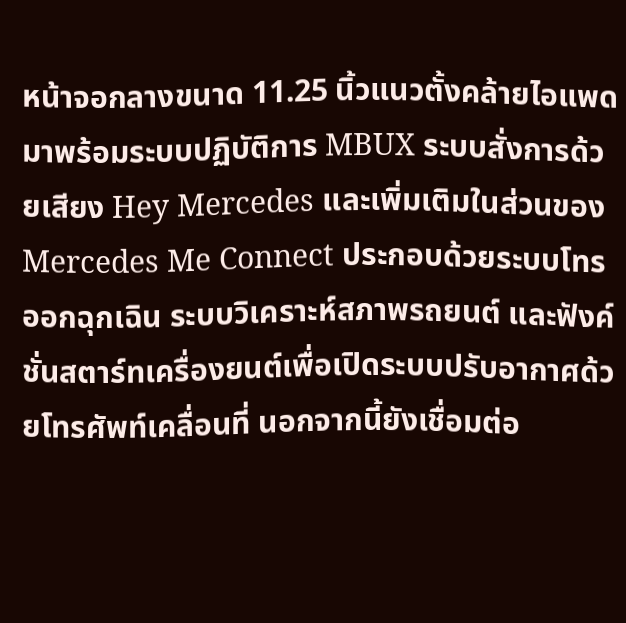หน้าจอกลางขนาด 11.25 นิ้วแนวตั้งคล้ายไอแพด มาพร้อมระบบปฏิบัติการ MBUX ระบบสั่งการด้วยเสียง Hey Mercedes และเพิ่มเติมในส่วนของ Mercedes Me Connect ประกอบด้วยระบบโทรออกฉุกเฉิน ระบบวิเคราะห์สภาพรถยนต์ และฟังค์ชั่นสตาร์ทเครื่องยนต์เพื่อเปิดระบบปรับอากาศด้วยโทรศัพท์เคลื่อนที่ นอกจากนี้ยังเชื่อมต่อ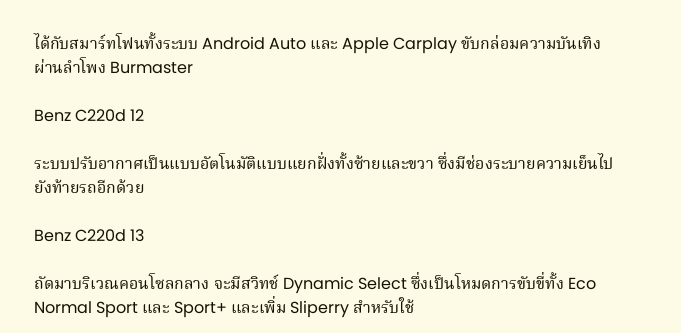ได้กับสมาร์ทโฟนทั้งระบบ Android Auto และ Apple Carplay ขับกล่อมความบันเทิงผ่านลำโพง Burmaster

Benz C220d 12

ระบบปรับอากาศเป็นแบบอัตโนมัติแบบแยกฝั่งทั้งซ้ายและขวา ซึ่งมีช่องระบายความเย็นไปยังท้ายรถอีกด้วย

Benz C220d 13

ถัดมาบริเวณคอนโซลกลาง จะมีสวิทช์ Dynamic Select ซึ่งเป็นโหมดการขับขี่ทั้ง Eco Normal Sport และ Sport+ และเพิ่ม Sliperry สำหรับใช้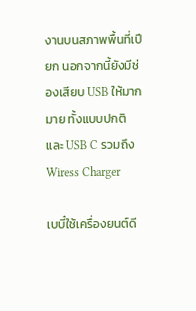งานบนสภาพพื้นที่เปียก นอกจากนี้ยังมีช่องเสียบ USB ให้มากมาย ทั้งแบบปกติ และ USB C รวมถึง Wiress Charger

เบบี๋ใช้เครื่องยนต์ดี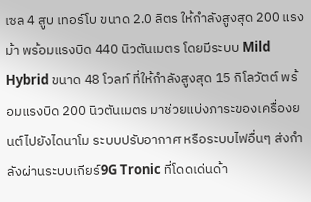เซล 4 สูบ เทอร์โบ ขนาด 2.0 ลิตร ให้กำลังสูงสุด 200 แรงม้า พร้อมแรงบิด 440 นิวตันเมตร โดยมีระบบ Mild Hybrid ขนาด 48 โวลท์ ที่ให้กำลังสูงสุด 15 กิโลวัตต์ พร้อมแรงบิด 200 นิวตันเมตร มาช่วยแบ่งภาระของเครื่องยนต์ไปยังไดนาโม ระบบปรับอากาศ หรือระบบไฟอื่นๆ ส่งกำลังผ่านระบบเกียร์9G Tronic ที่โดดเด่นด้า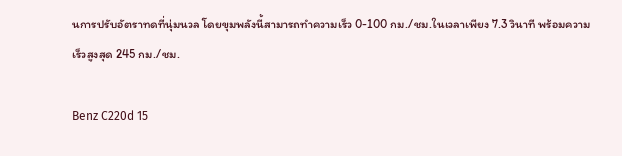นการปรับอัตราทดที่นุ่มนวล โดยขุมพลังนี้สามารถทำความเร็ว 0-100 กม./ชม.ในเวลาเพียง 7.3 วินาที พร้อมความเร็วสูงสุด 245 กม./ชม.

Benz C220d 15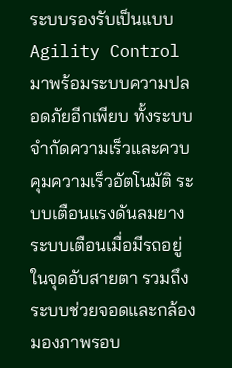ระบบรองรับเป็นแบบ Agility Control มาพร้อมระบบความปลอดภัยอีกเพียบ ทั้งระบบจำกัดความเร็วและควบคุมความเร็วอัตโนมัติ ระบบเตือนแรงดันลมยาง ระบบเตือนเมื่อมีรถอยู่ในจุดอับสายตา รวมถึงระบบช่วยจอดและกล้องมองภาพรอบ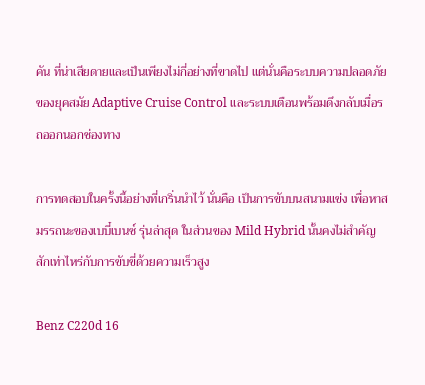คัน ที่น่าเสียดายและเป็นเพียงไม่กี่อย่างที่ขาดไป แต่นั่นคือระบบความปลอดภัยของยุคสมัย Adaptive Cruise Control และระบบเตือนพร้อมดึงกลับเมื่อรถออกนอกช่องทาง

การทดสอบในครั้งนี้อย่างที่เกริ่นนำไว้ นั่นคือ เป็นการขับบนสนามแข่ง เพื่อหาสมรรถนะของเบบี๋เบนซ์ รุ่นล่าสุด ในส่วนของ Mild Hybrid นั้นคงไม่สำคัญสักเท่าไหร่กับการขับขี่ด้วยความเร็วสูง

Benz C220d 16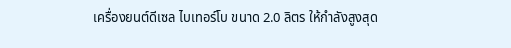เครื่องยนต์ดีเซล ไบเทอร์โบ ขนาด 2.0 ลิตร ให้กำลังสูงสุด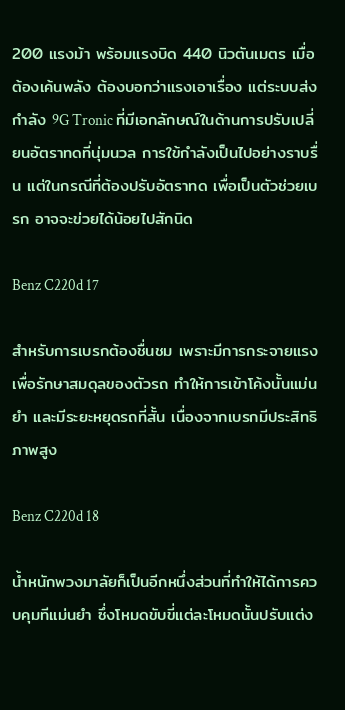200 แรงม้า พร้อมแรงบิด 440 นิวตันเมตร เมื่อต้องเค้นพลัง ต้องบอกว่าแรงเอาเรื่อง แต่ระบบส่งกำลัง 9G Tronic ที่มีเอกลักษณ์ในด้านการปรับเปลี่ยนอัตราทดที่นุ่มนวล การใข้กำลังเป็นไปอย่างราบรื่น แต่ในกรณีที่ต้องปรับอัตราทด เพื่อเป็นตัวช่วยเบรก อาจจะข่วยได้น้อยไปสักนิด

Benz C220d 17

สำหรับการเบรกต้องชื่นชม เพราะมีการกระจายแรงเพื่อรักษาสมดุลของตัวรถ ทำให้การเข้าโค้งนั้นแม่นยำ และมีระยะหยุดรถที่สั้น เนื่องจากเบรกมีประสิทธิภาพสูง

Benz C220d 18

น้ำหนักพวงมาลัยก็เป็นอีกหนึ่งส่วนที่ทำให้ได้การควบคุมทีแม่นยำ ซึ่งโหมดขับขี่แต่ละโหมดนั้นปรับแต่ง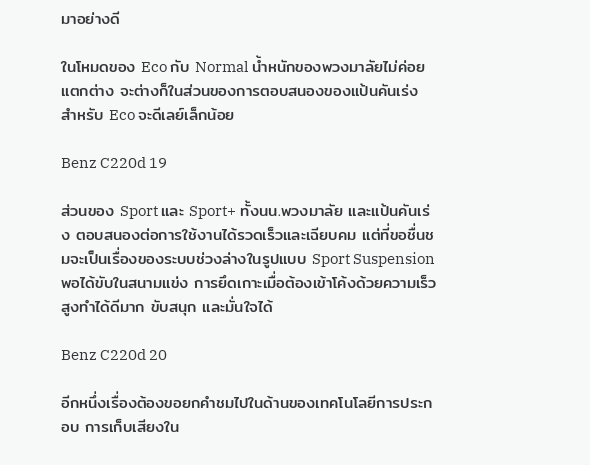มาอย่างดี

ในโหมดของ Eco กับ Normal น้ำหนักของพวงมาลัยไม่ค่อยแตกต่าง จะต่างก็ในส่วนของการตอบสนองของแป้นคันเร่ง สำหรับ Eco จะดีเลย์เล็กน้อย

Benz C220d 19

ส่วนของ Sport และ Sport+ ทั้งนน.พวงมาลัย และแป้นคันเร่ง ตอบสนองต่อการใช้งานได้รวดเร็วและเฉียบคม แต่ที่ขอชื่นชมจะเป็นเรื่องของระบบช่วงล่างในรูปแบบ Sport Suspension พอได้ขับในสนามแข่ง การยึดเกาะเมื่อต้องเข้าโค้งด้วยความเร็วสูงทำได้ดีมาก ขับสนุก และมั่นใจได้

Benz C220d 20

อีกหนึ่งเรื่องต้องขอยกคำชมไปในด้านของเทคโนโลยีการประกอบ การเก็บเสียงใน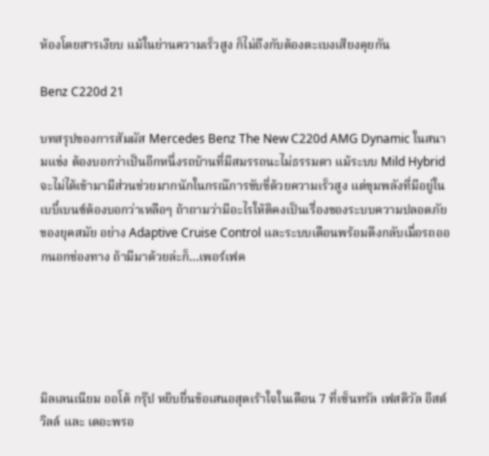ห้องโดยสารเงียบ แม้ในย่านความเร็วสูง ก็ไม่ถึงกับต้องตะเบงเสียงคุยกัน

Benz C220d 21

บทสรุปของการสัมผัส Mercedes Benz The New C220d AMG Dynamic ในสนามแข่ง ต้องบอกว่าเป็นอีกหนึ่งรถบ้านที่มีสมรรถนะไม่ธรรมดา แม้ระบบ Mild Hybrid จะไม่ได้เข้ามามีส่วนช่วยมากนักในกรณ๊การขับขี่ด้วยความเร็วสูง แต่ขุมพลังที่มีอยู่ในเบบี๋เบนซ์ต้องบอกว่าเหลือๆ ถ้าถามว่ามีอะไรให้ติคงเป็นเรื่องของระบบความปลอดภัยของยุคสมัย อย่าง Adaptive Cruise Control และระบบเตือนพร้อมดึงกลับเมื่อรถออกนอกช่องทาง ถ้ามีมาด้วยล่ะก็…เพอร์เฟค





มิลเลนเนียม ออโต้ กรุ๊ป หยิบยื่นข้อเสนอสุดเร้าใจในเดือน 7 ที่เซ็นทรัล เฟสติวัล อีสต์วิลล์ และ เดอะพรอ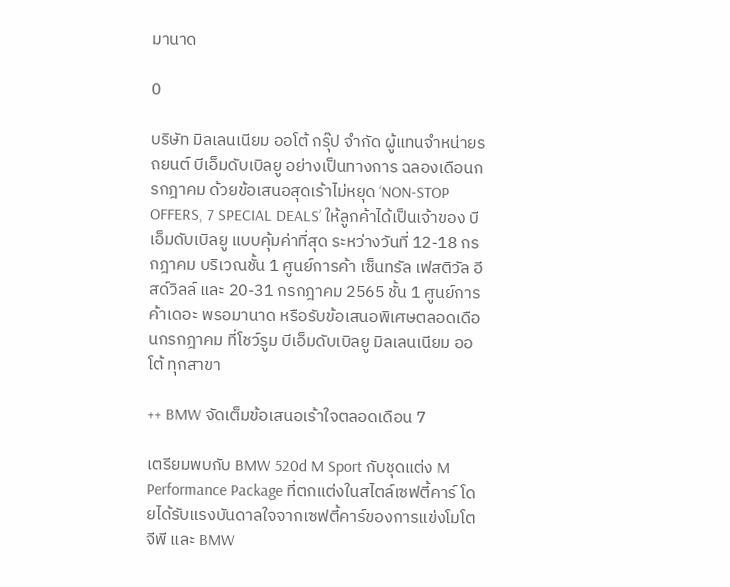มานาด

0

บริษัท มิลเลนเนียม ออโต้ กรุ๊ป จำกัด ผู้แทนจำหน่ายรถยนต์ บีเอ็มดับเบิลยู อย่างเป็นทางการ ฉลองเดือนกรกฎาคม ด้วยข้อเสนอสุดเร้าไม่หยุด ‘NON-STOP OFFERS, 7 SPECIAL DEALS’ ให้ลูกค้าได้เป็นเจ้าของ บีเอ็มดับเบิลยู แบบคุ้มค่าที่สุด ระหว่างวันที่ 12-18 กรกฎาคม บริเวณชั้น 1 ศูนย์การค้า เซ็นทรัล เฟสติวัล อีสด์วิลล์ และ 20-31 กรกฎาคม 2565 ชั้น 1 ศูนย์การค้าเดอะ พรอมานาด หรือรับข้อเสนอพิเศษตลอดเดือนกรกฎาคม ที่โชว์รูม บีเอ็มดับเบิลยู มิลเลนเนียม ออโต้ ทุกสาขา

++ BMW จัดเต็มข้อเสนอเร้าใจตลอดเดือน 7

เตรียมพบกับ BMW 520d M Sport กับชุดแต่ง M Performance Package ที่ตกแต่งในสไตล์เซฟตี้คาร์ โดยได้รับแรงบันดาลใจจากเซฟตี้คาร์ของการแข่งโมโตจีพี และ BMW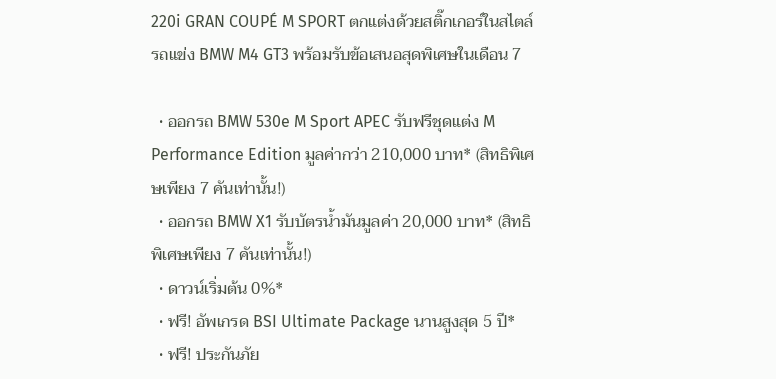220i GRAN COUPÉ M SPORT ตกแต่งด้วยสติ๊กเกอร์ในสไตล์รถแข่ง BMW M4 GT3 พร้อมรับข้อเสนอสุดพิเศษในเดือน 7

  • ออกรถ BMW 530e M Sport APEC รับฟรีชุดแต่ง M Performance Edition มูลค่ากว่า 210,000 บาท* (สิทธิพิเศษเพียง 7 คันเท่านั้น!)
  • ออกรถ BMW X1 รับบัตรน้ำมันมูลค่า 20,000 บาท* (สิทธิพิเศษเพียง 7 คันเท่านั้น!)
  • ดาวน์เริ่มต้น 0%*
  • ฟรี! อัพเกรด BSI Ultimate Package นานสูงสุด 5 ปี*
  • ฟรี! ประกันภัย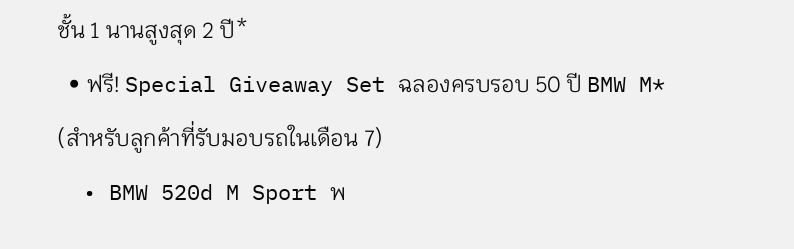ชั้น 1 นานสูงสุด 2 ปี*
  • ฟรี! Special Giveaway Set ฉลองครบรอบ 50 ปี BMW M* (สำหรับลูกค้าที่รับมอบรถในเดือน 7)
  • BMW 520d M Sport พ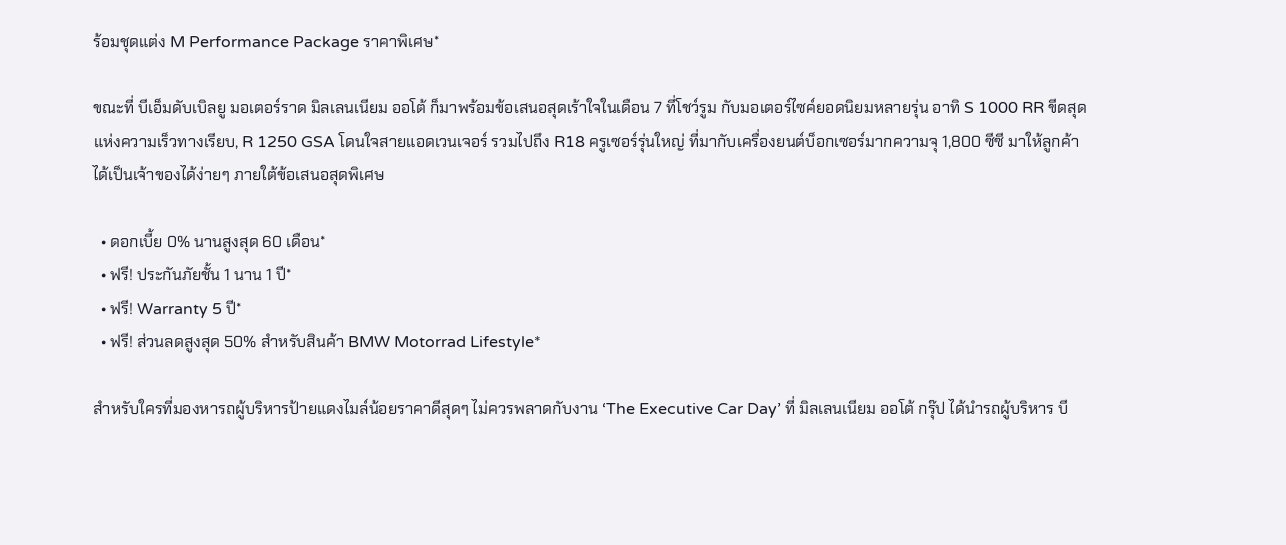ร้อมชุดแต่ง M Performance Package ราคาพิเศษ*

ขณะที่ บีเอ็มดับเบิลยู มอเตอร์ราด มิลเลนเนียม ออโต้ ก็มาพร้อมข้อเสนอสุดเร้าใจในเดือน 7 ที่โชว์รูม กับมอเตอร์ไซค์ยอดนิยมหลายรุ่น อาทิ S 1000 RR ขีดสุดแห่งความเร็วทางเรียบ, R 1250 GSA โดนใจสายแอดเวนเจอร์ รวมไปถึง R18 ครูเซอร์รุ่นใหญ่ ที่มากับเครื่องยนต์บ็อกเซอร์มากความจุ 1,800 ซีซี มาให้ลูกค้าได้เป็นเจ้าของได้ง่ายๆ ภายใต้ข้อเสนอสุดพิเศษ

  • ดอกเบี้ย 0% นานสูงสุด 60 เดือน*
  • ฟรี! ประกันภัยชั้น 1 นาน 1 ปี*
  • ฟรี! Warranty 5 ปี*
  • ฟรี! ส่วนลดสูงสุด 50% สำหรับสินค้า BMW Motorrad Lifestyle*

สำหรับใครที่มองหารถผู้บริหารป้ายแดงไมล์น้อยราคาดีสุดๆ ไม่ควรพลาดกับงาน ‘The Executive Car Day’ ที่ มิลเลนเนียม ออโต้ กรุ๊ป ได้นำรถผู้บริหาร บี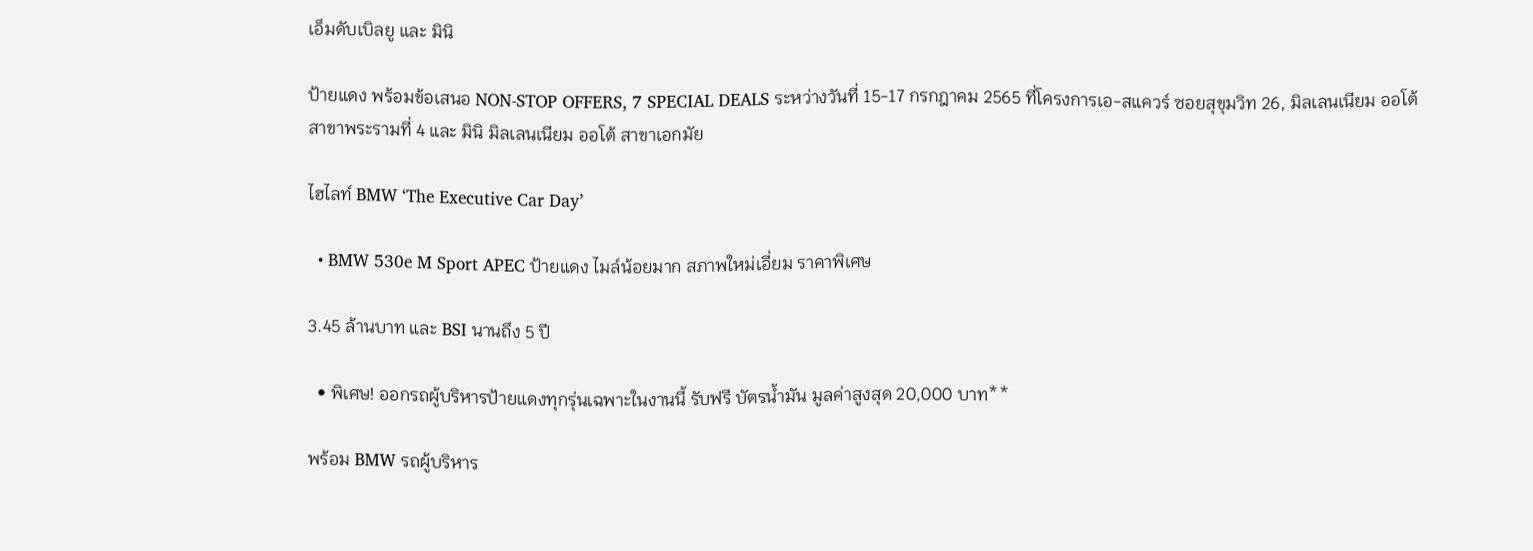เอ็มดับเบิลยู และ มินิ

ป้ายแดง พร้อมข้อเสนอ NON-STOP OFFERS, 7 SPECIAL DEALS ระหว่างวันที่ 15-17 กรกฎาคม 2565 ที่โครงการเอ-สแควร์ ซอยสุขุมวิท 26, มิลเลนเนียม ออโต้ สาขาพระรามที่ 4 และ มินิ มิลเลนเนียม ออโต้ สาขาเอกมัย

ไฮไลท์ BMW ‘The Executive Car Day’

  • BMW 530e M Sport APEC ป้ายแดง ไมล์น้อยมาก สภาพใหม่เอี่ยม ราคาพิเศษ

3.45 ล้านบาท และ BSI นานถึง 5 ปี

  • พิเศษ! ออกรถผู้บริหารป้ายแดงทุกรุ่นเฉพาะในงานนี้ รับฟรี บัตรน้ำมัน มูลค่าสูงสุด 20,000 บาท**

พร้อม BMW รถผู้บริหาร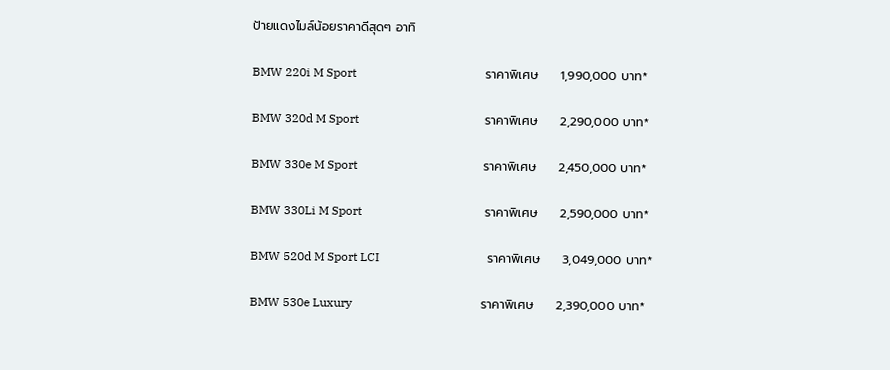ป้ายแดงไมล์น้อยราคาดีสุดๆ อาทิ

BMW 220i M Sport                                           ราคาพิเศษ     1,990,000 บาท*

BMW 320d M Sport                                          ราคาพิเศษ     2,290,000 บาท*

BMW 330e M Sport                                          ราคาพิเศษ     2,450,000 บาท*

BMW 330Li M Sport                                         ราคาพิเศษ     2,590,000 บาท*

BMW 520d M Sport LCI                                    ราคาพิเศษ     3,049,000 บาท*

BMW 530e Luxury                                           ราคาพิเศษ     2,390,000 บาท*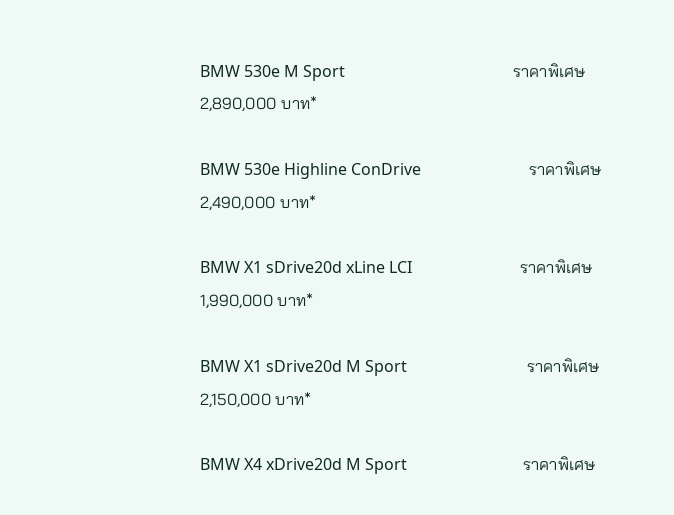BMW 530e M Sport                                          ราคาพิเศษ     2,890,000 บาท*

BMW 530e Highline ConDrive                           ราคาพิเศษ     2,490,000 บาท*

BMW X1 sDrive20d xLine LCI                           ราคาพิเศษ     1,990,000 บาท*

BMW X1 sDrive20d M Sport                              ราคาพิเศษ     2,150,000 บาท*

BMW X4 xDrive20d M Sport                             ราคาพิเศษ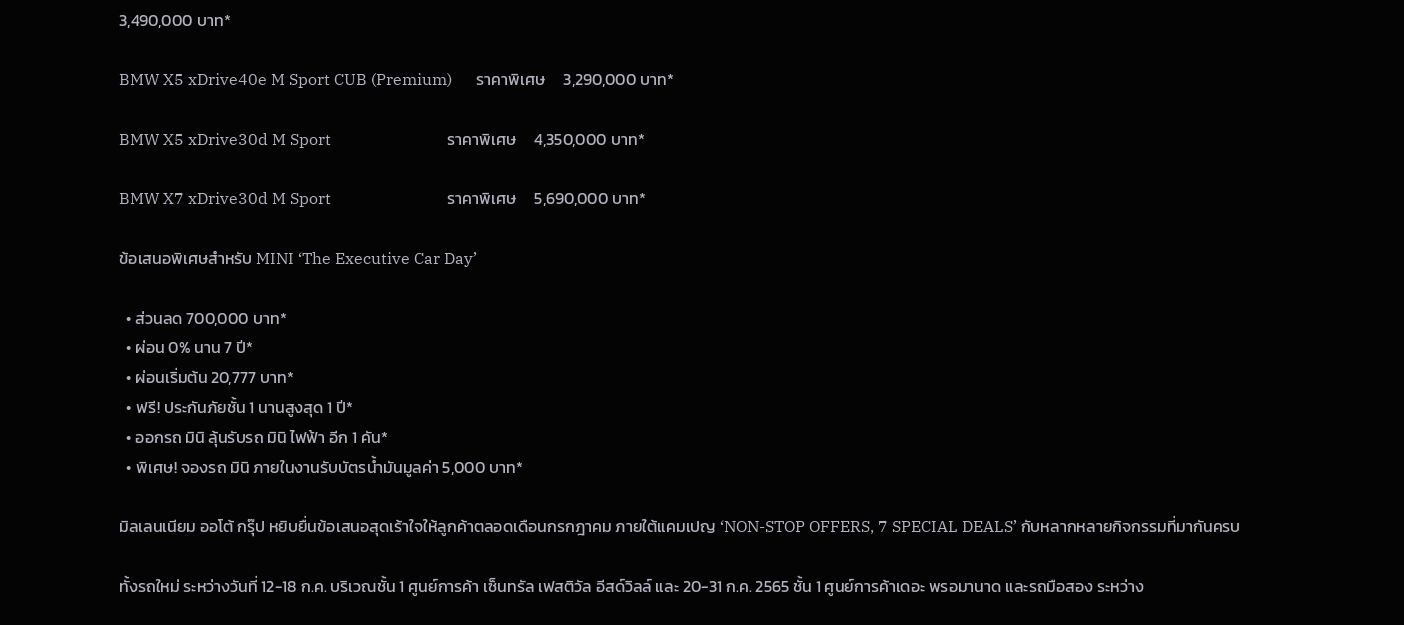3,490,000 บาท*

BMW X5 xDrive40e M Sport CUB (Premium)      ราคาพิเศษ     3,290,000 บาท*

BMW X5 xDrive30d M Sport                             ราคาพิเศษ     4,350,000 บาท*

BMW X7 xDrive30d M Sport                             ราคาพิเศษ     5,690,000 บาท*

ข้อเสนอพิเศษสำหรับ MINI ‘The Executive Car Day’

  • ส่วนลด 700,000 บาท*
  • ผ่อน 0% นาน 7 ปี*
  • ผ่อนเริ่มต้น 20,777 บาท*
  • ฟรี! ประกันภัยชั้น 1 นานสูงสุด 1 ปี*
  • ออกรถ มินิ ลุ้นรับรถ มินิ ไฟฟ้า อีก 1 คัน*
  • พิเศษ! จองรถ มินิ ภายในงานรับบัตรน้ำมันมูลค่า 5,000 บาท*

มิลเลนเนียม ออโต้ กรุ๊ป หยิบยื่นข้อเสนอสุดเร้าใจให้ลูกค้าตลอดเดือนกรกฎาคม ภายใต้แคมเปญ ‘NON-STOP OFFERS, 7 SPECIAL DEALS’ กับหลากหลายกิจกรรมที่มากันครบ

ทั้งรถใหม่ ระหว่างวันที่ 12-18 ก.ค. บริเวณชั้น 1 ศูนย์การค้า เซ็นทรัล เฟสติวัล อีสด์วิลล์ และ 20-31 ก.ค. 2565 ชั้น 1 ศูนย์การค้าเดอะ พรอมานาด และรถมือสอง ระหว่าง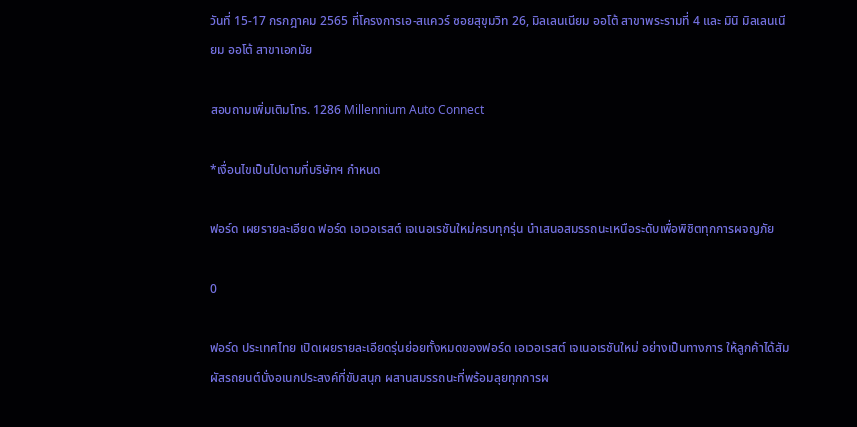วันที่ 15-17 กรกฎาคม 2565 ที่โครงการเอ-สแควร์ ซอยสุขุมวิท 26, มิลเลนเนียม ออโต้ สาขาพระรามที่ 4 และ มินิ มิลเลนเนียม ออโต้ สาขาเอกมัย

สอบถามเพิ่มเติมโทร. 1286 Millennium Auto Connect

*เงื่อนไขเป็นไปตามที่บริษัทฯ กำหนด

ฟอร์ด เผยรายละเอียด ฟอร์ด เอเวอเรสต์ เจเนอเรชันใหม่ครบทุกรุ่น นำเสนอสมรรถนะเหนือระดับเพื่อพิชิตทุกการผจญภัย

0

ฟอร์ด ประเทศไทย เปิดเผยรายละเอียดรุ่นย่อยทั้งหมดของฟอร์ด เอเวอเรสต์ เจเนอเรชันใหม่ อย่างเป็นทางการ ให้ลูกค้าได้สัมผัสรถยนต์นั่งอเนกประสงค์ที่ขับสนุก ผสานสมรรถนะที่พร้อมลุยทุกการผ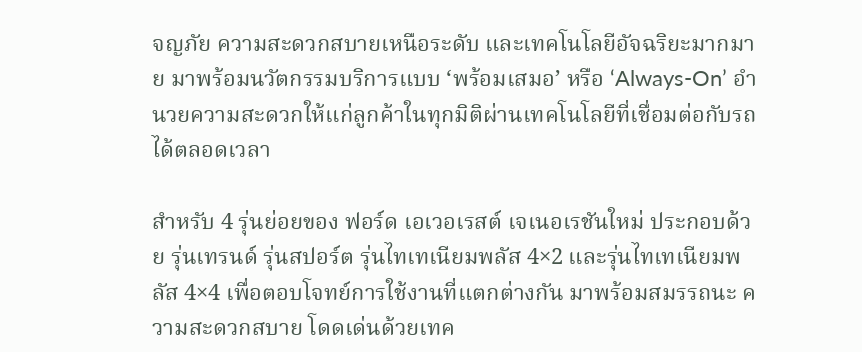จญภัย ความสะดวกสบายเหนือระดับ และเทคโนโลยีอัจฉริยะมากมาย มาพร้อมนวัตกรรมบริการแบบ ‘พร้อมเสมอ’ หรือ ‘Always-On’ อำนวยความสะดวกให้แก่ลูกค้าในทุกมิติผ่านเทคโนโลยีที่เชื่อมต่อกับรถได้ตลอดเวลา

สำหรับ 4 รุ่นย่อยของ ฟอร์ด เอเวอเรสต์ เจเนอเรชันใหม่ ประกอบด้วย รุ่นเทรนด์ รุ่นสปอร์ต รุ่นไทเทเนียมพลัส 4×2 และรุ่นไทเทเนียมพลัส 4×4 เพื่อตอบโจทย์การใช้งานที่แตกต่างกัน มาพร้อมสมรรถนะ ความสะดวกสบาย โดดเด่นด้วยเทค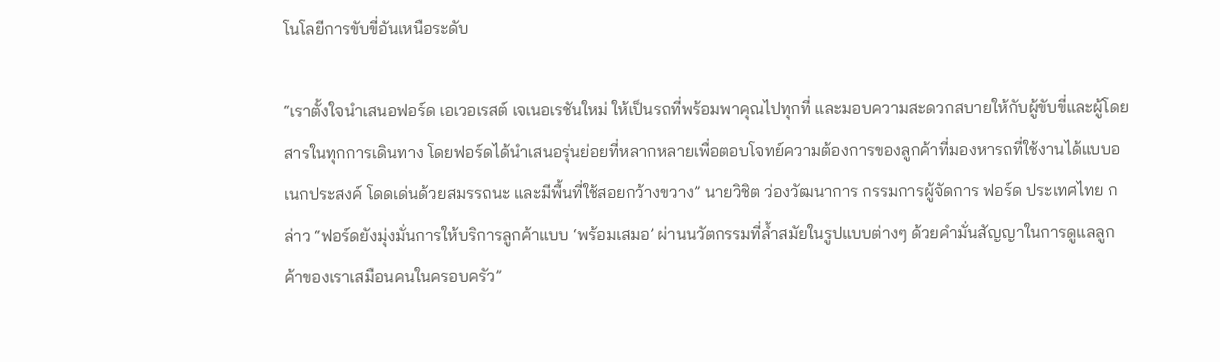โนโลยีการขับขี่อันเหนือระดับ

“เราตั้งใจนำเสนอฟอร์ด เอเวอเรสต์ เจเนอเรชันใหม่ ให้เป็นรถที่พร้อมพาคุณไปทุกที่ และมอบความสะดวกสบายให้กับผู้ขับขี่และผู้โดยสารในทุกการเดินทาง โดยฟอร์ดได้นำเสนอรุ่นย่อยที่หลากหลายเพื่อตอบโจทย์ความต้องการของลูกค้าที่มองหารถที่ใช้งานได้แบบอเนกประสงค์ โดดเด่นด้วยสมรรถนะ และมีพื้นที่ใช้สอยกว้างขวาง” นายวิชิต ว่องวัฒนาการ กรรมการผู้จัดการ ฟอร์ด ประเทศไทย กล่าว “ฟอร์ดยังมุ่งมั่นการให้บริการลูกค้าแบบ ‘พร้อมเสมอ’ ผ่านนวัตกรรมที่ล้ำสมัยในรูปแบบต่างๆ ด้วยคำมั่นสัญญาในการดูแลลูกค้าของเราเสมือนคนในครอบครัว”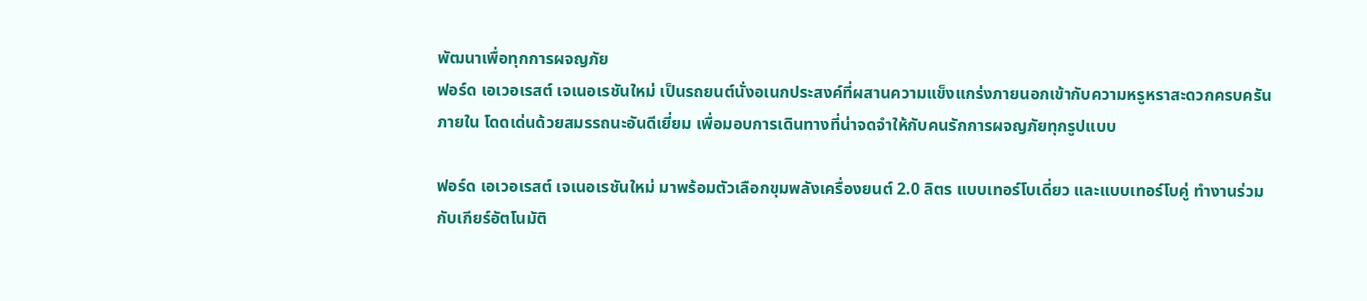พัฒนาเพื่อทุกการผจญภัย
ฟอร์ด เอเวอเรสต์ เจเนอเรชันใหม่ เป็นรถยนต์นั่งอเนกประสงค์ที่ผสานความแข็งแกร่งภายนอกเข้ากับความหรูหราสะดวกครบครันภายใน โดดเด่นด้วยสมรรถนะอันดีเยี่ยม เพื่อมอบการเดินทางที่น่าจดจำให้กับคนรักการผจญภัยทุกรูปแบบ

ฟอร์ด เอเวอเรสต์ เจเนอเรชันใหม่ มาพร้อมตัวเลือกขุมพลังเครื่องยนต์ 2.0 ลิตร แบบเทอร์โบเดี่ยว และแบบเทอร์โบคู่ ทำงานร่วมกับเกียร์อัตโนมัติ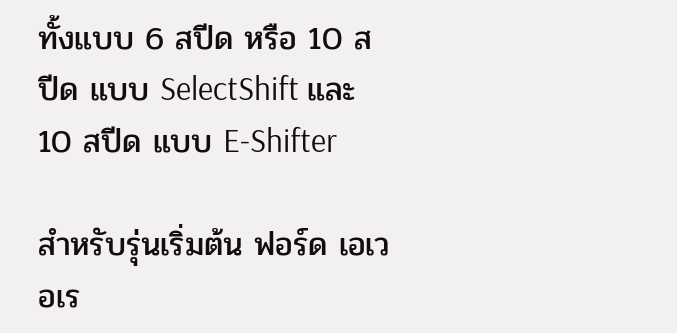ทั้งแบบ 6 สปีด หรือ 10 สปีด แบบ SelectShift และ 10 สปีด แบบ E-Shifter

สำหรับรุ่นเริ่มต้น ฟอร์ด เอเวอเร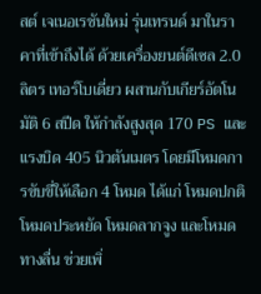สต์ เจเนอเรชันใหม่ รุ่นเทรนด์ มาในราคาที่เข้าถึงได้ ด้วยเครื่องยนต์ดีเซล 2.0 ลิตร เทอร์โบเดี่ยว ผสานกับเกียร์อัตโนมัติ 6 สปีด ให้กำลังสูงสุด 170 PS และแรงบิด 405 นิวตันเมตร โดยมีโหมดการขับขี่ให้เลือก 4 โหมด ได้แก่ โหมดปกติ โหมดประหยัด โหมดลากจูง และโหมดทางลื่น ช่วยเพิ่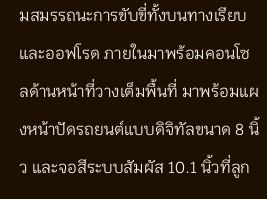มสมรรถนะการขับขี่ทั้งบนทางเรียบและออฟโรด ภายในมาพร้อมคอนโซลด้านหน้าที่วางเต็มพื้นที่ มาพร้อมแผงหน้าปัดรถยนต์แบบดิจิทัลขนาด 8 นิ้ว และจอสีระบบสัมผัส 10.1 นิ้วที่ลูก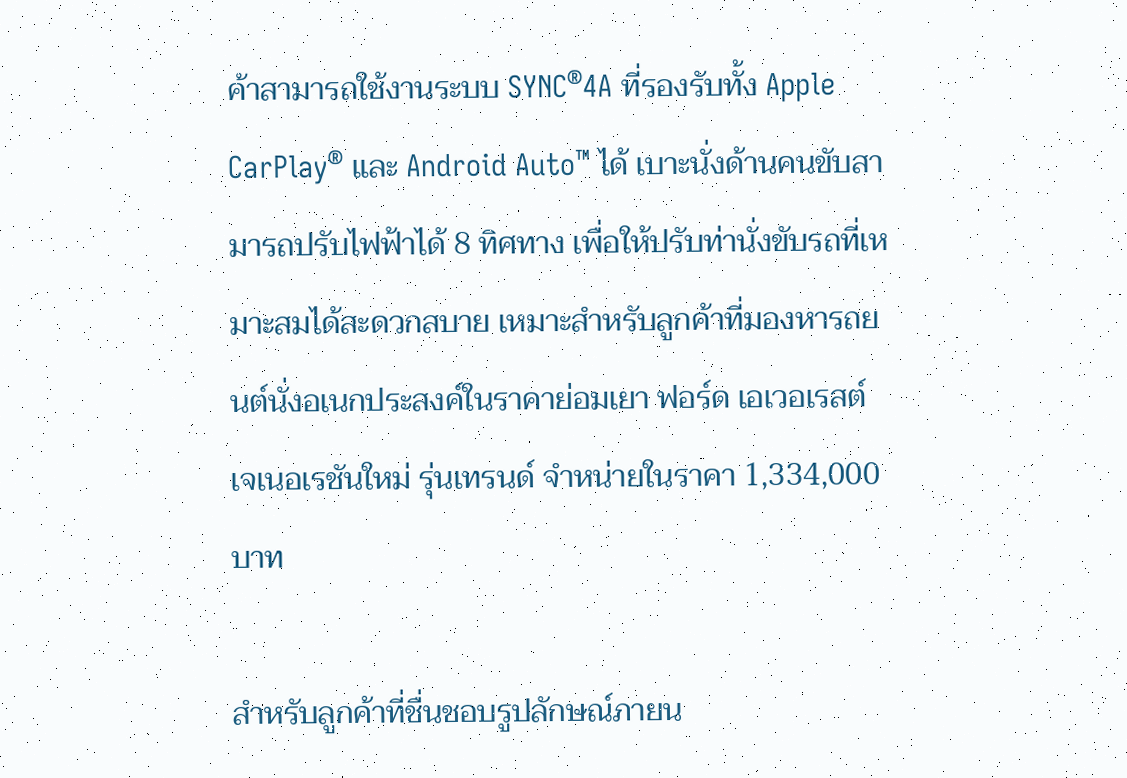ค้าสามารถใช้งานระบบ SYNC®4A ที่รองรับทั้ง Apple CarPlay® และ Android Auto™ ได้ เบาะนั่งด้านคนขับสามารถปรับไฟฟ้าได้ 8 ทิศทาง เพื่อให้ปรับท่านั่งขับรถที่เหมาะสมได้สะดวกสบาย เหมาะสำหรับลูกค้าที่มองหารถยนต์นั่งอเนกประสงค์ในราคาย่อมเยา ฟอร์ด เอเวอเรสต์ เจเนอเรชันใหม่ รุ่นเทรนด์ จำหน่ายในราคา 1,334,000 บาท

สำหรับลูกค้าที่ชื่นชอบรูปลักษณ์ภายน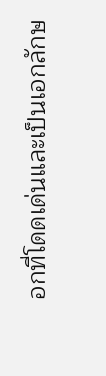อกที่โดดเด่นและเป็นเอกลักษ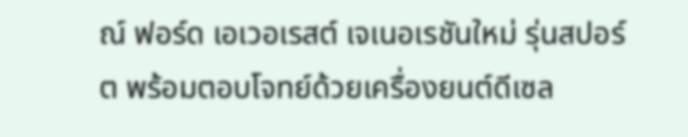ณ์ ฟอร์ด เอเวอเรสต์ เจเนอเรชันใหม่ รุ่นสปอร์ต พร้อมตอบโจทย์ด้วยเครื่องยนต์ดีเซล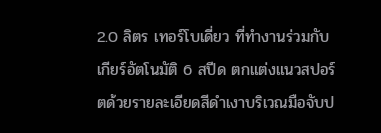2.0 ลิตร เทอร์โบเดี่ยว ที่ทำงานร่วมกับเกียร์อัตโนมัติ 6 สปีด ตกแต่งแนวสปอร์ตด้วยรายละเอียดสีดำเงาบริเวณมือจับป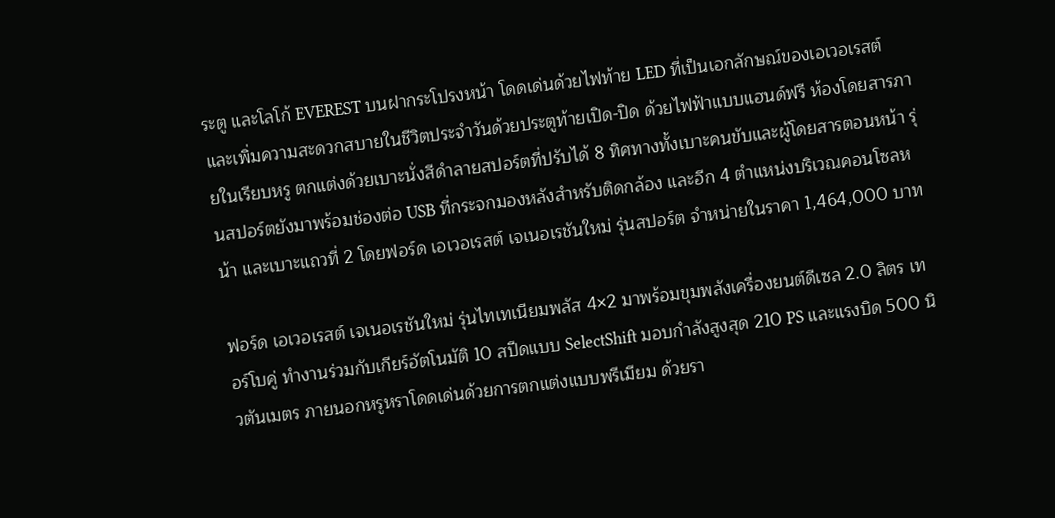ระตู และโลโก้ EVEREST บนฝากระโปรงหน้า โดดเด่นด้วยไฟท้าย LED ที่เป็นเอกลักษณ์ของเอเวอเรสต์ และเพิ่มความสะดวกสบายในชีวิตประจำวันด้วยประตูท้ายเปิด-ปิด ด้วยไฟฟ้าแบบแฮนด์ฟรี ห้องโดยสารภายในเรียบหรู ตกแต่งด้วยเบาะนั่งสีดำลายสปอร์ตที่ปรับได้ 8 ทิศทางทั้งเบาะคนขับและผู้โดยสารตอนหน้า รุ่นสปอร์ตยังมาพร้อมช่องต่อ USB ที่กระจกมองหลังสำหรับติดกล้อง และอีก 4 ตำแหน่งบริเวณคอนโซลหน้า และเบาะแถวที่ 2 โดยฟอร์ด เอเวอเรสต์ เจเนอเรชันใหม่ รุ่นสปอร์ต จำหน่ายในราคา 1,464,000 บาท

ฟอร์ด เอเวอเรสต์ เจเนอเรชันใหม่ รุ่นไทเทเนียมพลัส 4×2 มาพร้อมขุมพลังเครื่องยนต์ดีเซล 2.0 ลิตร เทอร์โบคู่ ทำงานร่วมกับเกียร์อัตโนมัติ 10 สปีดแบบ SelectShift มอบกำลังสูงสุด 210 PS และแรงบิด 500 นิวตันเมตร ภายนอกหรูหราโดดเด่นด้วยการตกแต่งแบบพรีเมียม ด้วยรา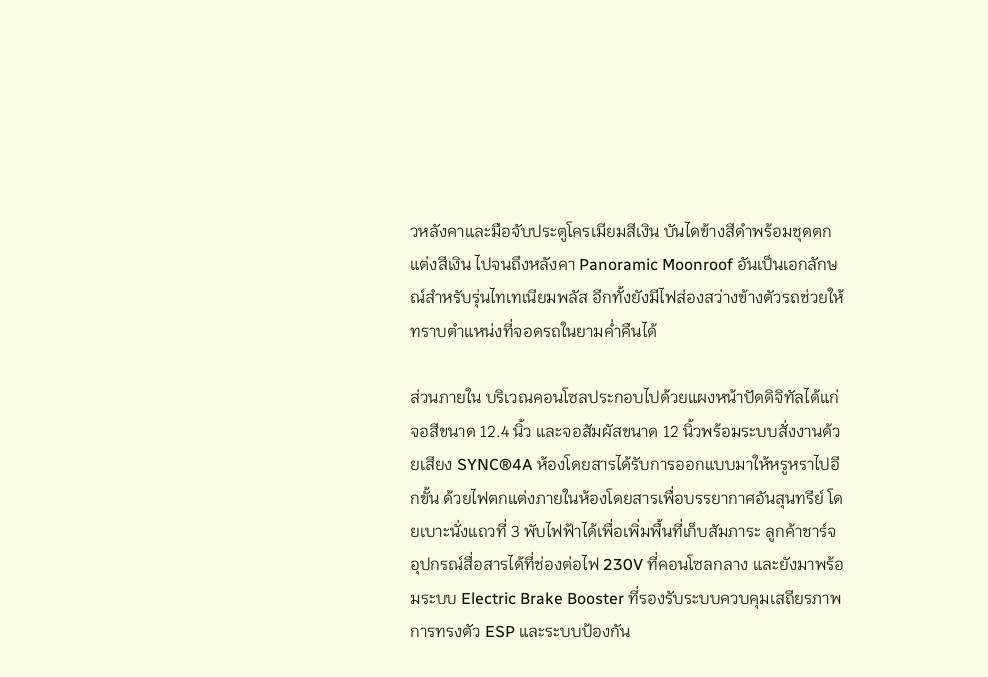วหลังคาและมือจับประตูโครเมียมสีเงิน บันไดข้างสีดำพร้อมชุดตกแต่งสีเงิน ไปจนถึงหลังคา Panoramic Moonroof อันเป็นเอกลักษณ์สำหรับรุ่นไทเทเนียมพลัส อีกทั้งยังมีไฟส่องสว่างข้างตัวรถช่วยให้ทราบตำแหน่งที่จอดรถในยามค่ำคืนได้

ส่วนภายใน บริเวณคอนโซลประกอบไปด้วยแผงหน้าปัดดิจิทัลได้แก่ จอสีขนาด 12.4 นิ้ว และจอสัมผัสขนาด 12 นิ้วพร้อมระบบสั่งงานด้วยเสียง SYNC®4A ห้องโดยสารได้รับการออกแบบมาให้หรูหราไปอีกขั้น ด้วยไฟตกแต่งภายในห้องโดยสารเพื่อบรรยากาศอันสุนทรีย์ โดยเบาะนั่งแถวที่ 3 พับไฟฟ้าได้เพื่อเพิ่มพื้นที่เก็บสัมภาระ ลูกค้าชาร์จอุปกรณ์สื่อสารได้ที่ช่องต่อไฟ 230V ที่คอนโซลกลาง และยังมาพร้อมระบบ Electric Brake Booster ที่รองรับระบบควบคุมเสถียรภาพการทรงตัว ESP และระบบป้องกัน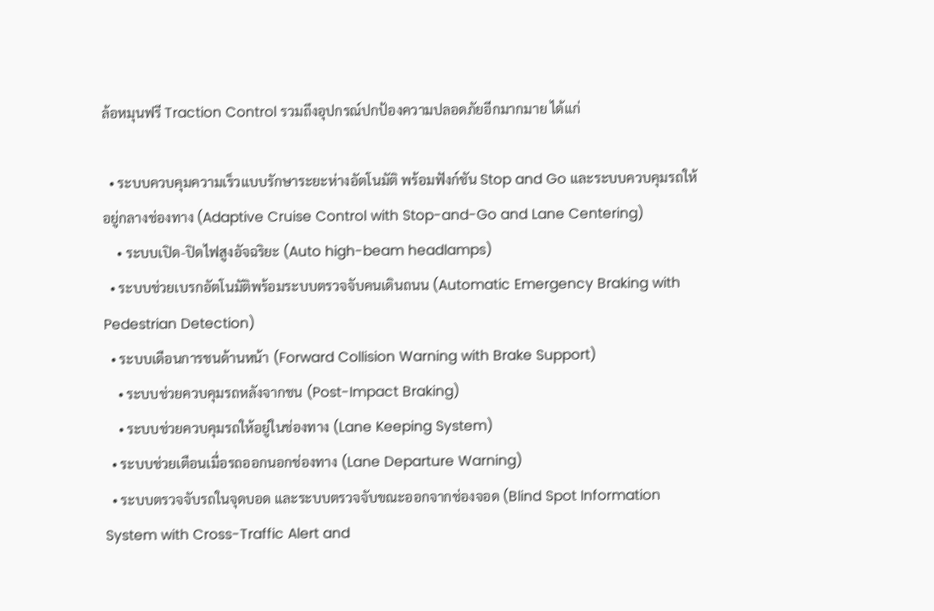ล้อหมุนฟรี Traction Control รวมถึงอุปกรณ์ปกป้องความปลอดภัยอีกมากมาย ได้แก่

  • ระบบควบคุมความเร็วแบบรักษาระยะห่างอัตโนมัติ พร้อมฟังก์ชัน Stop and Go และระบบควบคุมรถให้อยู่กลางช่องทาง (Adaptive Cruise Control with Stop-and-Go and Lane Centering)
    • ระบบเปิด-ปิดไฟสูงอัจฉริยะ (Auto high-beam headlamps)
  • ระบบช่วยเบรกอัตโนมัติพร้อมระบบตรวจจับคนเดินถนน (Automatic Emergency Braking with Pedestrian Detection)
  • ระบบเดือนการชนด้านหน้า (Forward Collision Warning with Brake Support)
    • ระบบช่วยควบคุมรถหลังจากชน (Post-Impact Braking)
    • ระบบช่วยควบคุมรถให้อยู่ในช่องทาง (Lane Keeping System)
  • ระบบช่วยเตือนเมื่อรถออกนอกช่องทาง (Lane Departure Warning)
  • ระบบตรวจจับรถในจุดบอด และระบบตรวจจับขณะออกจากช่องจอด (Blind Spot Information System with Cross-Traffic Alert and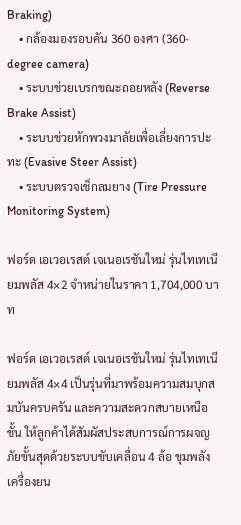Braking)
    • กล้องมองรอบคัน 360 องศา (360-degree camera)
    • ระบบช่วยเบรกขณะถอยหลัง (Reverse Brake Assist)
    • ระบบช่วยหักพวงมาลัยเพื่อเลี่ยงการปะทะ (Evasive Steer Assist)
    • ระบบตรวจเช็กลมยาง (Tire Pressure Monitoring System)

ฟอร์ด เอเวอเรสต์ เจเนอเรชันใหม่ รุ่นไทเทเนียมพลัส 4×2 จำหน่ายในราคา 1,704,000 บาท

ฟอร์ด เอเวอเรสต์ เจเนอเรชันใหม่ รุ่นไทเทเนียมพลัส 4×4 เป็นรุ่นที่มาพร้อมความสมบุกสมบันครบครัน และความสะดวกสบายเหนือชั้น ให้ลูกค้าได้สัมผัสประสบการณ์การผจญภัยขั้นสุดด้วยระบบขับเคลื่อน 4 ล้อ ขุมพลังเครื่องยน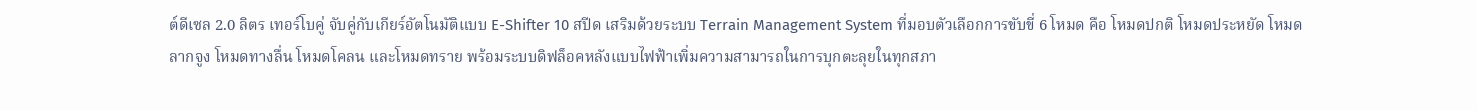ต์ดีเซล 2.0 ลิตร เทอร์โบคู่ จับคู่กับเกียร์อัตโนมัติแบบ E-Shifter 10 สปีด เสริมด้วยระบบ Terrain Management System ที่มอบตัวเลือกการขับขี่ 6 โหมด คือ โหมดปกติ โหมดประหยัด โหมดลากจูง โหมดทางลื่น โหมดโคลน และโหมดทราย พร้อมระบบดิฟล็อคหลังแบบไฟฟ้าเพิ่มความสามารถในการบุกตะลุยในทุกสภา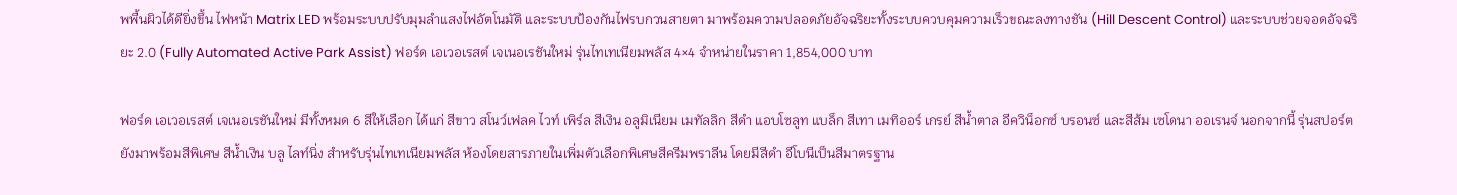พพื้นผิวได้ดียิ่งขึ้น ไฟหน้า Matrix LED พร้อมระบบปรับมุมลำแสงไฟอัตโนมัติ และระบบป้องกันไฟรบกวนสายตา มาพร้อมความปลอดภัยอัจฉริยะทั้งระบบควบคุมความเร็วขณะลงทางชัน (Hill Descent Control) และระบบช่วยจอดอัจฉริยะ 2.0 (Fully Automated Active Park Assist) ฟอร์ด เอเวอเรสต์ เจเนอเรชันใหม่ รุ่นไทเทเนียมพลัส 4×4 จำหน่ายในราคา 1,854,000 บาท

ฟอร์ด เอเวอเรสต์ เจเนอเรชันใหม่ มีทั้งหมด 6 สีให้เลือก ได้แก่ สีขาว สโนว์เฟลค ไวท์ เพิร์ล สีเงิน อลูมิเนียม เมทัลลิก สีดำ แอบโซลูท แบล็ก สีเทา เมทิออร์ เกรย์ สีน้ำตาล อีควิน็อกซ์ บรอนซ์ และสีส้ม เซโดนา ออเรนจ์ นอกจากนี้ รุ่นสปอร์ต ยังมาพร้อมสีพิเศษ สีน้ำเงิน บลู ไลท์นิ่ง สำหรับรุ่นไทเทเนียมพลัส ห้องโดยสารภายในเพิ่มตัวเลือกพิเศษสีครีมพราลีน โดยมีสีดำ อีโบนีเป็นสีมาตรฐาน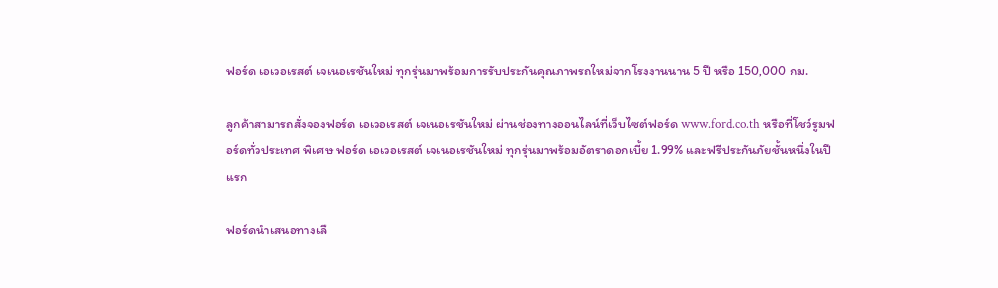ฟอร์ด เอเวอเรสต์ เจเนอเรชันใหม่ ทุกรุ่นมาพร้อมการรับประกันคุณภาพรถใหม่จากโรงงานนาน 5 ปี หรือ 150,000 กม.

ลูกค้าสามารถสั่งจองฟอร์ด เอเวอเรสต์ เจเนอเรชันใหม่ ผ่านช่องทางออนไลน์ที่เว็บไซต์ฟอร์ด www.ford.co.th หรือที่โชว์รูมฟอร์ดทั่วประเทศ พิเศษ ฟอร์ด เอเวอเรสต์ เจเนอเรชันใหม่ ทุกรุ่นมาพร้อมอัตราดอกเบี้ย 1.99% และฟรีประกันภัยชั้นหนึ่งในปีแรก

ฟอร์ดนำเสนอทางเลื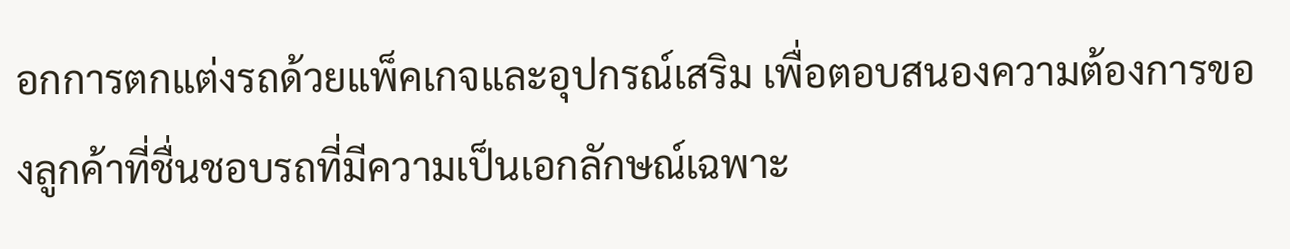อกการตกแต่งรถด้วยแพ็คเกจและอุปกรณ์เสริม เพื่อตอบสนองความต้องการของลูกค้าที่ชื่นชอบรถที่มีความเป็นเอกลักษณ์เฉพาะ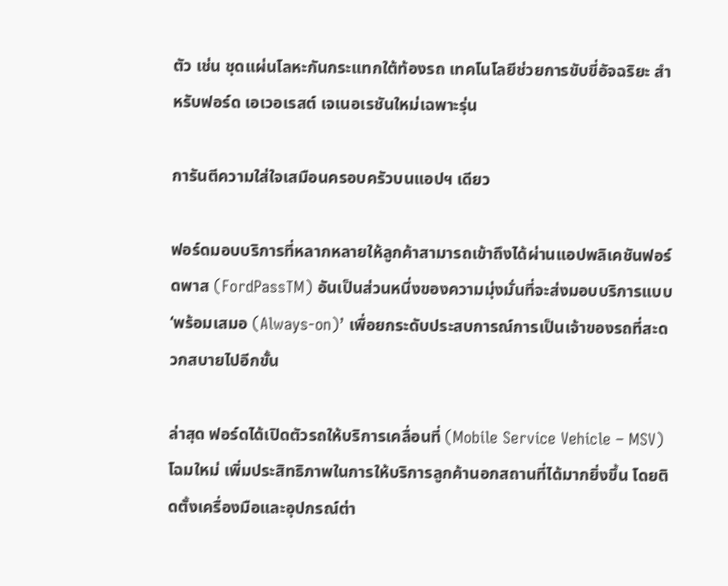ตัว เช่น ชุดแผ่นโลหะกันกระแทกใต้ท้องรถ เทคโนโลยีช่วยการขับขี่อัจฉริยะ สำหรับฟอร์ด เอเวอเรสต์ เจเนอเรชันใหม่เฉพาะรุ่น

การันตีความใส่ใจเสมือนครอบครัวบนแอปฯ เดียว

ฟอร์ดมอบบริการที่หลากหลายให้ลูกค้าสามารถเข้าถึงได้ผ่านแอปพลิเคชันฟอร์ดพาส (FordPassTM) อันเป็นส่วนหนึ่งของความมุ่งมั่นที่จะส่งมอบบริการแบบ ‘พร้อมเสมอ (Always-on)’ เพื่อยกระดับประสบการณ์การเป็นเจ้าของรถที่สะดวกสบายไปอีกขั้น

ล่าสุด ฟอร์ดได้เปิดตัวรถให้บริการเคลื่อนที่ (Mobile Service Vehicle – MSV) โฉมใหม่ เพิ่มประสิทธิภาพในการให้บริการลูกค้านอกสถานที่ได้มากยิ่งขึ้น โดยติดตั้งเครื่องมือและอุปกรณ์ต่า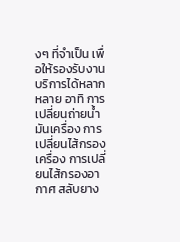งๆ ที่จำเป็น เพื่อให้รองรับงานบริการได้หลากหลาย อาทิ การเปลี่ยนถ่ายน้ำมันเครื่อง การเปลี่ยนไส้กรองเครื่อง การเปลี่ยนไส้กรองอากาศ สลับยาง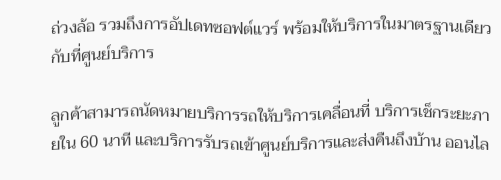ถ่วงล้อ รวมถึงการอัปเดทซอฟต์แวร์ พร้อมให้บริการในมาตรฐานเดียวกับที่ศูนย์บริการ

ลูกค้าสามารถนัดหมายบริการรถให้บริการเคลื่อนที่ บริการเช็กระยะภายใน 60 นาที และบริการรับรถเข้าศูนย์บริการและส่งคืนถึงบ้าน ออนไล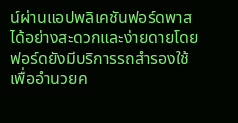น์ผ่านแอปพลิเคชันฟอร์ดพาสได้อย่างสะดวกและง่ายดายโดยฟอร์ดยังมีบริการรถสำรองใช้เพื่ออำนวยค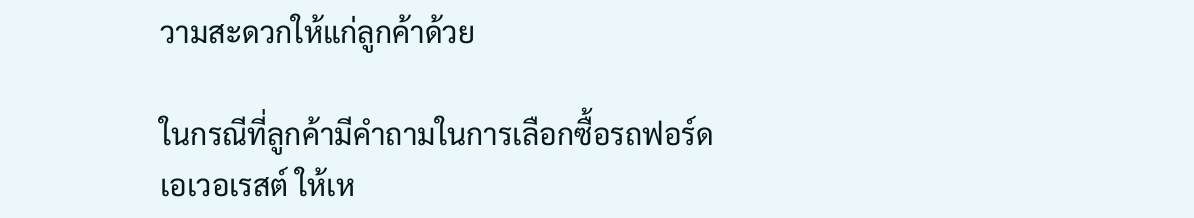วามสะดวกให้แก่ลูกค้าด้วย

ในกรณีที่ลูกค้ามีคำถามในการเลือกซื้อรถฟอร์ด เอเวอเรสต์ ให้เห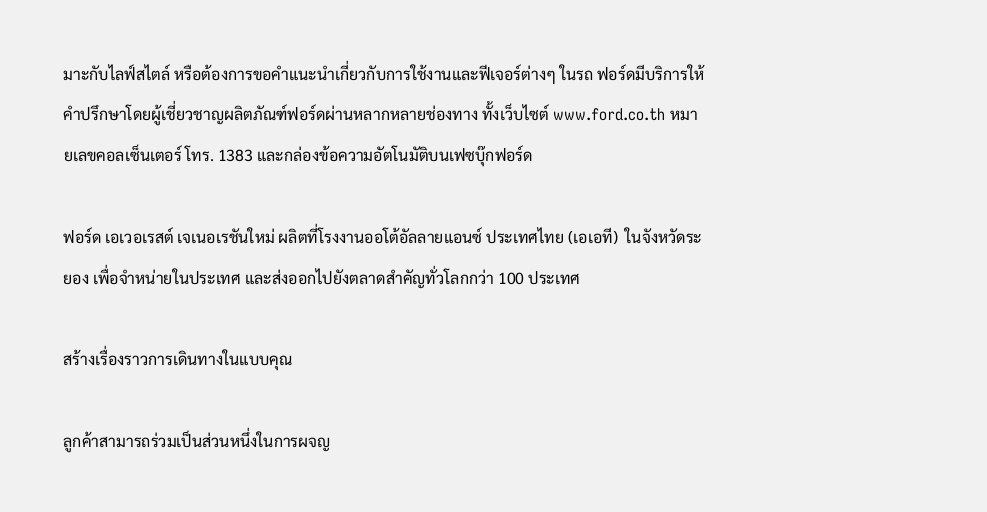มาะกับไลฟ์สไตล์ หรือต้องการขอคำแนะนำเกี่ยวกับการใช้งานและฟีเจอร์ต่างๆ ในรถ ฟอร์ดมีบริการให้คำปรึกษาโดยผู้เชี่ยวชาญผลิตภัณฑ์ฟอร์ดผ่านหลากหลายช่องทาง ทั้งเว็บไซต์ www.ford.co.th หมายเลขคอลเซ็นเตอร์ โทร. 1383 และกล่องข้อความอัตโนมัติบนเฟซบุ๊กฟอร์ด

ฟอร์ด เอเวอเรสต์ เจเนอเรชันใหม่ ผลิตที่โรงงานออโต้อัลลายแอนซ์ ประเทศไทย (เอเอที)  ในจังหวัดระยอง เพื่อจำหน่ายในประเทศ และส่งออกไปยังตลาดสำคัญทั่วโลกกว่า 100 ประเทศ

สร้างเรื่องราวการเดินทางในแบบคุณ

ลูกค้าสามารถร่วมเป็นส่วนหนึ่งในการผจญ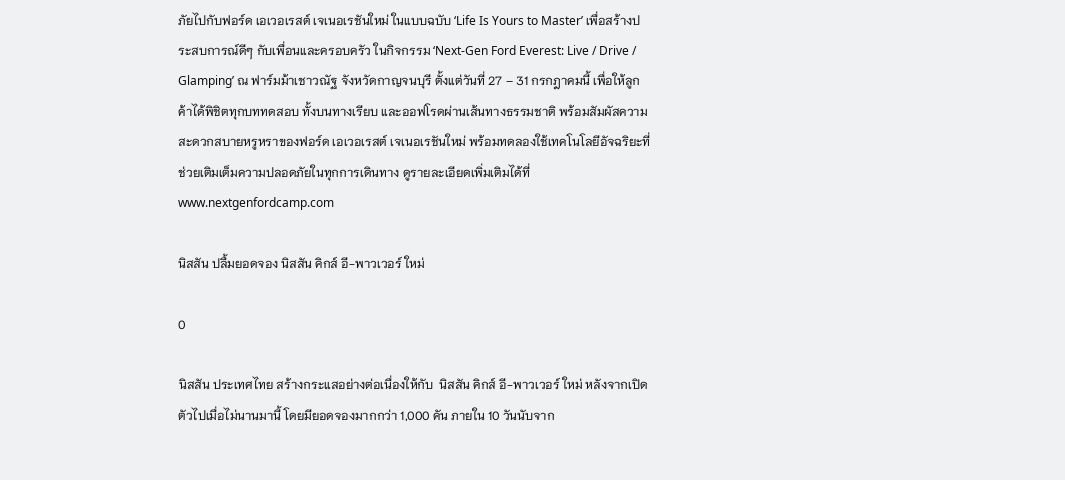ภัยไปกับฟอร์ด เอเวอเรสต์ เจเนอเรชันใหม่ ในแบบฉบับ ‘Life Is Yours to Master’ เพื่อสร้างประสบการณ์ดีๆ กับเพื่อนและครอบครัว ในกิจกรรม ‘Next-Gen Ford Everest: Live / Drive / Glamping’ ณ ฟาร์มม้าเชาวณัฐ จังหวัดกาญจนบุรี ตั้งแต่วันที่ 27 – 31 กรกฎาคมนี้ เพื่อให้ลูกค้าได้พิชิตทุกบททดสอบ ทั้งบนทางเรียบ และออฟโรดผ่านเส้นทางธรรมชาติ พร้อมสัมผัสความสะดวกสบายหรูหราของฟอร์ด เอเวอเรสต์ เจเนอเรชันใหม่ พร้อมทดลองใช้เทคโนโลยีอัจฉริยะที่ช่วยเติมเต็มความปลอดภัยในทุกการเดินทาง ดูรายละเอียดเพิ่มเติมได้ที่ www.nextgenfordcamp.com

นิสสัน ปลื้มยอดจอง นิสสัน คิกส์ อี-พาวเวอร์ ใหม่

0

นิสสัน ประเทศไทย สร้างกระแสอย่างต่อเนื่องให้กับ  นิสสัน คิกส์ อี-พาวเวอร์ ใหม่ หลังจากเปิดตัวไปเมื่อไม่นานมานี้ โดยมียอดจองมากกว่า 1,000 คัน ภายใน 10 วันนับจาก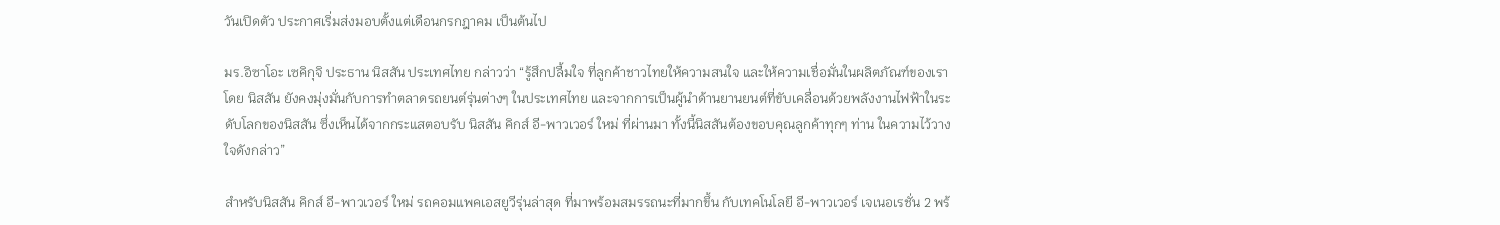วันเปิดตัว ประกาศเริ่มส่งมอบตั้งแต่เดือนกรกฎาคม เป็นต้นไป

มร.อิซาโอะ เซคิกุจิ ประธาน นิสสัน ประเทศไทย กล่าวว่า “รู้สึกปลื้มใจ ที่ลูกค้าชาวไทยให้ความสนใจ และให้ความเชื่อมั่นในผลิตภัณฑ์ของเรา โดย นิสสัน ยังคงมุ่งมั่นกับการทำตลาดรถยนต์รุ่นต่างๆ ในประเทศไทย และจากการเป็นผู้นำด้านยานยนต์ที่ขับเคลื่อนด้วยพลังงานไฟฟ้าในระดับโลกของนิสสัน ซึ่งเห็นได้จากกระแสตอบรับ นิสสัน คิกส์ อี-พาวเวอร์ ใหม่ ที่ผ่านมา ทั้งนี้นิสสันต้องขอบคุณลูกค้าทุกๆ ท่าน ในความไว้วางใจดังกล่าว”

สำหรับนิสสัน คิกส์ อี-พาวเวอร์ ใหม่ รถคอมแพคเอสยูวีรุ่นล่าสุด ที่มาพร้อมสมรรถนะที่มากขึ้น กับเทคโนโลยี อี-พาวเวอร์ เจเนอเรชั่น 2 พร้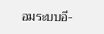อมระบบอี-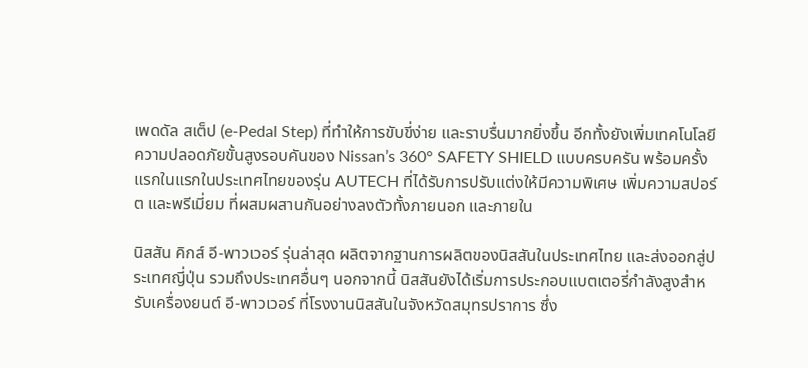เพดดัล สเต็ป (e-Pedal Step) ที่ทำให้การขับขี่ง่าย และราบรื่นมากยิ่งขึ้น อีกทั้งยังเพิ่มเทคโนโลยีความปลอดภัยขั้นสูงรอบคันของ Nissan’s 360° SAFETY SHIELD แบบครบครัน พร้อมครั้งแรกในแรกในประเทศไทยของรุ่น AUTECH ที่ได้รับการปรับแต่งให้มีความพิเศษ เพิ่มความสปอร์ต และพรีเมี่ยม ที่ผสมผสานกันอย่างลงตัวทั้งภายนอก และภายใน

นิสสัน คิกส์ อี-พาวเวอร์ รุ่นล่าสุด ผลิตจากฐานการผลิตของนิสสันในประเทศไทย และส่งออกสู่ประเทศญี่ปุ่น รวมถึงประเทศอื่นๆ นอกจากนี้ นิสสันยังได้เริ่มการประกอบแบตเตอรี่กำลังสูงสำหรับเครื่องยนต์ อี-พาวเวอร์ ที่โรงงานนิสสันในจังหวัดสมุทรปราการ ซึ่ง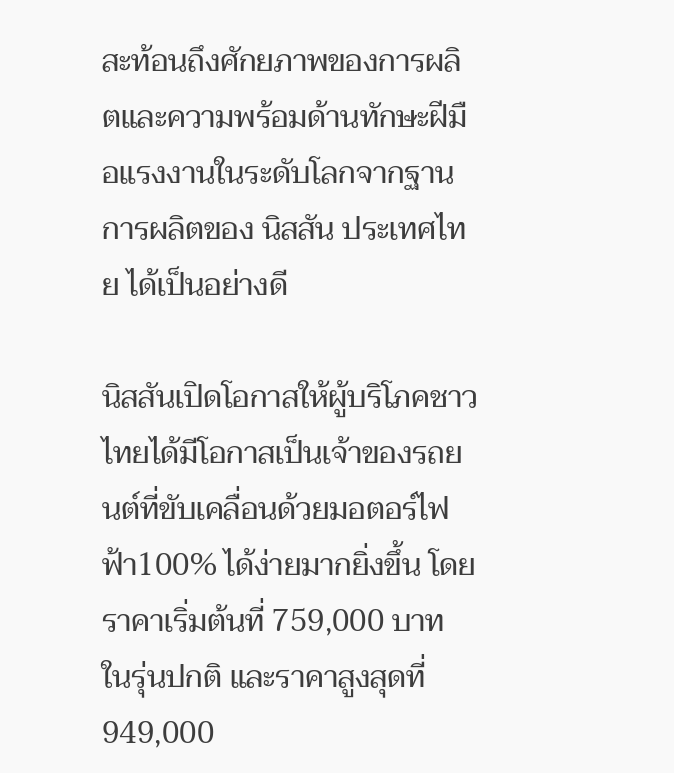สะท้อนถึงศักยภาพของการผลิตและความพร้อมด้านทักษะฝีมือแรงงานในระดับโลกจากฐานการผลิตของ นิสสัน ประเทศไทย ได้เป็นอย่างดี

นิสสันเปิดโอกาสให้ผู้บริโภคชาวไทยได้มีโอกาสเป็นเจ้าของรถยนต์ที่ขับเคลื่อนด้วยมอตอร์ไฟฟ้า100% ได้ง่ายมากยิ่งขึ้น โดยราคาเริ่มต้นที่ 759,000 บาท ในรุ่นปกติ และราคาสูงสุดที่ 949,000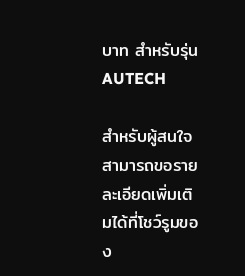บาท สำหรับรุ่น AUTECH

สำหรับผู้สนใจสามารถขอรายละเอียดเพิ่มเติมได้ที่โชว์รูมของ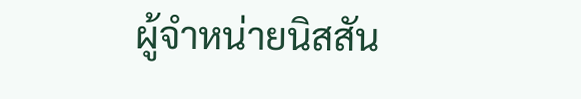ผู้จำหน่ายนิสสัน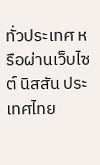ทั่วประเทศ หรือผ่านเว็บไซต์ นิสสัน ประเทศไทย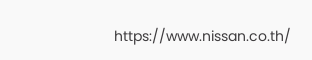https://www.nissan.co.th/